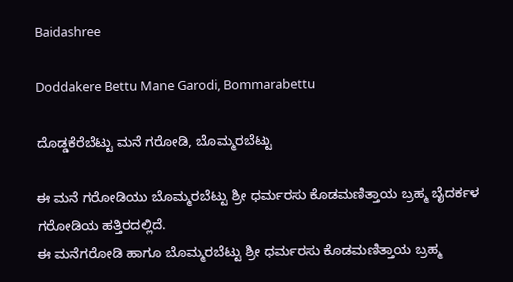Baidashree

Doddakere Bettu Mane Garodi, Bommarabettu

ದೊಡ್ಡಕೆರೆಬೆಟ್ಟು ಮನೆ ಗರೋಡಿ, ಬೊಮ್ಮರಬೆಟ್ಟು

ಈ ಮನೆ ಗರೋಡಿಯು ಬೊಮ್ಮರಬೆಟ್ಟು ಶ್ರೀ ಧರ್ಮರಸು ಕೊಡಮಣಿತ್ತಾಯ ಬ್ರಹ್ಮ ಬೈದರ್ಕಳ ಗರೋಡಿಯ ಹತ್ತಿರದಲ್ಲಿದೆ.
ಈ ಮನೆಗರೋಡಿ ಹಾಗೂ ಬೊಮ್ಮರಬೆಟ್ಟು ಶ್ರೀ ಧರ್ಮರಸು ಕೊಡಮಣಿತ್ತಾಯ ಬ್ರಹ್ಮ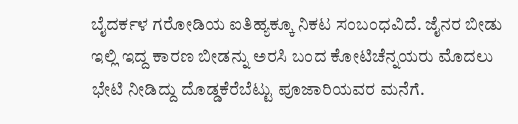ಬೈದರ್ಕಳ ಗರೋಡಿಯ ಐತಿಹ್ಯಕ್ಕೂ ನಿಕಟ ಸಂಬಂಧವಿದೆ. ಜೈನರ ಬೀಡು ಇಲ್ಲಿ ಇದ್ದ ಕಾರಣ ಬೀಡನ್ನು ಅರಸಿ ಬಂದ ಕೋಟಿಚೆನ್ನಯರು ಮೊದಲು ಭೇಟಿ ನೀಡಿದ್ದು ದೊಡ್ಡಕೆರೆಬೆಟ್ಟು ಪೂಜಾರಿಯವರ ಮನೆಗೆ.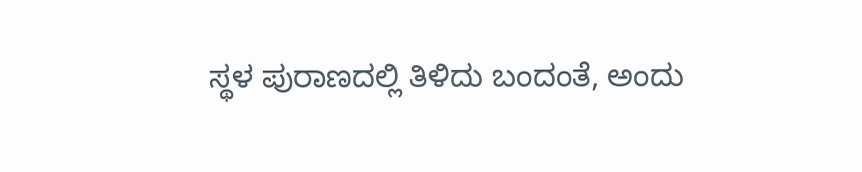ಸ್ಥಳ ಪುರಾಣದಲ್ಲಿ ತಿಳಿದು ಬಂದಂತೆ, ಅಂದು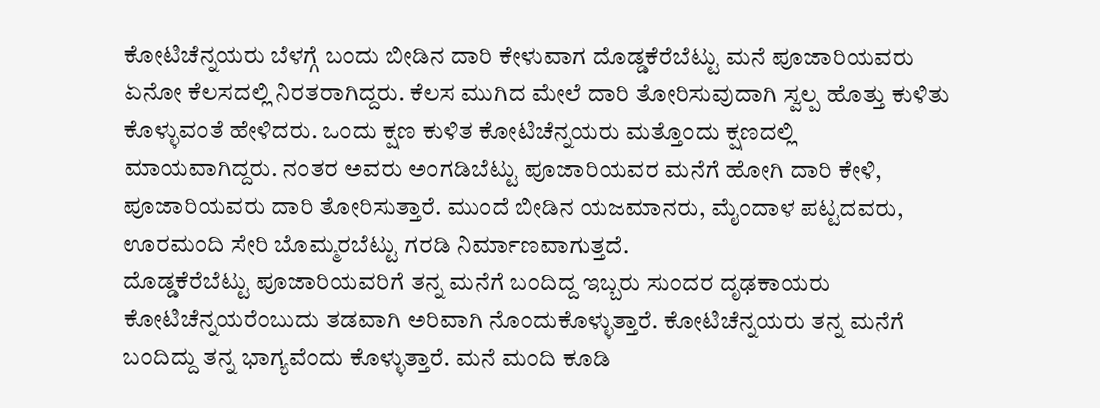ಕೋಟಿಚೆನ್ನಯರು ಬೆಳಗ್ಗೆ ಬಂದು ಬೀಡಿನ ದಾರಿ ಕೇಳುವಾಗ ದೊಡ್ಡಕೆರೆಬೆಟ್ಟು ಮನೆ ಪೂಜಾರಿಯವರು ಏನೋ ಕೆಲಸದಲ್ಲಿ ನಿರತರಾಗಿದ್ದರು. ಕೆಲಸ ಮುಗಿದ ಮೇಲೆ ದಾರಿ ತೋರಿಸುವುದಾಗಿ ಸ್ವಲ್ಪ ಹೊತ್ತು ಕುಳಿತು ಕೊಳ್ಳುವಂತೆ ಹೇಳಿದರು. ಒಂದು ಕ್ಷಣ ಕುಳಿತ ಕೋಟಿಚೆನ್ನಯರು ಮತ್ತೊಂದು ಕ್ಷಣದಲ್ಲಿ ಮಾಯವಾಗಿದ್ದರು. ನಂತರ ಅವರು ಅಂಗಡಿಬೆಟ್ಟು ಪೂಜಾರಿಯವರ ಮನೆಗೆ ಹೋಗಿ ದಾರಿ ಕೇಳಿ, ಪೂಜಾರಿಯವರು ದಾರಿ ತೋರಿಸುತ್ತಾರೆ. ಮುಂದೆ ಬೀಡಿನ ಯಜಮಾನರು, ಮೈಂದಾಳ ಪಟ್ಟದವರು, ಊರಮಂದಿ ಸೇರಿ ಬೊಮ್ಮರಬೆಟ್ಟು ಗರಡಿ ನಿರ್ಮಾಣವಾಗುತ್ತದೆ.
ದೊಡ್ಡಕೆರೆಬೆಟ್ಟು ಪೂಜಾರಿಯವರಿಗೆ ತನ್ನ ಮನೆಗೆ ಬಂದಿದ್ದ ಇಬ್ಬರು ಸುಂದರ ದೃಢಕಾಯರು ಕೋಟಿಚೆನ್ನಯರೆಂಬುದು ತಡವಾಗಿ ಅರಿವಾಗಿ ನೊಂದುಕೊಳ್ಳುತ್ತಾರೆ. ಕೋಟಿಚೆನ್ನಯರು ತನ್ನ ಮನೆಗೆ ಬಂದಿದ್ದು ತನ್ನ ಭಾಗ್ಯವೆಂದು ಕೊಳ್ಳುತ್ತಾರೆ. ಮನೆ ಮಂದಿ ಕೂಡಿ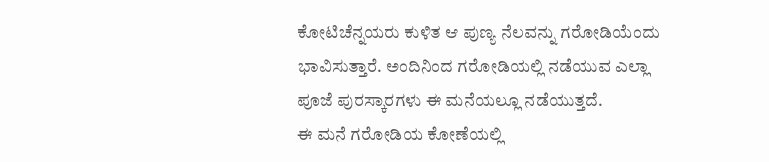ಕೋಟಿಚೆನ್ನಯರು ಕುಳಿತ ಆ ಪುಣ್ಯ ನೆಲವನ್ನು ಗರೋಡಿಯೆಂದು ಭಾವಿಸುತ್ತಾರೆ. ಅಂದಿನಿಂದ ಗರೋಡಿಯಲ್ಲಿ ನಡೆಯುವ ಎಲ್ಲಾ ಪೂಜೆ ಪುರಸ್ಕಾರಗಳು ಈ ಮನೆಯಲ್ಲೂ ನಡೆಯುತ್ತದೆ.
ಈ ಮನೆ ಗರೋಡಿಯ ಕೋಣೆಯಲ್ಲಿ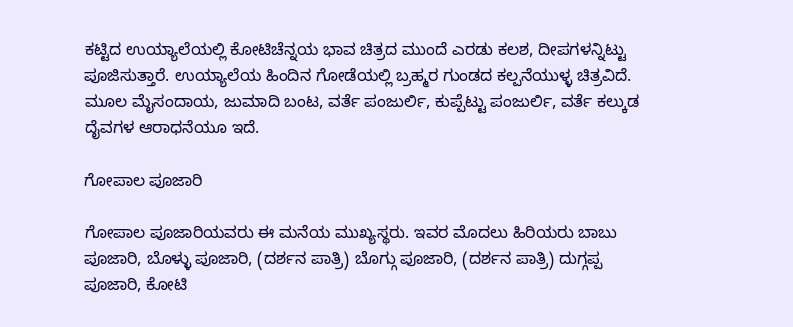ಕಟ್ಟಿದ ಉಯ್ಯಾಲೆಯಲ್ಲಿ ಕೋಟಿಚೆನ್ನಯ ಭಾವ ಚಿತ್ರದ ಮುಂದೆ ಎರಡು ಕಲಶ, ದೀಪಗಳನ್ನಿಟ್ಟು ಪೂಜಿಸುತ್ತಾರೆ. ಉಯ್ಯಾಲೆಯ ಹಿಂದಿನ ಗೋಡೆಯಲ್ಲಿ ಬ್ರಹ್ಮರ ಗುಂಡದ ಕಲ್ಪನೆಯುಳ್ಳ ಚಿತ್ರವಿದೆ. ಮೂಲ ಮೈಸಂದಾಯ, ಜುಮಾದಿ ಬಂಟ, ವರ್ತೆ ಪಂಜುರ್ಲಿ, ಕುಪ್ಪೆಟ್ಟು ಪಂಜುರ್ಲಿ, ವರ್ತೆ ಕಲ್ಕುಡ ದೈವಗಳ ಆರಾಧನೆಯೂ ಇದೆ.

ಗೋಪಾಲ ಪೂಜಾರಿ

ಗೋಪಾಲ ಪೂಜಾರಿಯವರು ಈ ಮನೆಯ ಮುಖ್ಯಸ್ಥರು. ಇವರ ಮೊದಲು ಹಿರಿಯರು ಬಾಬು ಪೂಜಾರಿ, ಬೊಳ್ಳು ಪೂಜಾರಿ, (ದರ್ಶನ ಪಾತ್ರಿ) ಬೊಗ್ಗು ಪೂಜಾರಿ, (ದರ್ಶನ ಪಾತ್ರಿ) ದುಗ್ಗಪ್ಪ ಪೂಜಾರಿ, ಕೋಟಿ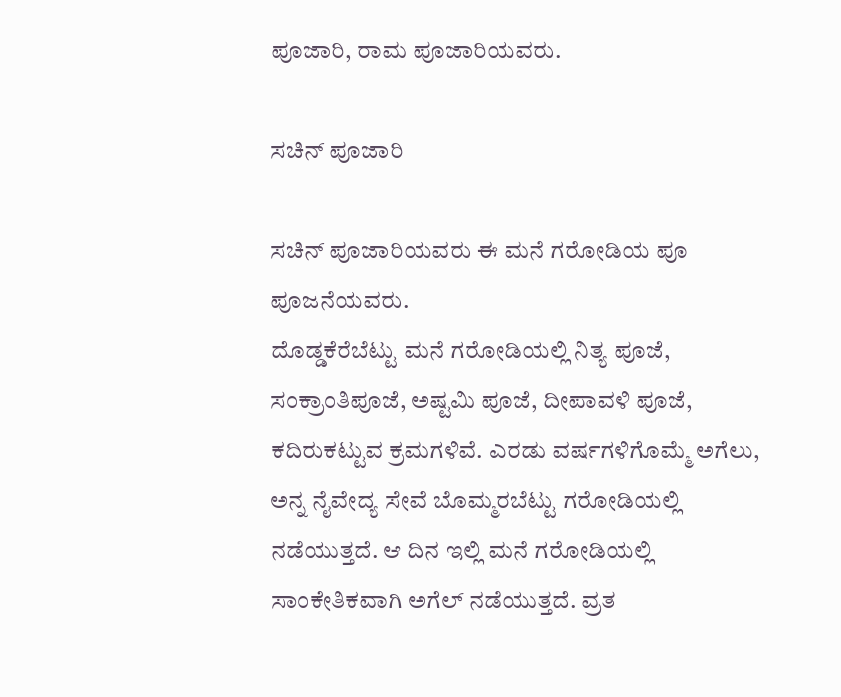ಪೂಜಾರಿ, ರಾಮ ಪೂಜಾರಿಯವರು.

ಸಚಿನ್ ಪೂಜಾರಿ

ಸಚಿನ್ ಪೂಜಾರಿಯವರು ಈ ಮನೆ ಗರೋಡಿಯ ಪೂ ಪೂಜನೆಯವರು.
ದೊಡ್ಡಕೆರೆಬೆಟ್ಟು ಮನೆ ಗರೋಡಿಯಲ್ಲಿ ನಿತ್ಯ ಪೂಜೆ, ಸಂಕ್ರಾಂತಿಪೂಜೆ, ಅಷ್ಟಮಿ ಪೂಜೆ, ದೀಪಾವಳಿ ಪೂಜೆ, ಕದಿರುಕಟ್ಟುವ ಕ್ರಮಗಳಿವೆ. ಎರಡು ವರ್ಷಗಳಿಗೊಮ್ಮೆ ಅಗೆಲು, ಅನ್ನ ನೈವೇದ್ಯ ಸೇವೆ ಬೊಮ್ಮರಬೆಟ್ಟು ಗರೋಡಿಯಲ್ಲಿ ನಡೆಯುತ್ತದೆ. ಆ ದಿನ ಇಲ್ಲಿ ಮನೆ ಗರೋಡಿಯಲ್ಲಿ ಸಾಂಕೇತಿಕವಾಗಿ ಅಗೆಲ್ ನಡೆಯುತ್ತದೆ. ವ್ರತ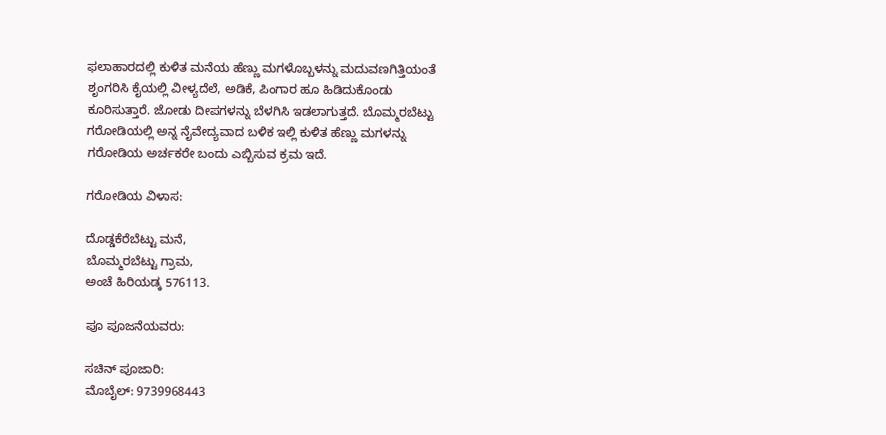ಫಲಾಹಾರದಲ್ಲಿ ಕುಳಿತ ಮನೆಯ ಹೆಣ್ಣು ಮಗಳೊಬ್ಬಳನ್ನು ಮದುವಣಗಿತ್ತಿಯಂತೆ ಶೃಂಗರಿಸಿ ಕೈಯಲ್ಲಿ ವೀಳ್ಯದೆಲೆ, ಅಡಿಕೆ, ಪಿಂಗಾರ ಹೂ ಹಿಡಿದುಕೊಂಡು ಕೂರಿಸುತ್ತಾರೆ. ಜೋಡು ದೀಪಗಳನ್ನು ಬೆಳಗಿಸಿ ಇಡಲಾಗುತ್ತದೆ. ಬೊಮ್ಮರಬೆಟ್ಟು ಗರೋಡಿಯಲ್ಲಿ ಅನ್ನ ನೈವೇದ್ಯವಾದ ಬಳಿಕ ಇಲ್ಲಿ ಕುಳಿತ ಹೆಣ್ಣು ಮಗಳನ್ನು ಗರೋಡಿಯ ಅರ್ಚಕರೇ ಬಂದು ಎಬ್ಬಿಸುವ ಕ್ರಮ ಇದೆ.

ಗರೋಡಿಯ ವಿಳಾಸ:

ದೊಡ್ಡಕೆರೆಬೆಟ್ಟು ಮನೆ,
ಬೊಮ್ಮರಬೆಟ್ಟು ಗ್ರಾಮ,
ಅಂಚೆ ಹಿರಿಯಡ್ಕ 576113.

ಪೂ ಪೂಜನೆಯವರು:

ಸಚಿನ್ ಪೂಜಾರಿ:
ಮೊಬೈಲ್: 9739968443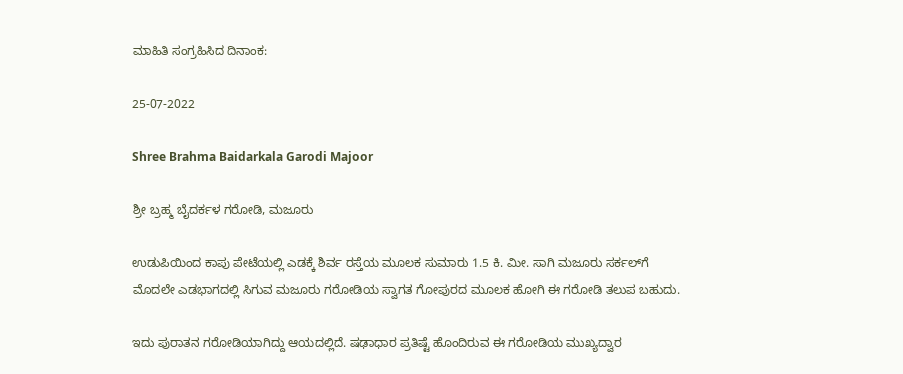ಮಾಹಿತಿ ಸಂಗ್ರಹಿಸಿದ ದಿನಾಂಕ:

25-07-2022

Shree Brahma Baidarkala Garodi Majoor

ಶ್ರೀ ಬ್ರಹ್ಮ ಬೈದರ್ಕಳ ಗರೋಡಿ, ಮಜೂರು

ಉಡುಪಿಯಿಂದ ಕಾಪು ಪೇಟೆಯಲ್ಲಿ ಎಡಕ್ಕೆ ಶಿರ್ವ ರಸ್ತೆಯ ಮೂಲಕ ಸುಮಾರು 1.5 ಕಿ. ಮೀ. ಸಾಗಿ ಮಜೂರು ಸರ್ಕಲ್‌ಗೆ ಮೊದಲೇ ಎಡಭಾಗದಲ್ಲಿ ಸಿಗುವ ಮಜೂರು ಗರೋಡಿಯ ಸ್ವಾಗತ ಗೋಪುರದ ಮೂಲಕ ಹೋಗಿ ಈ ಗರೋಡಿ ತಲುಪ ಬಹುದು.

ಇದು ಪುರಾತನ ಗರೋಡಿಯಾಗಿದ್ದು ಆಯದಲ್ಲಿದೆ. ಷಢಾಧಾರ ಪ್ರತಿಷ್ಟೆ ಹೊಂದಿರುವ ಈ ಗರೋಡಿಯ ಮುಖ್ಯದ್ವಾರ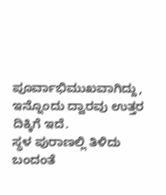ಪೂರ್ವಾಭಿಮುಖವಾಗಿದ್ದು, ಇನ್ನೊಂದು ದ್ವಾರವು ಉತ್ತರ ದಿಕ್ಕಿಗೆ ಇದೆ.
ಸ್ಥಳ ಪುರಾಣಲ್ಲಿ ತಿಳಿದು ಬಂದಂತೆ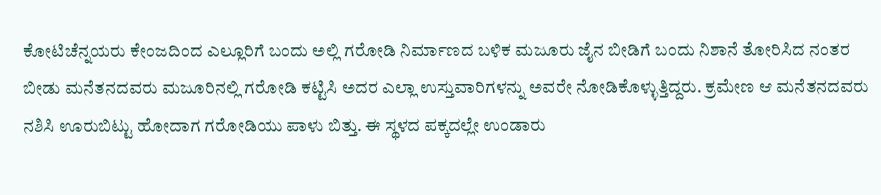ಕೋಟಿಚೆನ್ನಯರು ಕೇಂಜದಿಂದ ಎಲ್ಲೂರಿಗೆ ಬಂದು ಅಲ್ಲಿ ಗರೋಡಿ ನಿರ್ಮಾಣದ ಬಳಿಕ ಮಜೂರು ಜೈನ ಬೀಡಿಗೆ ಬಂದು ನಿಶಾನೆ ತೋರಿಸಿದ ನಂತರ ಬೀಡು ಮನೆತನದವರು ಮಜೂರಿನಲ್ಲಿ ಗರೋಡಿ ಕಟ್ಟಿಸಿ ಅದರ ಎಲ್ಲಾ ಉಸ್ತುವಾರಿಗಳನ್ನು ಅವರೇ ನೋಡಿಕೊಳ್ಳುತ್ತಿದ್ದರು. ಕ್ರಮೇಣ ಆ ಮನೆತನದವರು ನಶಿಸಿ ಊರುಬಿಟ್ಟು ಹೋದಾಗ ಗರೋಡಿಯು ಪಾಳು ಬಿತ್ತು. ಈ ಸ್ಥಳದ ಪಕ್ಕದಲ್ಲೇ ಉಂಡಾರು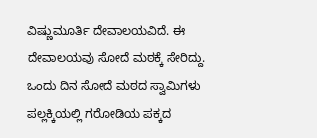ವಿಷ್ಣುಮೂರ್ತಿ ದೇವಾಲಯವಿದೆ. ಈ ದೇವಾಲಯವು ಸೋದೆ ಮಠಕ್ಕೆ ಸೇರಿದ್ದು. ಒಂದು ದಿನ ಸೋದೆ ಮಠದ ಸ್ವಾಮಿಗಳು ಪಲ್ಲಕ್ಕಿಯಲ್ಲಿ ಗರೋಡಿಯ ಪಕ್ಕದ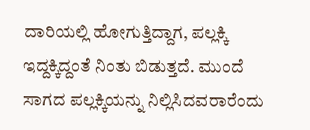ದಾರಿಯಲ್ಲಿ ಹೋಗುತ್ತಿದ್ದಾಗ, ಪಲ್ಲಕ್ಕಿ ಇದ್ದಕ್ಕಿದ್ದಂತೆ ನಿಂತು ಬಿಡುತ್ತದೆ. ಮುಂದೆ ಸಾಗದ ಪಲ್ಲಕ್ಕಿಯನ್ನು ನಿಲ್ಲಿಸಿದವರಾರೆಂದು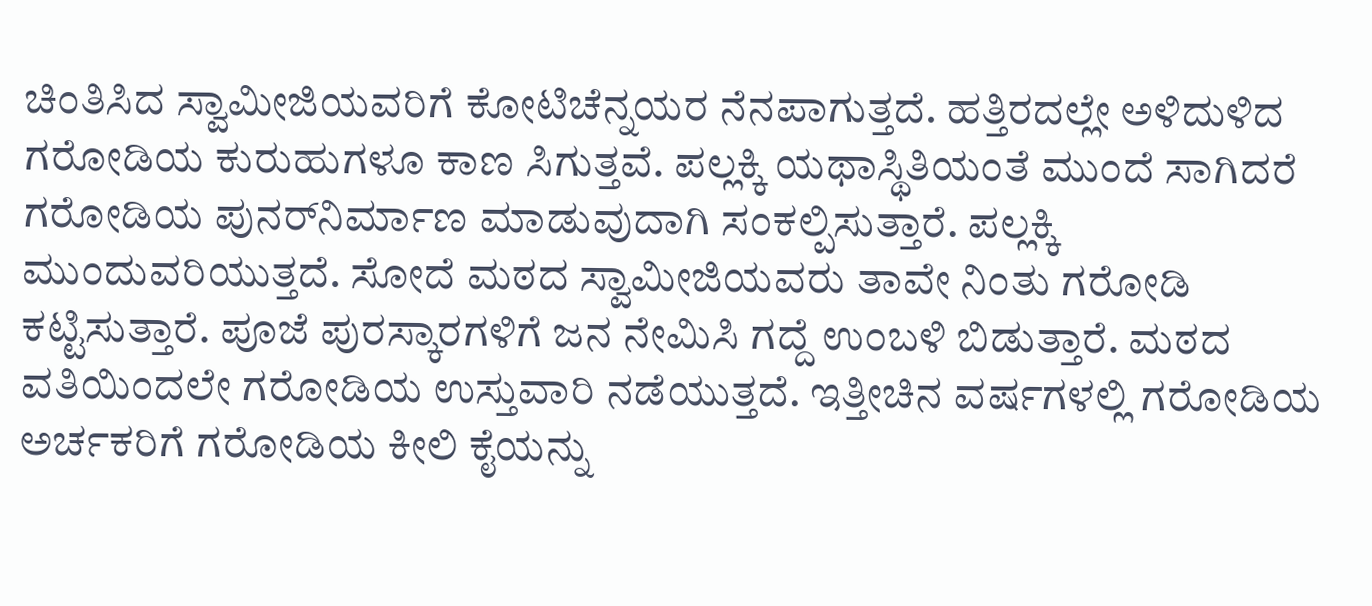ಚಿಂತಿಸಿದ ಸ್ವಾಮೀಜಿಯವರಿಗೆ ಕೋಟಿಚೆನ್ನಯರ ನೆನಪಾಗುತ್ತದೆ. ಹತ್ತಿರದಲ್ಲೇ ಅಳಿದುಳಿದ ಗರೋಡಿಯ ಕುರುಹುಗಳೂ ಕಾಣ ಸಿಗುತ್ತವೆ. ಪಲ್ಲಕ್ಕಿ ಯಥಾಸ್ಥಿತಿಯಂತೆ ಮುಂದೆ ಸಾಗಿದರೆ ಗರೋಡಿಯ ಪುನರ್‌ನಿರ್ಮಾಣ ಮಾಡುವುದಾಗಿ ಸಂಕಲ್ಪಿಸುತ್ತಾರೆ. ಪಲ್ಲಕ್ಕಿ ಮುಂದುವರಿಯುತ್ತದೆ. ಸೋದೆ ಮಠದ ಸ್ವಾಮೀಜಿಯವರು ತಾವೇ ನಿಂತು ಗರೋಡಿ ಕಟ್ಟಿಸುತ್ತಾರೆ. ಪೂಜೆ ಪುರಸ್ಕಾರಗಳಿಗೆ ಜನ ನೇಮಿಸಿ ಗದ್ದೆ ಉಂಬಳಿ ಬಿಡುತ್ತಾರೆ. ಮಠದ ವತಿಯಿಂದಲೇ ಗರೋಡಿಯ ಉಸ್ತುವಾರಿ ನಡೆಯುತ್ತದೆ. ಇತ್ತೀಚಿನ ವರ್ಷಗಳಲ್ಲಿ ಗರೋಡಿಯ ಅರ್ಚಕರಿಗೆ ಗರೋಡಿಯ ಕೀಲಿ ಕೈಯನ್ನು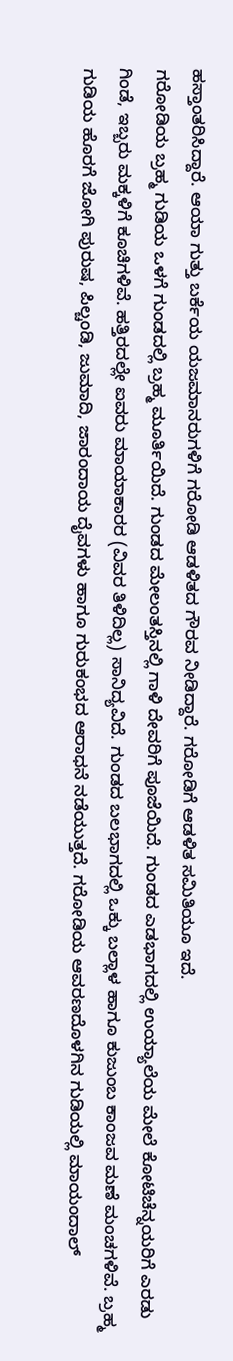ಹಸ್ತಾಂತರಿಸಿದ್ದಾರೆ. ಆಯಾ ಗುತ್ತು ಬರ್ಕೆಯ ಯಜಮಾನರುಗಳಿಗೆ ಗರೋಡಿ ಆಡಳಿತದ ಗೌರವ ನೀಡಿದ್ದಾರೆ. ಗರೋಡಿಗೆ ಆಡಳಿತ ಸಮಿತಿಯೂ ಇದೆ.
ಗರೋಡಿಯ ಬ್ರಹ್ಮ ಗುಡಿಯ ಒಳಗೆ ಗುಂಡದಲ್ಲಿ ಬ್ರಹ್ಮ ಮೂರ್ತಿಯಿದೆ. ಗುಂಡದ ಮೇಲಂತಸ್ತಿನಲ್ಲಿ ಗಾಳಿ ದೇವರಿಗೆ ಪೂಜೆಯಿದೆ. ಗುಂಡದ ಎಡಭಾಗದಲ್ಲಿ ಉಯ್ಯಾಲೆಯ ಮೇಲೆ ಕೋಟಿಚೆನ್ನಯರಿಗೆ ಎರಡು ಗಿಂಡೆ, ಇಬ್ಬರು ಮಕ್ಕಳಿಗೆ ಕೂಚಿಗಳಿವೆ. ಹತ್ತಿರದಲ್ಲೇ ಐವರು ಮಾಯಾಕಾರರ (ವಿವರ ತಿಳಿದಿಲ್ಲ) ಸಾನಿದ್ಯವಿದೆ. ಗುಂಡದ ಬಲಭಾಗದಲ್ಲಿ ಒಕ್ಕು ಬಲ್ಲಾಳ ಹಾಗೂ ಕುಜುಂಬ ಕಾಂಜವ ಮಣೆ ಮಂಚಗಳಿವೆ. ಬ್ರಹ್ಮ ಗುಡಿಯ ಹೊರಗೆ ಜೋಗಿ ಪುರುಷ, ಪಿಲ್ಚಂಡಿ, ಜುಮಾದಿ, ಜಾರಂದಾಯ ದೈವಗಳು ಹಾಗೂ ಗುರುಕಂಭದ ಆರಾಧನೆ ನಡೆಯುತ್ತದೆ. ಗರೋಡಿಯ ಆವರಣದೊಳಗಿನ ಗುಡಿಯಲ್ಲಿ ಮಾಯಂದಾಲ್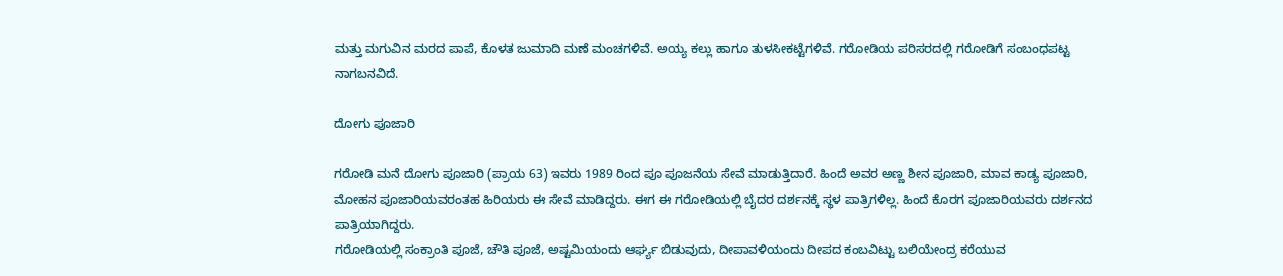ಮತ್ತು ಮಗುವಿನ ಮರದ ಪಾಪೆ, ಕೊಳತ ಜುಮಾದಿ ಮಣೆ ಮಂಚಗಳಿವೆ. ಅಯ್ಯ ಕಲ್ಲು ಹಾಗೂ ತುಳಸೀಕಟ್ಟೆಗಳಿವೆ. ಗರೋಡಿಯ ಪರಿಸರದಲ್ಲಿ ಗರೋಡಿಗೆ ಸಂಬಂಧಪಟ್ಟ ನಾಗಬನವಿದೆ.

ದೋಗು ಪೂಜಾರಿ

ಗರೋಡಿ ಮನೆ ದೋಗು ಪೂಜಾರಿ (ಪ್ರಾಯ 63) ಇವರು 1989 ರಿಂದ ಪೂ ಪೂಜನೆಯ ಸೇವೆ ಮಾಡುತ್ತಿದಾರೆ. ಹಿಂದೆ ಅವರ ಅಣ್ಣ ಶೀನ ಪೂಜಾರಿ, ಮಾವ ಕಾಡ್ಯ ಪೂಜಾರಿ, ಮೋಹನ ಪೂಜಾರಿಯವರಂತಹ ಹಿರಿಯರು ಈ ಸೇವೆ ಮಾಡಿದ್ದರು. ಈಗ ಈ ಗರೋಡಿಯಲ್ಲಿ ಬೈದರ ದರ್ಶನಕ್ಕೆ ಸ್ಥಳ ಪಾತ್ರಿಗಳಿಲ್ಲ. ಹಿಂದೆ ಕೊರಗ ಪೂಜಾರಿಯವರು ದರ್ಶನದ ಪಾತ್ರಿಯಾಗಿದ್ದರು.
ಗರೋಡಿಯಲ್ಲಿ ಸಂಕ್ರಾಂತಿ ಪೂಜೆ, ಚೌತಿ ಪೂಜೆ, ಅಷ್ಟಮಿಯಂದು ಆರ್ಘ್ಯ ಬಿಡುವುದು, ದೀಪಾವಳಿಯಂದು ದೀಪದ ಕಂಬವಿಟ್ಟು ಬಲಿಯೇಂದ್ರ ಕರೆಯುವ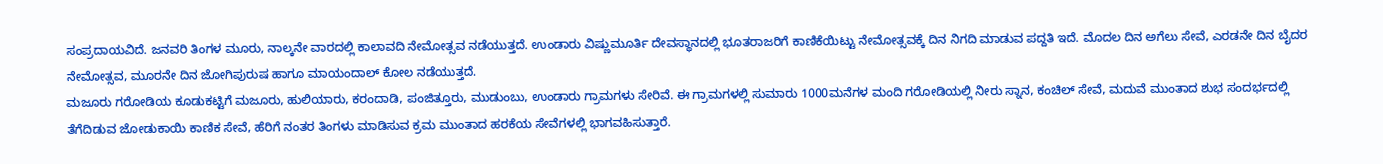ಸಂಪ್ರದಾಯವಿದೆ. ಜನವರಿ ತಿಂಗಳ ಮೂರು, ನಾಲ್ಕನೇ ವಾರದಲ್ಲಿ ಕಾಲಾವದಿ ನೇಮೋತ್ಸವ ನಡೆಯುತ್ತದೆ. ಉಂಡಾರು ವಿಷ್ಣುಮೂರ್ತಿ ದೇವಸ್ಥಾನದಲ್ಲಿ ಭೂತರಾಜರಿಗೆ ಕಾಣಿಕೆಯಿಟ್ಟು ನೇಮೋತ್ಸವಕ್ಕೆ ದಿನ ನಿಗದಿ ಮಾಡುವ ಪದ್ದತಿ ಇದೆ. ಮೊದಲ ದಿನ ಅಗೆಲು ಸೇವೆ, ಎರಡನೇ ದಿನ ಬೈದರ ನೇಮೋತ್ಸವ, ಮೂರನೇ ದಿನ ಜೋಗಿಪುರುಷ ಹಾಗೂ ಮಾಯಂದಾಲ್ ಕೋಲ ನಡೆಯುತ್ತದೆ.
ಮಜೂರು ಗರೋಡಿಯ ಕೂಡುಕಟ್ಟಿಗೆ ಮಜೂರು, ಹುಲಿಯಾರು, ಕರಂದಾಡಿ, ಪಂಜಿತ್ತೂರು, ಮುಡುಂಬು, ಉಂಡಾರು ಗ್ರಾಮಗಳು ಸೇರಿವೆ. ಈ ಗ್ರಾಮಗಳಲ್ಲಿ ಸುಮಾರು 1000ಮನೆಗಳ ಮಂದಿ ಗರೋಡಿಯಲ್ಲಿ ನೀರು ಸ್ನಾನ, ಕಂಚಿಲ್ ಸೇವೆ, ಮದುವೆ ಮುಂತಾದ ಶುಭ ಸಂದರ್ಭದಲ್ಲಿ ತೆಗೆದಿಡುವ ಜೋಡುಕಾಯಿ ಕಾಣಿಕ ಸೇವೆ, ಹೆರಿಗೆ ನಂತರ ತಿಂಗಳು ಮಾಡಿಸುವ ಕ್ರಮ ಮುಂತಾದ ಹರಕೆಯ ಸೇವೆಗಳಲ್ಲಿ ಭಾಗವಹಿಸುತ್ತಾರೆ.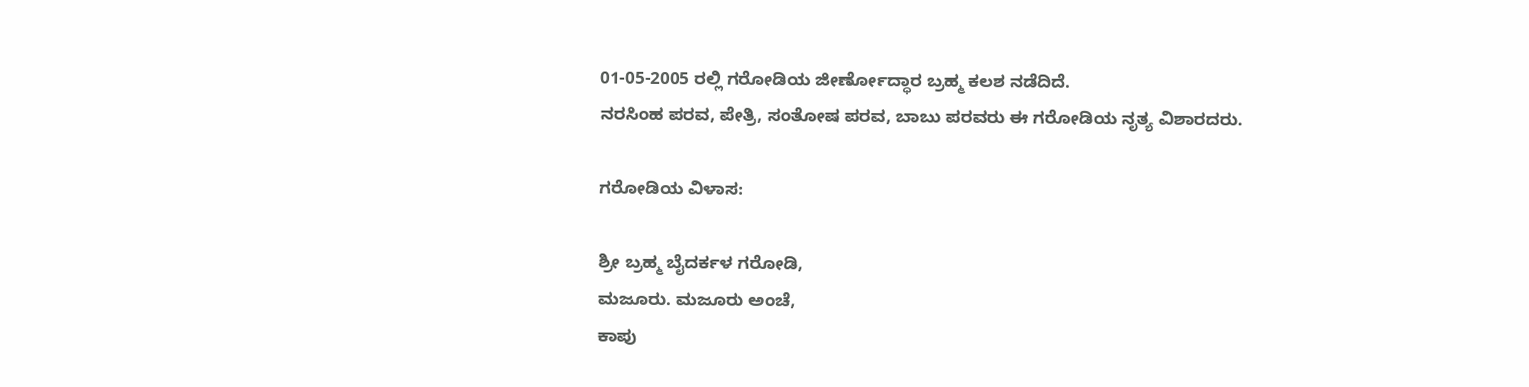01-05-2005 ರಲ್ಲಿ ಗರೋಡಿಯ ಜೀರ್ಣೋದ್ಧಾರ ಬ್ರಹ್ಮ ಕಲಶ ನಡೆದಿದೆ.
ನರಸಿಂಹ ಪರವ, ಪೇತ್ರಿ, ಸಂತೋಷ ಪರವ, ಬಾಬು ಪರವರು ಈ ಗರೋಡಿಯ ನೃತ್ಯ ವಿಶಾರದರು.

ಗರೋಡಿಯ ವಿಳಾಸ:

ಶ್ರೀ ಬ್ರಹ್ಮ ಬೈದರ್ಕಳ ಗರೋಡಿ,
ಮಜೂರು. ಮಜೂರು ಅಂಚೆ,
ಕಾಪು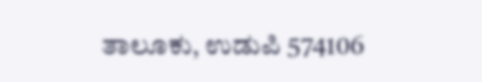ತಾಲೂಕು, ಉಡುಪಿ 574106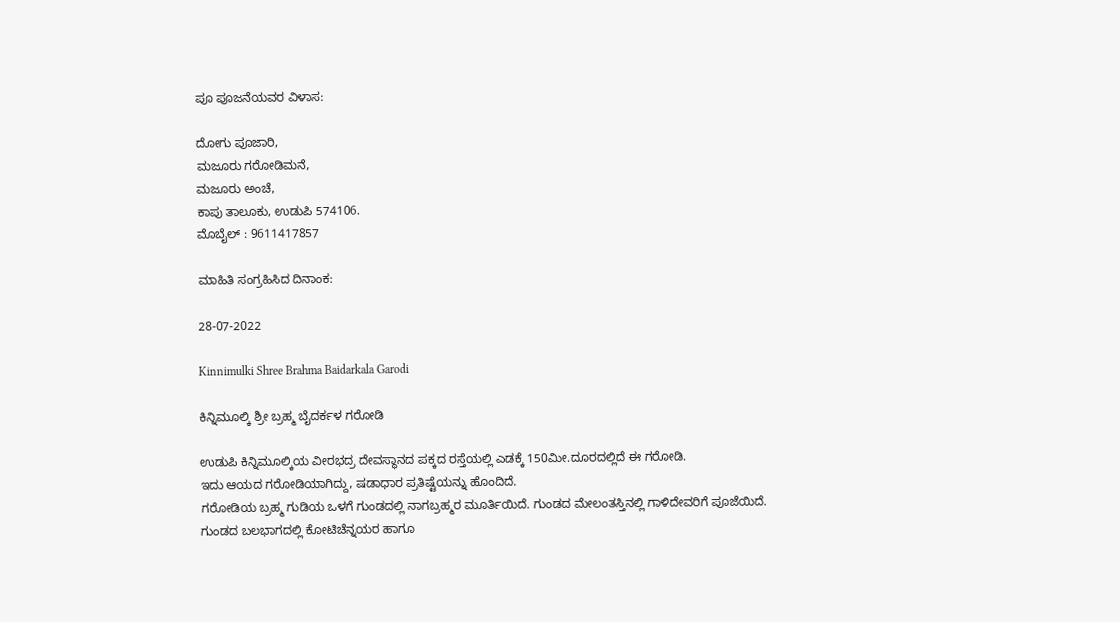ಪೂ ಪೂಜನೆಯವರ ವಿಳಾಸ:

ದೋಗು ಪೂಜಾರಿ,
ಮಜೂರು ಗರೋಡಿಮನೆ,
ಮಜೂರು ಅಂಚೆ,
ಕಾಪು ತಾಲೂಕು, ಉಡುಪಿ 574106.
ಮೊಬೈಲ್ : 9611417857

ಮಾಹಿತಿ ಸಂಗ್ರಹಿಸಿದ ದಿನಾಂಕ:

28-07-2022

Kinnimulki Shree Brahma Baidarkala Garodi

ಕಿನ್ನಿಮೂಲ್ಕಿ ಶ್ರೀ ಬ್ರಹ್ಮ ಬೈದರ್ಕಳ ಗರೋಡಿ

ಉಡುಪಿ ಕಿನ್ನಿಮೂಲ್ಕಿಯ ವೀರಭದ್ರ ದೇವಸ್ಥಾನದ ಪಕ್ಕದ ರಸ್ತೆಯಲ್ಲಿ ಎಡಕ್ಕೆ 150ಮೀ.ದೂರದಲ್ಲಿದೆ ಈ ಗರೋಡಿ.
ಇದು ಆಯದ ಗರೋಡಿಯಾಗಿದ್ದು, ಷಡಾಧಾರ ಪ್ರತಿಷ್ಟೆಯನ್ನು ಹೊಂದಿದೆ.
ಗರೋಡಿಯ ಬ್ರಹ್ಮ ಗುಡಿಯ ಒಳಗೆ ಗುಂಡದಲ್ಲಿ ನಾಗಬ್ರಹ್ಮರ ಮೂರ್ತಿಯಿದೆ. ಗುಂಡದ ಮೇಲಂತಸ್ತಿನಲ್ಲಿ ಗಾಳಿದೇವರಿಗೆ ಪೂಜೆಯಿದೆ.
ಗುಂಡದ ಬಲಭಾಗದಲ್ಲಿ ಕೋಟಿಚೆನ್ನಯರ ಹಾಗೂ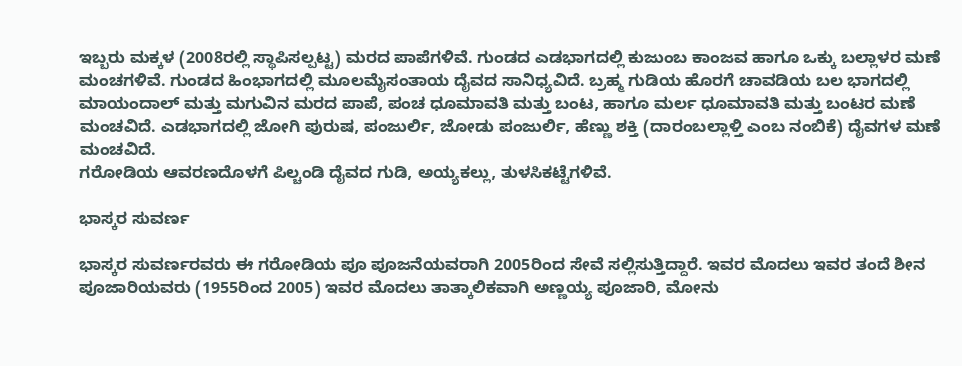ಇಬ್ಬರು ಮಕ್ಕಳ (2008ರಲ್ಲಿ ಸ್ಥಾಪಿಸಲ್ಪಟ್ಟ) ಮರದ ಪಾಪೆಗಳಿವೆ. ಗುಂಡದ ಎಡಭಾಗದಲ್ಲಿ ಕುಜುಂಬ ಕಾಂಜವ ಹಾಗೂ ಒಕ್ಕು ಬಲ್ಲಾಳರ ಮಣೆ ಮಂಚಗಳಿವೆ. ಗುಂಡದ ಹಿಂಭಾಗದಲ್ಲಿ ಮೂಲಮೈಸಂತಾಯ ದೈವದ ಸಾನಿಧ್ಯವಿದೆ. ಬ್ರಹ್ಮ ಗುಡಿಯ ಹೊರಗೆ ಚಾವಡಿಯ ಬಲ ಭಾಗದಲ್ಲಿ ಮಾಯಂದಾಲ್ ಮತ್ತು ಮಗುವಿನ ಮರದ ಪಾಪೆ, ಪಂಚ ಧೂಮಾವತಿ ಮತ್ತು ಬಂಟ, ಹಾಗೂ ಮರ್ಲ ಧೂಮಾವತಿ ಮತ್ತು ಬಂಟರ ಮಣೆ ಮಂಚವಿದೆ. ಎಡಭಾಗದಲ್ಲಿ ಜೋಗಿ ಪುರುಷ, ಪಂಜುರ್ಲಿ, ಜೋಡು ಪಂಜುರ್ಲಿ, ಹೆಣ್ಣು ಶಕ್ತಿ (ದಾರಂಬಲ್ಲಾಳ್ತಿ ಎಂಬ ನಂಬಿಕೆ) ದೈವಗಳ ಮಣೆ ಮಂಚವಿದೆ.
ಗರೋಡಿಯ ಆವರಣದೊಳಗೆ ಪಿಲ್ಚಂಡಿ ದೈವದ ಗುಡಿ, ಅಯ್ಯಕಲ್ಲು, ತುಳಸಿಕಟ್ಟೆಗಳಿವೆ.

ಭಾಸ್ಕರ ಸುವರ್ಣ

ಭಾಸ್ಕರ ಸುವರ್ಣರವರು ಈ ಗರೋಡಿಯ ಪೂ ಪೂಜನೆಯವರಾಗಿ 2005ರಿಂದ ಸೇವೆ ಸಲ್ಲಿಸುತ್ತಿದ್ದಾರೆ. ಇವರ ಮೊದಲು ಇವರ ತಂದೆ ಶೀನ ಪೂಜಾರಿಯವರು (1955ರಿಂದ 2005) ಇವರ ಮೊದಲು ತಾತ್ಕಾಲಿಕವಾಗಿ ಅಣ್ಣಯ್ಯ ಪೂಜಾರಿ, ಮೋನು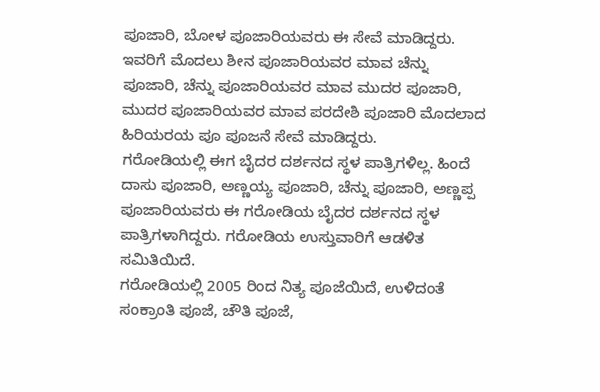ಪೂಜಾರಿ, ಬೋಳ ಪೂಜಾರಿಯವರು ಈ ಸೇವೆ ಮಾಡಿದ್ದರು. ಇವರಿಗೆ ಮೊದಲು ಶೀನ ಪೂಜಾರಿಯವರ ಮಾವ ಚೆನ್ನು ಪೂಜಾರಿ, ಚೆನ್ನು ಪೂಜಾರಿಯವರ ಮಾವ ಮುದರ ಪೂಜಾರಿ, ಮುದರ ಪೂಜಾರಿಯವರ ಮಾವ ಪರದೇಶಿ ಪೂಜಾರಿ ಮೊದಲಾದ ಹಿರಿಯರಯ ಪೂ ಪೂಜನೆ ಸೇವೆ ಮಾಡಿದ್ದರು.
ಗರೋಡಿಯಲ್ಲಿ ಈಗ ಬೈದರ ದರ್ಶನದ ಸ್ಥಳ ಪಾತ್ರಿಗಳಿಲ್ಲ. ಹಿಂದೆ ದಾಸು ಪೂಜಾರಿ, ಅಣ್ಣಯ್ಯ ಪೂಜಾರಿ, ಚೆನ್ನು ಪೂಜಾರಿ, ಅಣ್ಣಪ್ಪ ಪೂಜಾರಿಯವರು ಈ ಗರೋಡಿಯ ಬೈದರ ದರ್ಶನದ ಸ್ಥಳ ಪಾತ್ರಿಗಳಾಗಿದ್ದರು. ಗರೋಡಿಯ ಉಸ್ತುವಾರಿಗೆ ಆಡಳಿತ ಸಮಿತಿಯಿದೆ.
ಗರೋಡಿಯಲ್ಲಿ 2005 ರಿಂದ ನಿತ್ಯ ಪೂಜೆಯಿದೆ, ಉಳಿದಂತೆ ಸಂಕ್ರಾಂತಿ ಪೂಜೆ, ಚೌತಿ ಪೂಜೆ,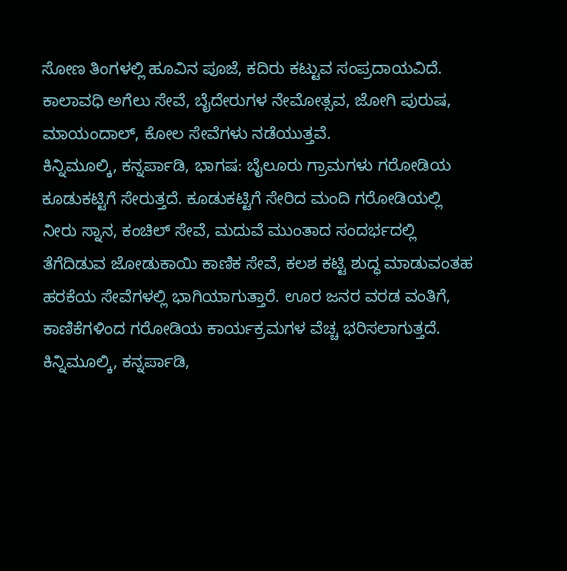ಸೋಣ ತಿಂಗಳಲ್ಲಿ ಹೂವಿನ ಪೂಜೆ, ಕದಿರು ಕಟ್ಟುವ ಸಂಪ್ರದಾಯವಿದೆ. ಕಾಲಾವಧಿ ಅಗೆಲು ಸೇವೆ, ಬೈದೇರುಗಳ ನೇಮೋತ್ಸವ, ಜೋಗಿ ಪುರುಷ, ಮಾಯಂದಾಲ್, ಕೋಲ ಸೇವೆಗಳು ನಡೆಯುತ್ತವೆ.
ಕಿನ್ನಿಮೂಲ್ಕಿ, ಕನ್ನರ್ಪಾಡಿ, ಭಾಗಷ: ಬೈಲೂರು ಗ್ರಾಮಗಳು ಗರೋಡಿಯ ಕೂಡುಕಟ್ಟಿಗೆ ಸೇರುತ್ತದೆ. ಕೂಡುಕಟ್ಟಿಗೆ ಸೇರಿದ ಮಂದಿ ಗರೋಡಿಯಲ್ಲಿ ನೀರು ಸ್ನಾನ, ಕಂಚಿಲ್ ಸೇವೆ, ಮದುವೆ ಮುಂತಾದ ಸಂದರ್ಭದಲ್ಲಿ ತೆಗೆದಿಡುವ ಜೋಡುಕಾಯಿ ಕಾಣಿಕ ಸೇವೆ, ಕಲಶ ಕಟ್ಟಿ ಶುದ್ಧ ಮಾಡುವಂತಹ ಹರಕೆಯ ಸೇವೆಗಳಲ್ಲಿ ಭಾಗಿಯಾಗುತ್ತಾರೆ. ಊರ ಜನರ ವರಡ ವಂತಿಗೆ, ಕಾಣಿಕೆಗಳಿಂದ ಗರೋಡಿಯ ಕಾರ್ಯಕ್ರಮಗಳ ವೆಚ್ಚ ಭರಿಸಲಾಗುತ್ತದೆ.
ಕಿನ್ನಿಮೂಲ್ಕಿ, ಕನ್ನರ್ಪಾಡಿ,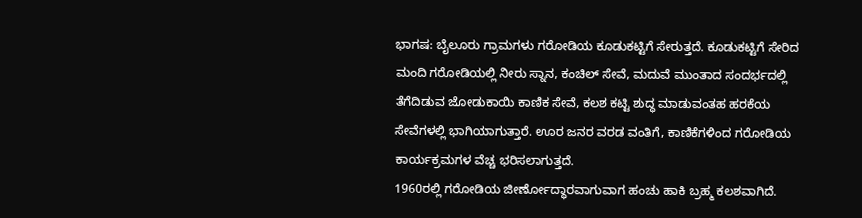ಭಾಗಷ: ಬೈಲೂರು ಗ್ರಾಮಗಳು ಗರೋಡಿಯ ಕೂಡುಕಟ್ಟಿಗೆ ಸೇರುತ್ತದೆ. ಕೂಡುಕಟ್ಟಿಗೆ ಸೇರಿದ ಮಂದಿ ಗರೋಡಿಯಲ್ಲಿ ನೀರು ಸ್ನಾನ, ಕಂಚಿಲ್ ಸೇವೆ, ಮದುವೆ ಮುಂತಾದ ಸಂದರ್ಭದಲ್ಲಿ ತೆಗೆದಿಡುವ ಜೋಡುಕಾಯಿ ಕಾಣಿಕ ಸೇವೆ, ಕಲಶ ಕಟ್ಟಿ ಶುದ್ಧ ಮಾಡುವಂತಹ ಹರಕೆಯ ಸೇವೆಗಳಲ್ಲಿ ಭಾಗಿಯಾಗುತ್ತಾರೆ. ಊರ ಜನರ ವರಡ ವಂತಿಗೆ, ಕಾಣಿಕೆಗಳಿಂದ ಗರೋಡಿಯ ಕಾರ್ಯಕ್ರಮಗಳ ವೆಚ್ಚ ಭರಿಸಲಾಗುತ್ತದೆ.
1960ರಲ್ಲಿ ಗರೋಡಿಯ ಜೀರ್ಣೋದ್ಧಾರವಾಗುವಾಗ ಹಂಚು ಹಾಕಿ ಬ್ರಹ್ಮ ಕಲಶವಾಗಿದೆ.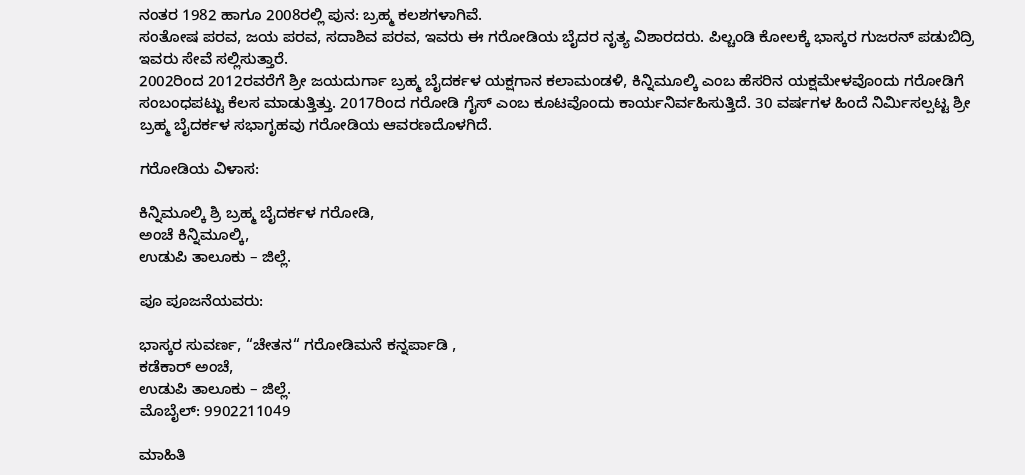ನಂತರ 1982 ಹಾಗೂ 2008ರಲ್ಲಿ ಪುನ: ಬ್ರಹ್ಮ ಕಲಶಗಳಾಗಿವೆ.
ಸಂತೋಷ ಪರವ, ಜಯ ಪರವ, ಸದಾಶಿವ ಪರವ, ಇವರು ಈ ಗರೋಡಿಯ ಬೈದರ ನೃತ್ಯ ವಿಶಾರದರು. ಪಿಲ್ಚಂಡಿ ಕೋಲಕ್ಕೆ ಭಾಸ್ಕರ ಗುಜರನ್ ಪಡುಬಿದ್ರಿ ಇವರು ಸೇವೆ ಸಲ್ಲಿಸುತ್ತಾರೆ.
2002ರಿಂದ 2012ರವರೆಗೆ ಶ್ರೀ ಜಯದುರ್ಗಾ ಬ್ರಹ್ಮ ಬೈದರ್ಕಳ ಯಕ್ಷಗಾನ ಕಲಾಮಂಡಳಿ, ಕಿನ್ನಿಮೂಲ್ಕಿ ಎಂಬ ಹೆಸರಿನ ಯಕ್ಷಮೇಳವೊಂದು ಗರೋಡಿಗೆ ಸಂಬಂಧಪಟ್ಟು ಕೆಲಸ ಮಾಡುತ್ತಿತ್ತು. 2017ರಿಂದ ಗರೋಡಿ ಗೈಸ್ ಎಂಬ ಕೂಟವೊಂದು ಕಾರ್ಯನಿರ್ವಹಿಸುತ್ತಿದೆ. 30 ವರ್ಷಗಳ ಹಿಂದೆ ನಿರ್ಮಿಸಲ್ಪಟ್ಟ ಶ್ರೀ ಬ್ರಹ್ಮ ಬೈದರ್ಕಳ ಸಭಾಗೃಹವು ಗರೋಡಿಯ ಆವರಣದೊಳಗಿದೆ.

ಗರೋಡಿಯ ವಿಳಾಸ:

ಕಿನ್ನಿಮೂಲ್ಕಿ ಶ್ರಿ ಬ್ರಹ್ಮ ಬೈದರ್ಕಳ ಗರೋಡಿ,
ಅಂಚೆ ಕಿನ್ನಿಮೂಲ್ಕಿ,
ಉಡುಪಿ ತಾಲೂಕು – ಜಿಲ್ಲೆ.

ಪೂ ಪೂಜನೆಯವರು:

ಭಾಸ್ಕರ ಸುವರ್ಣ, “ಚೇತನ“ ಗರೋಡಿಮನೆ ಕನ್ನರ್ಪಾಡಿ ,
ಕಡೆಕಾರ್ ಅಂಚೆ,
ಉಡುಪಿ ತಾಲೂಕು – ಜಿಲ್ಲೆ.
ಮೊಬೈಲ್: 9902211049

ಮಾಹಿತಿ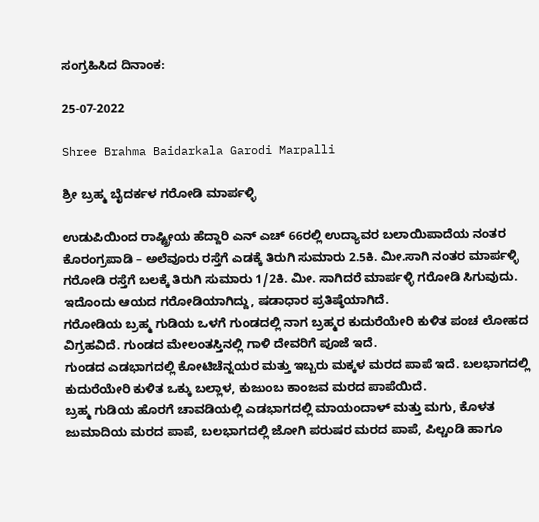ಸಂಗ್ರಹಿಸಿದ ದಿನಾಂಕ:

25-07-2022

Shree Brahma Baidarkala Garodi Marpalli

ಶ್ರೀ ಬ್ರಹ್ಮ ಬೈದರ್ಕಳ ಗರೋಡಿ ಮಾರ್ಪಳ್ಳಿ

ಉಡುಪಿಯಿಂದ ರಾಷ್ಟ್ರೀಯ ಹೆದ್ದಾರಿ ಎನ್ ಎಚ್ 66ರಲ್ಲಿ ಉದ್ಯಾವರ ಬಲಾಯಿಪಾದೆಯ ನಂತರ ಕೊರಂಗ್ರಪಾಡಿ – ಅಲೆವೂರು ರಸ್ತೆಗೆ ಎಡಕ್ಕೆ ತಿರುಗಿ ಸುಮಾರು 2.5ಕಿ. ಮೀ.ಸಾಗಿ ನಂತರ ಮಾರ್ಪಳ್ಳಿ ಗರೋಡಿ ರಸ್ತೆಗೆ ಬಲಕ್ಕೆ ತಿರುಗಿ ಸುಮಾರು 1/2ಕಿ. ಮೀ. ಸಾಗಿದರೆ ಮಾರ್ಪಳ್ಳಿ ಗರೋಡಿ ಸಿಗುವುದು.
ಇದೊಂದು ಆಯದ ಗರೋಡಿಯಾಗಿದ್ದು, ಷಡಾಧಾರ ಪ್ರತಿಷ್ಠೆಯಾಗಿದೆ.
ಗರೋಡಿಯ ಬ್ರಹ್ಮ ಗುಡಿಯ ಒಳಗೆ ಗುಂಡದಲ್ಲಿ ನಾಗ ಬ್ರಹ್ಮರ ಕುದುರೆಯೇರಿ ಕುಳಿತ ಪಂಚ ಲೋಹದ ವಿಗ್ರಹವಿದೆ. ಗುಂಡದ ಮೇಲಂತಸ್ತಿನಲ್ಲಿ ಗಾಳಿ ದೇವರಿಗೆ ಪೂಜೆ ಇದೆ.
ಗುಂಡದ ಎಡಭಾಗದಲ್ಲಿ ಕೋಟಿಚೆನ್ನಯರ ಮತ್ತು ಇಬ್ಬರು ಮಕ್ಕಳ ಮರದ ಪಾಪೆ ಇದೆ. ಬಲಭಾಗದಲ್ಲಿ ಕುದುರೆಯೇರಿ ಕುಳಿತ ಒಕ್ಕು ಬಲ್ಲಾಳ, ಕುಜುಂಬ ಕಾಂಜವ ಮರದ ಪಾಪೆಯಿದೆ.
ಬ್ರಹ್ಮ ಗುಡಿಯ ಹೊರಗೆ ಚಾವಡಿಯಲ್ಲಿ ಎಡಭಾಗದಲ್ಲಿ ಮಾಯಂದಾಳ್ ಮತ್ತು ಮಗು, ಕೊಳತ ಜುಮಾದಿಯ ಮರದ ಪಾಪೆ, ಬಲಭಾಗದಲ್ಲಿ ಜೋಗಿ ಪರುಷರ ಮರದ ಪಾಪೆ, ಪಿಲ್ಚಂಡಿ ಹಾಗೂ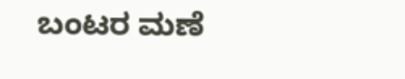ಬಂಟರ ಮಣೆ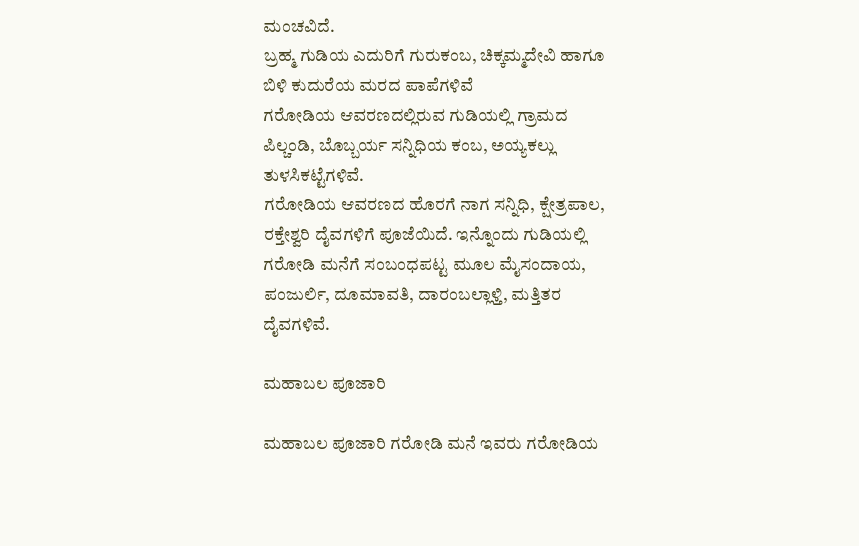ಮಂಚವಿದೆ.
ಬ್ರಹ್ಮ ಗುಡಿಯ ಎದುರಿಗೆ ಗುರುಕಂಬ, ಚಿಕ್ಕಮ್ಮದೇವಿ ಹಾಗೂ ಬಿಳಿ ಕುದುರೆಯ ಮರದ ಪಾಪೆಗಳಿವೆ
ಗರೋಡಿಯ ಆವರಣದಲ್ಲಿರುವ ಗುಡಿಯಲ್ಲಿ ಗ್ರಾಮದ ಪಿಲ್ಚಂಡಿ, ಬೊಬ್ಬರ್ಯ ಸನ್ನಿಧಿಯ ಕಂಬ, ಅಯ್ಯಕಲ್ಲು ತುಳಸಿಕಟ್ಟೆಗಳಿವೆ.
ಗರೋಡಿಯ ಆವರಣದ ಹೊರಗೆ ನಾಗ ಸನ್ನಿಧಿ, ಕ್ಷೇತ್ರಪಾಲ, ರಕ್ತೇಶ್ವರಿ ದೈವಗಳಿಗೆ ಪೂಜೆಯಿದೆ. ಇನ್ನೊಂದು ಗುಡಿಯಲ್ಲಿ ಗರೋಡಿ ಮನೆಗೆ ಸಂಬಂಧಪಟ್ಟ ಮೂಲ ಮೈಸಂದಾಯ, ಪಂಜುರ್ಲಿ, ದೂಮಾವತಿ, ದಾರಂಬಲ್ಲಾಳ್ತಿ, ಮತ್ತಿತರ ದೈವಗಳಿವೆ.

ಮಹಾಬಲ ಪೂಜಾರಿ

ಮಹಾಬಲ ಪೂಜಾರಿ ಗರೋಡಿ ಮನೆ ಇವರು ಗರೋಡಿಯ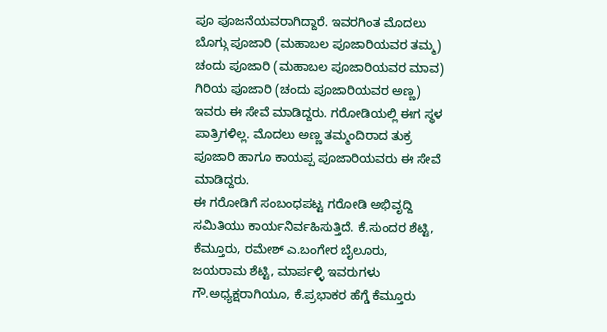ಪೂ ಪೂಜನೆಯವರಾಗಿದ್ದಾರೆ. ಇವರಗಿಂತ ಮೊದಲು ಬೊಗ್ಗು ಪೂಜಾರಿ (ಮಹಾಬಲ ಪೂಜಾರಿಯವರ ತಮ್ಮ) ಚಂದು ಪೂಜಾರಿ (ಮಹಾಬಲ ಪೂಜಾರಿಯವರ ಮಾವ) ಗಿರಿಯ ಪೂಜಾರಿ (ಚಂದು ಪೂಜಾರಿಯವರ ಅಣ್ಣ) ಇವರು ಈ ಸೇವೆ ಮಾಡಿದ್ದರು. ಗರೋಡಿಯಲ್ಲಿ ಈಗ ಸ್ಥಳ ಪಾತ್ರಿಗಳಿಲ್ಲ. ಮೊದಲು ಅಣ್ಣ ತಮ್ಮಂದಿರಾದ ತುಕ್ರ ಪೂಜಾರಿ ಹಾಗೂ ಕಾಯಪ್ಪ ಪೂಜಾರಿಯವರು ಈ ಸೇವೆ ಮಾಡಿದ್ದರು.
ಈ ಗರೋಡಿಗೆ ಸಂಬಂಧಪಟ್ಟ ಗರೋಡಿ ಅಭಿವೃದ್ದಿ ಸಮಿತಿಯು ಕಾರ್ಯನಿರ್ವಹಿಸುತ್ತಿದೆ. ಕೆ.ಸುಂದರ ಶೆಟ್ಟಿ, ಕೆಮ್ತೂರು, ರಮೇಶ್ ಎ.ಬಂಗೇರ ಬೈಲೂರು, ಜಯರಾಮ ಶೆಟ್ಟಿ, ಮಾರ್ಪಳ್ಳಿ ಇವರುಗಳು ಗೌ.ಅಧ್ಯಕ್ಷರಾಗಿಯೂ, ಕೆ.ಪ್ರಭಾಕರ ಹೆಗ್ಡೆ ಕೆಮ್ತೂರು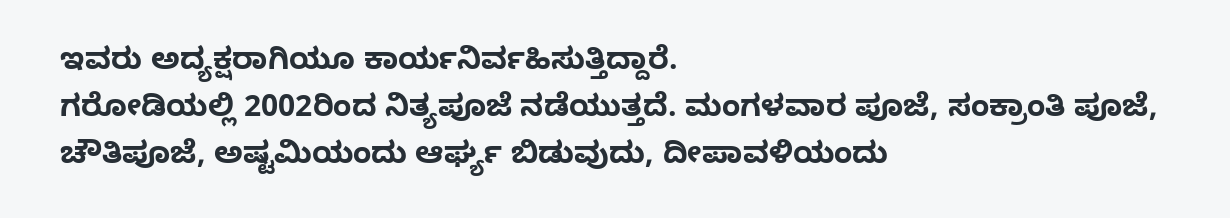ಇವರು ಅದ್ಯಕ್ಷರಾಗಿಯೂ ಕಾರ್ಯನಿರ್ವಹಿಸುತ್ತಿದ್ದಾರೆ.
ಗರೋಡಿಯಲ್ಲಿ 2002ರಿಂದ ನಿತ್ಯಪೂಜೆ ನಡೆಯುತ್ತದೆ. ಮಂಗಳವಾರ ಪೂಜೆ, ಸಂಕ್ರಾಂತಿ ಪೂಜೆ, ಚೌತಿಪೂಜೆ, ಅಷ್ಟಮಿಯಂದು ಆರ್ಘ್ಯ ಬಿಡುವುದು, ದೀಪಾವಳಿಯಂದು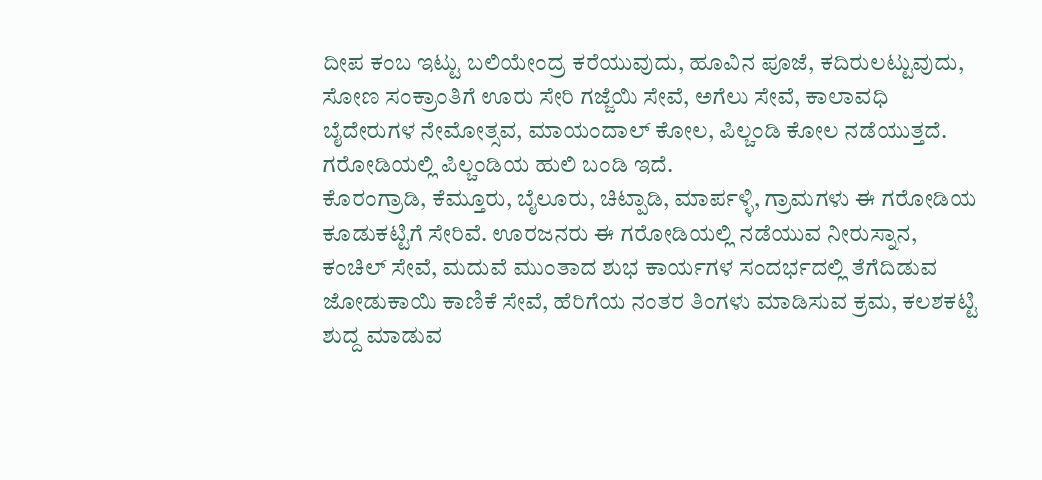ದೀಪ ಕಂಬ ಇಟ್ಟು ಬಲಿಯೇಂದ್ರ ಕರೆಯುವುದು, ಹೂವಿನ ಪೂಜೆ, ಕದಿರುಲಟ್ಟುವುದು, ಸೋಣ ಸಂಕ್ರಾಂತಿಗೆ ಊರು ಸೇರಿ ಗಜ್ಜೆಯಿ ಸೇವೆ, ಅಗೆಲು ಸೇವೆ, ಕಾಲಾವಧಿ ಬೈದೇರುಗಳ ನೇಮೋತ್ಸವ, ಮಾಯಂದಾಲ್ ಕೋಲ, ಪಿಲ್ಚಂಡಿ ಕೋಲ ನಡೆಯುತ್ತದೆ. ಗರೋಡಿಯಲ್ಲಿ ಪಿಲ್ಚಂಡಿಯ ಹುಲಿ ಬಂಡಿ ಇದೆ.
ಕೊರಂಗ್ರಾಡಿ, ಕೆಮ್ತೂರು, ಬೈಲೂರು, ಚಿಟ್ಪಾಡಿ, ಮಾರ್ಪಳ್ಳಿ, ಗ್ರಾಮಗಳು ಈ ಗರೋಡಿಯ ಕೂಡುಕಟ್ಟಿಗೆ ಸೇರಿವೆ. ಊರಜನರು ಈ ಗರೋಡಿಯಲ್ಲಿ ನಡೆಯುವ ನೀರುಸ್ನಾನ, ಕಂಚಿಲ್ ಸೇವೆ, ಮದುವೆ ಮುಂತಾದ ಶುಭ ಕಾರ್ಯಗಳ ಸಂದರ್ಭದಲ್ಲಿ ತೆಗೆದಿಡುವ ಜೋಡುಕಾಯಿ ಕಾಣಿಕೆ ಸೇವೆ, ಹೆರಿಗೆಯ ನಂತರ ತಿಂಗಳು ಮಾಡಿಸುವ ಕ್ರಮ, ಕಲಶಕಟ್ಟಿ ಶುದ್ದ ಮಾಡುವ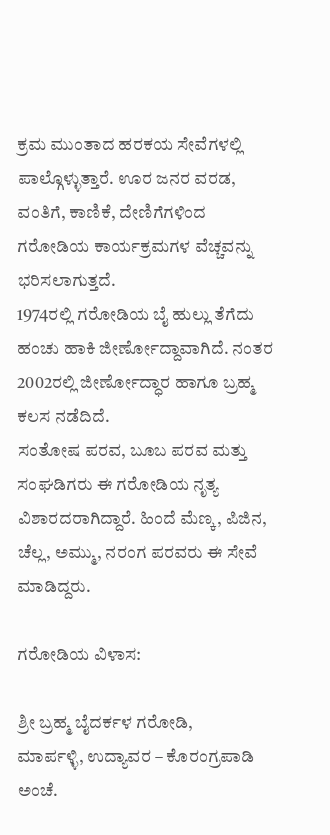ಕ್ರಮ ಮುಂತಾದ ಹರಕಯ ಸೇವೆಗಳಲ್ಲಿ ಪಾಲ್ಗೊಳ್ಳುತ್ತಾರೆ. ಊರ ಜನರ ವರಡ, ವಂತಿಗೆ, ಕಾಣಿಕೆ, ದೇಣಿಗೆಗಳಿಂದ ಗರೋಡಿಯ ಕಾರ್ಯಕ್ರಮಗಳ ವೆಚ್ಚವನ್ನು ಭರಿಸಲಾಗುತ್ತದೆ.
1974ರಲ್ಲಿ ಗರೋಡಿಯ ಬೈ ಹುಲ್ಲು ತೆಗೆದು ಹಂಚು ಹಾಕಿ ಜೀರ್ಣೋದ್ದಾವಾಗಿದೆ. ನಂತರ 2002ರಲ್ಲಿ ಜೀರ್ಣೋದ್ಧಾರ ಹಾಗೂ ಬ್ರಹ್ಮ ಕಲಸ ನಡೆದಿದೆ.
ಸಂತೋಷ ಪರವ, ಬೂಬ ಪರವ ಮತ್ತು ಸಂಘಡಿಗರು ಈ ಗರೋಡಿಯ ನೃತ್ಯ ವಿಶಾರದರಾಗಿದ್ದಾರೆ. ಹಿಂದೆ ಮೆಣ್ಕ, ಪಿಜಿನ, ಚೆಲ್ಲ, ಅಮ್ಮು, ನರಂಗ ಪರವರು ಈ ಸೇವೆ ಮಾಡಿದ್ದರು.

ಗರೋಡಿಯ ವಿಳಾಸ:

ಶ್ರೀ ಬ್ರಹ್ಮ ಬೈದರ್ಕಳ ಗರೋಡಿ,
ಮಾರ್ಪಳ್ಳಿ, ಉದ್ಯಾವರ – ಕೊರಂಗ್ರಪಾಡಿ ಅಂಚೆ.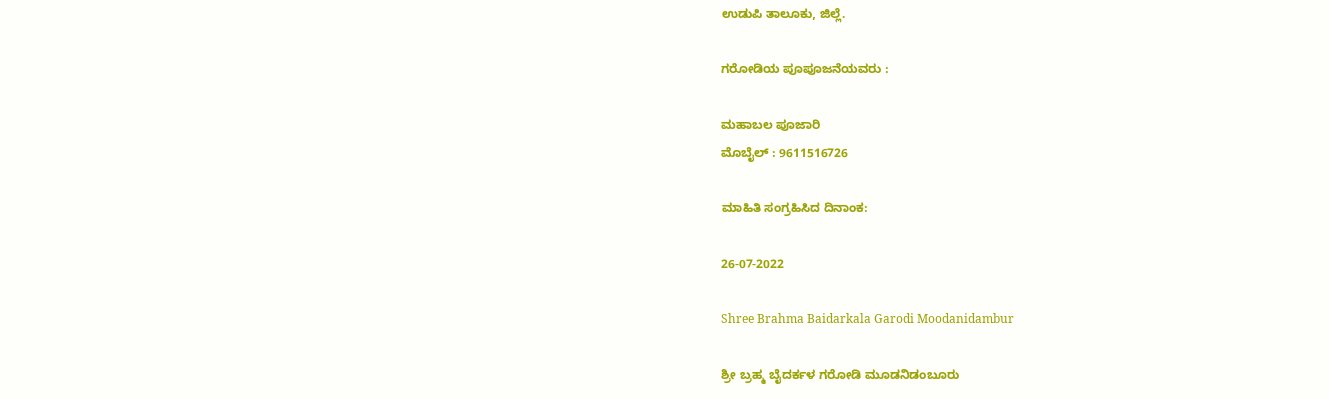ಉಡುಪಿ ತಾಲೂಕು, ಜಿಲ್ಲೆ.

ಗರೋಡಿಯ ಪೂಪೂಜನೆಯವರು :

ಮಹಾಬಲ ಪೂಜಾರಿ
ಮೊಬೈಲ್ : 9611516726

ಮಾಹಿತಿ ಸಂಗ್ರಹಿಸಿದ ದಿನಾಂಕ:

26-07-2022

Shree Brahma Baidarkala Garodi Moodanidambur

ಶ್ರೀ ಬ್ರಹ್ಮ ಬೈದರ್ಕಳ ಗರೋಡಿ ಮೂಡನಿಡಂಬೂರು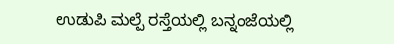ಉಡುಪಿ ಮಲ್ಪೆ ರಸ್ತೆಯಲ್ಲಿ ಬನ್ನಂಜೆಯಲ್ಲಿ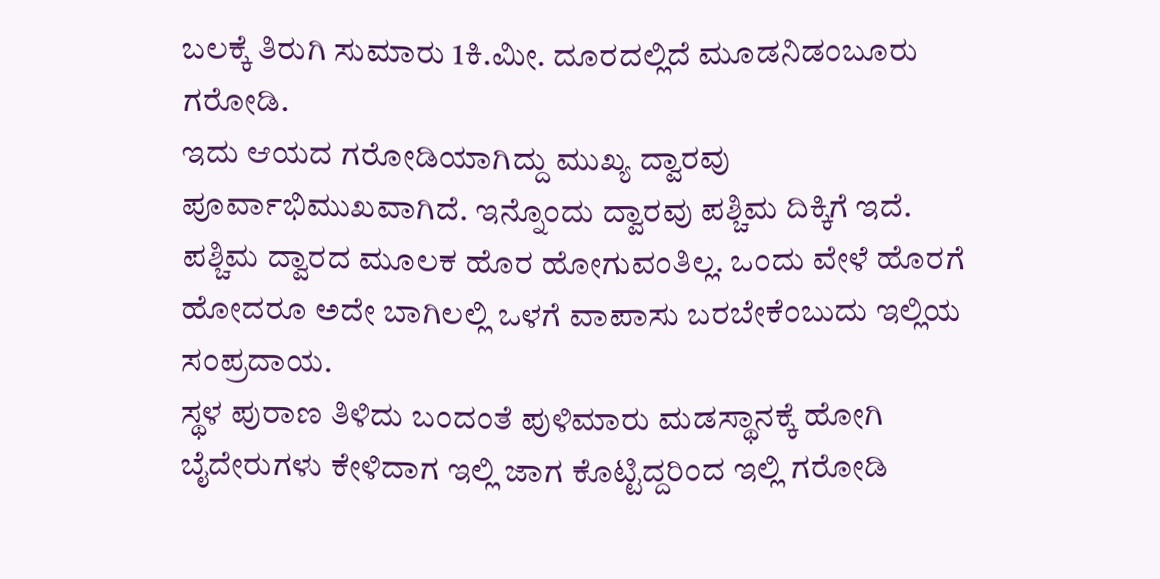ಬಲಕ್ಕೆ ತಿರುಗಿ ಸುಮಾರು 1ಕಿ.ಮೀ. ದೂರದಲ್ಲಿದೆ ಮೂಡನಿಡಂಬೂರು ಗರೋಡಿ.
ಇದು ಆಯದ ಗರೋಡಿಯಾಗಿದ್ದು ಮುಖ್ಯ ದ್ವಾರವು ಪೂರ್ವಾಭಿಮುಖವಾಗಿದೆ. ಇನ್ನೊಂದು ದ್ವಾರವು ಪಶ್ಚಿಮ ದಿಕ್ಕಿಗೆ ಇದೆ. ಪಶ್ಚಿಮ ದ್ವಾರದ ಮೂಲಕ ಹೊರ ಹೋಗುವಂತಿಲ್ಲ. ಒಂದು ವೇಳೆ ಹೊರಗೆ ಹೋದರೂ ಅದೇ ಬಾಗಿಲಲ್ಲಿ ಒಳಗೆ ವಾಪಾಸು ಬರಬೇಕೆಂಬುದು ಇಲ್ಲಿಯ ಸಂಪ್ರದಾಯ.
ಸ್ಥಳ ಪುರಾಣ ತಿಳಿದು ಬಂದಂತೆ ಪುಳಿಮಾರು ಮಡಸ್ಥಾನಕ್ಕೆ ಹೋಗಿ ಬೈದೇರುಗಳು ಕೇಳಿದಾಗ ಇಲ್ಲಿ ಜಾಗ ಕೊಟ್ಟಿದ್ದರಿಂದ ಇಲ್ಲಿ ಗರೋಡಿ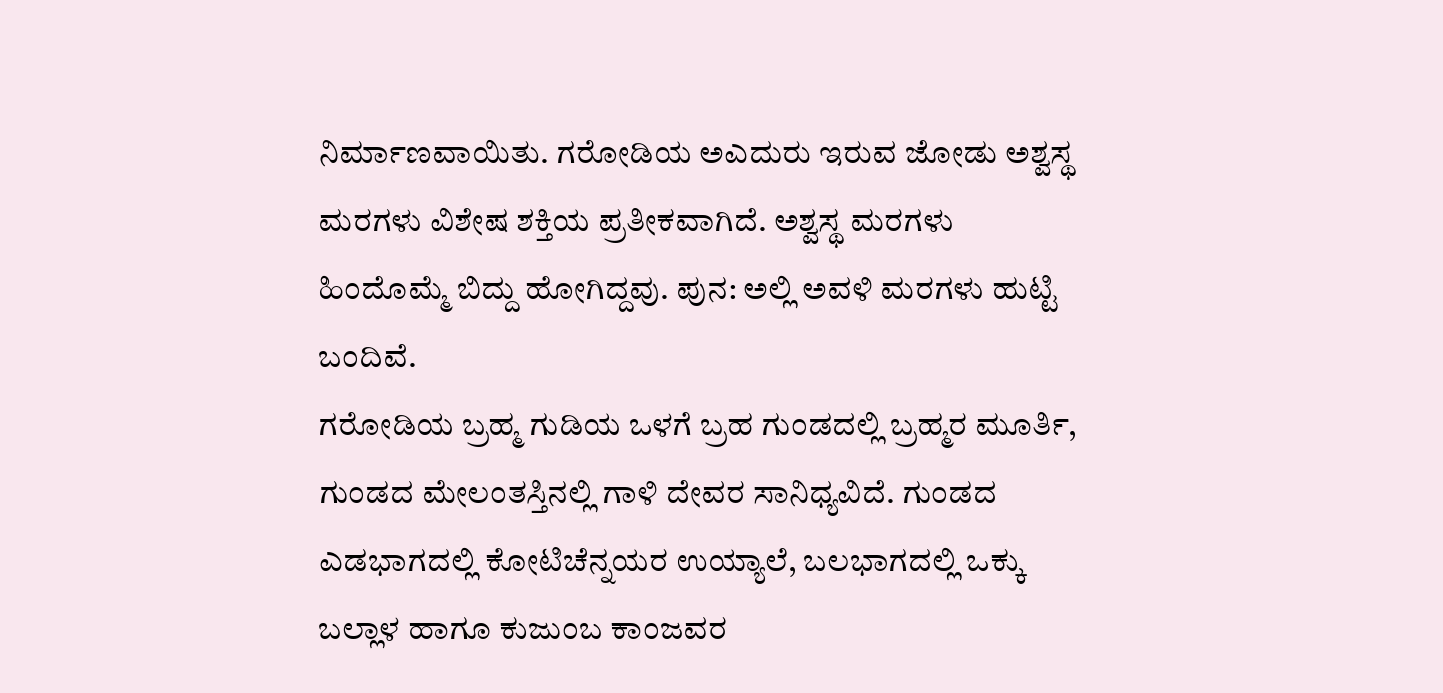ನಿರ್ಮಾಣವಾಯಿತು. ಗರೋಡಿಯ ಅಎದುರು ಇರುವ ಜೋಡು ಅಶ್ವಸ್ಥ ಮರಗಳು ವಿಶೇಷ ಶಕ್ತಿಯ ಪ್ರತೀಕವಾಗಿದೆ. ಅಶ್ವಸ್ಥ ಮರಗಳು ಹಿಂದೊಮ್ಮೆ ಬಿದ್ದು ಹೋಗಿದ್ದವು. ಪುನ: ಅಲ್ಲಿ ಅವಳಿ ಮರಗಳು ಹುಟ್ಟಿ ಬಂದಿವೆ.
ಗರೋಡಿಯ ಬ್ರಹ್ಮ ಗುಡಿಯ ಒಳಗೆ ಬ್ರಹ ಗುಂಡದಲ್ಲಿ ಬ್ರಹ್ಮರ ಮೂರ್ತಿ, ಗುಂಡದ ಮೇಲಂತಸ್ತಿನಲ್ಲಿ ಗಾಳಿ ದೇವರ ಸಾನಿಧ್ಯವಿದೆ. ಗುಂಡದ ಎಡಭಾಗದಲ್ಲಿ ಕೋಟಿಚೆನ್ನಯರ ಉಯ್ಯಾಲೆ, ಬಲಭಾಗದಲ್ಲಿ ಒಕ್ಕು ಬಲ್ಲಾಳ ಹಾಗೂ ಕುಜುಂಬ ಕಾಂಜವರ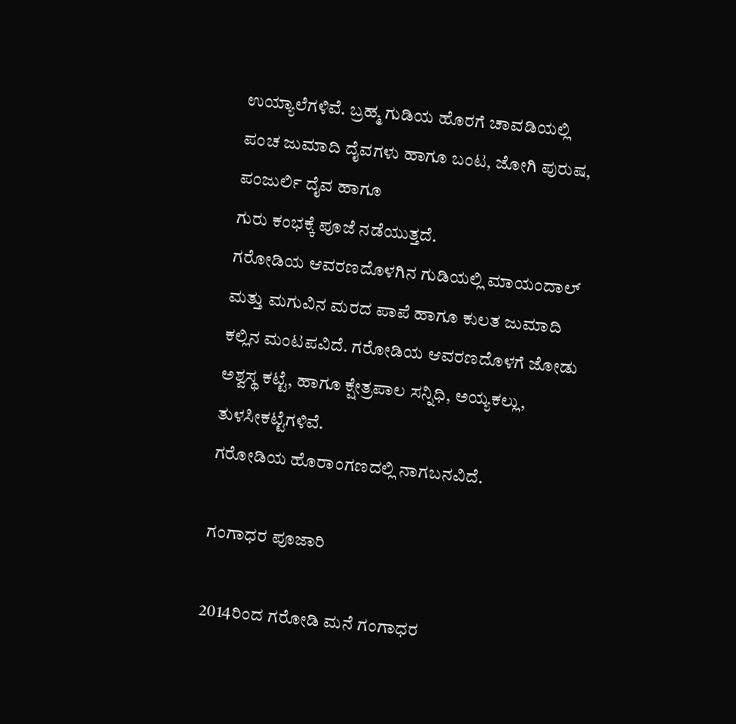ಉಯ್ಯಾಲೆಗಳಿವೆ. ಬ್ರಹ್ಮ ಗುಡಿಯ ಹೊರಗೆ ಚಾವಡಿಯಲ್ಲಿ ಪಂಚ ಜುಮಾದಿ ದೈವಗಳು ಹಾಗೂ ಬಂಟ, ಜೋಗಿ ಪುರುಷ, ಪಂಜುರ್ಲಿ ದೈವ ಹಾಗೂ
ಗುರು ಕಂಭಕ್ಕೆ ಪೂಜೆ ನಡೆಯುತ್ತದೆ.
ಗರೋಡಿಯ ಆವರಣದೊಳಗಿನ ಗುಡಿಯಲ್ಲಿ ಮಾಯಂದಾಲ್ ಮತ್ತು ಮಗುವಿನ ಮರದ ಪಾಪೆ ಹಾಗೂ ಕುಲತ ಜುಮಾದಿ ಕಲ್ಲಿನ ಮಂಟಪವಿದೆ. ಗರೋಡಿಯ ಆವರಣದೊಳಗೆ ಜೋಡು ಅಶ್ವಸ್ಥ ಕಟ್ಟೆ, ಹಾಗೂ ಕ್ಷೇತ್ರಪಾಲ ಸನ್ನಿಧಿ, ಅಯ್ಯಕಲ್ಲು, ತುಳಸೀಕಟ್ಟೆಗಳಿವೆ.
ಗರೋಡಿಯ ಹೊರಾಂಗಣದಲ್ಲಿ ನಾಗಬನವಿದೆ.

ಗಂಗಾಧರ ಪೂಜಾರಿ

2014ರಿಂದ ಗರೋಡಿ ಮನೆ ಗಂಗಾಧರ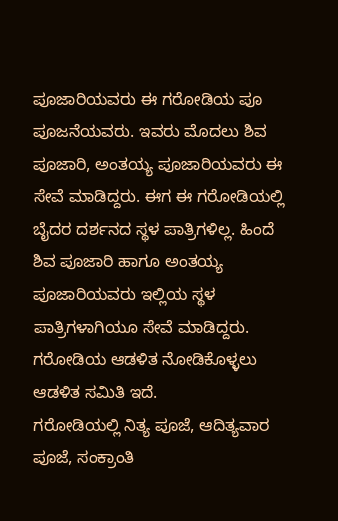ಪೂಜಾರಿಯವರು ಈ ಗರೋಡಿಯ ಪೂ ಪೂಜನೆಯವರು. ಇವರು ಮೊದಲು ಶಿವ ಪೂಜಾರಿ, ಅಂತಯ್ಯ ಪೂಜಾರಿಯವರು ಈ ಸೇವೆ ಮಾಡಿದ್ದರು. ಈಗ ಈ ಗರೋಡಿಯಲ್ಲಿ ಬೈದರ ದರ್ಶನದ ಸ್ಥಳ ಪಾತ್ರಿಗಳಿಲ್ಲ. ಹಿಂದೆ ಶಿವ ಪೂಜಾರಿ ಹಾಗೂ ಅಂತಯ್ಯ ಪೂಜಾರಿಯವರು ಇಲ್ಲಿಯ ಸ್ಥಳ ಪಾತ್ರಿಗಳಾಗಿಯೂ ಸೇವೆ ಮಾಡಿದ್ದರು. ಗರೋಡಿಯ ಆಡಳಿತ ನೋಡಿಕೊಳ್ಳಲು ಆಡಳಿತ ಸಮಿತಿ ಇದೆ.
ಗರೋಡಿಯಲ್ಲಿ ನಿತ್ಯ ಪೂಜೆ, ಆದಿತ್ಯವಾರ ಪೂಜೆ, ಸಂಕ್ರಾಂತಿ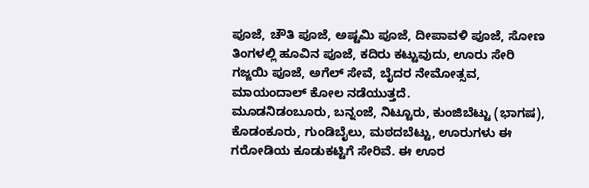ಪೂಜೆ, ಚೌತಿ ಪೂಜೆ, ಅಷ್ಟಮಿ ಪೂಜೆ, ದೀಪಾವಳಿ ಪೂಜೆ, ಸೋಣ ತಿಂಗಳಲ್ಲಿ ಹೂವಿನ ಪೂಜೆ, ಕದಿರು ಕಟ್ಟುವುದು, ಊರು ಸೇರಿ ಗಜ್ಜಯಿ ಪೂಜೆ, ಅಗೆಲ್ ಸೇವೆ, ಬೈದರ ನೇಮೋತ್ಸವ, ಮಾಯಂದಾಲ್ ಕೋಲ ನಡೆಯುತ್ತದೆ.
ಮೂಡನಿಡಂಬೂರು, ಬನ್ನಂಜೆ, ನಿಟ್ಟೂರು, ಕುಂಜಿಬೆಟ್ಟು (ಭಾಗಷ), ಕೊಡಂಕೂರು, ಗುಂಡಿಬೈಲು, ಮಠದಬೆಟ್ಟು, ಊರುಗಳು ಈ ಗರೋಡಿಯ ಕೂಡುಕಟ್ಟಿಗೆ ಸೇರಿವೆ. ಈ ಊರ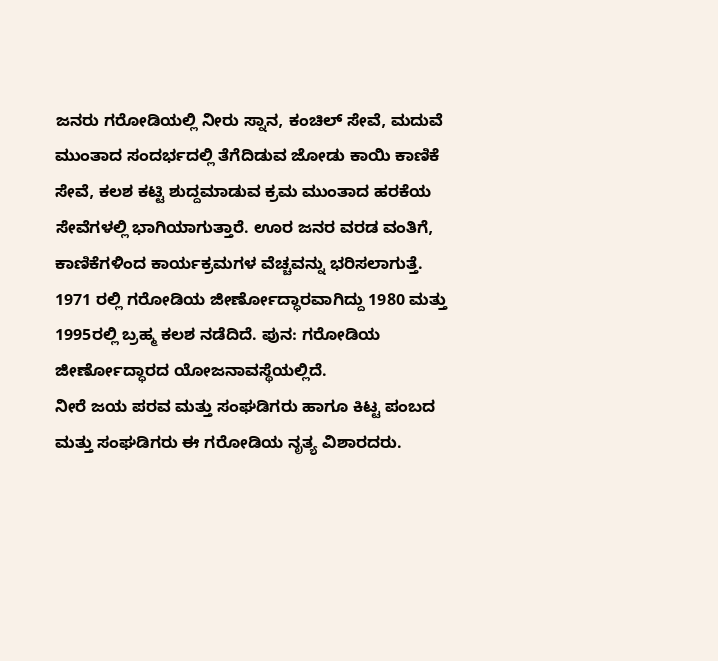ಜನರು ಗರೋಡಿಯಲ್ಲಿ ನೀರು ಸ್ನಾನ, ಕಂಚಿಲ್ ಸೇವೆ, ಮದುವೆ ಮುಂತಾದ ಸಂದರ್ಭದಲ್ಲಿ ತೆಗೆದಿಡುವ ಜೋಡು ಕಾಯಿ ಕಾಣಿಕೆ ಸೇವೆ, ಕಲಶ ಕಟ್ಟಿ ಶುದ್ದಮಾಡುವ ಕ್ರಮ ಮುಂತಾದ ಹರಕೆಯ ಸೇವೆಗಳಲ್ಲಿ ಭಾಗಿಯಾಗುತ್ತಾರೆ. ಊರ ಜನರ ವರಡ ವಂತಿಗೆ, ಕಾಣಿಕೆಗಳಿಂದ ಕಾರ್ಯಕ್ರಮಗಳ ವೆಚ್ಚವನ್ನು ಭರಿಸಲಾಗುತ್ತೆ.
1971 ರಲ್ಲಿ ಗರೋಡಿಯ ಜೀರ್ಣೋದ್ಧಾರವಾಗಿದ್ದು 1980 ಮತ್ತು 1995ರಲ್ಲಿ ಬ್ರಹ್ಮ ಕಲಶ ನಡೆದಿದೆ. ಪುನ: ಗರೋಡಿಯ ಜೀರ್ಣೋದ್ಧಾರದ ಯೋಜನಾವಸ್ಥೆಯಲ್ಲಿದೆ.
ನೀರೆ ಜಯ ಪರವ ಮತ್ತು ಸಂಘಡಿಗರು ಹಾಗೂ ಕಿಟ್ಟ ಪಂಬದ ಮತ್ತು ಸಂಘಡಿಗರು ಈ ಗರೋಡಿಯ ನೃತ್ಯ ವಿಶಾರದರು.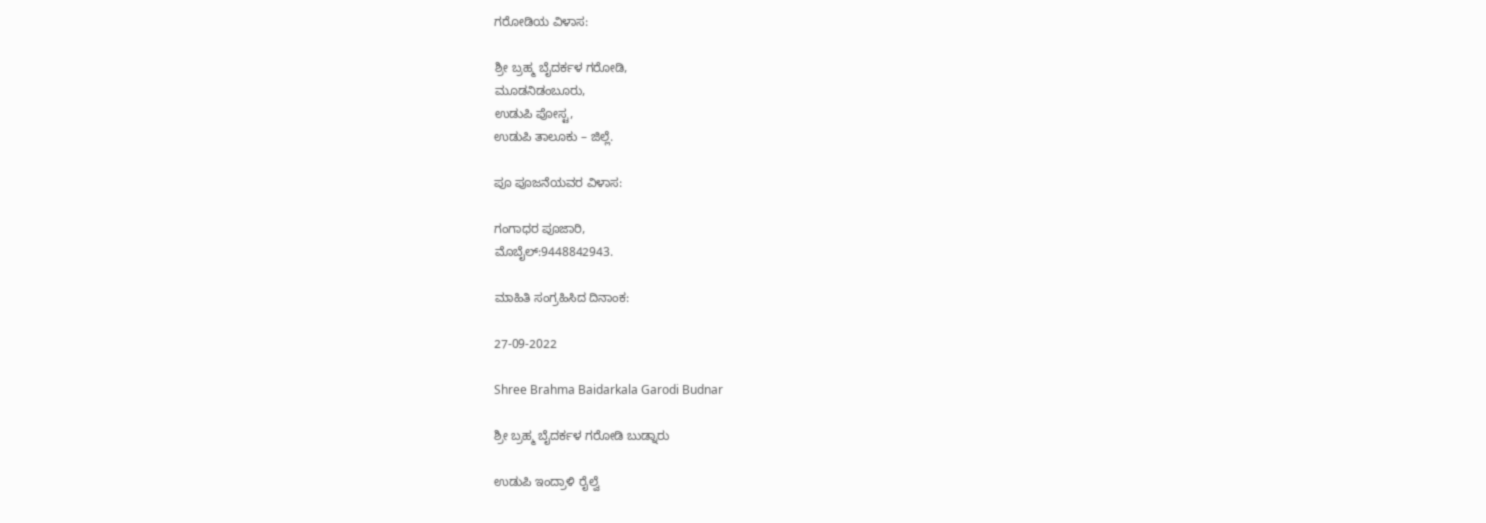ಗರೋಡಿಯ ವಿಳಾಸ:

ಶ್ರೀ ಬ್ರಹ್ಮ ಬೈದರ್ಕಳ ಗರೋಡಿ,
ಮೂಡನಿಡಂಬೂರು,
ಉಡುಪಿ ಪೋಸ್ಟ,
ಉಡುಪಿ ತಾಲೂಕು – ಜಿಲ್ಲೆ.

ಪೂ ಪೂಜನೆಯವರ ವಿಳಾಸ:

ಗಂಗಾಧರ ಪೂಜಾರಿ,
ಮೊಬೈಲ್:9448842943.

ಮಾಹಿತಿ ಸಂಗ್ರಹಿಸಿದ ದಿನಾಂಕ:

27-09-2022

Shree Brahma Baidarkala Garodi Budnar

ಶ್ರೀ ಬ್ರಹ್ಮ ಬೈದರ್ಕಳ ಗರೋಡಿ ಬುಡ್ನಾರು

ಉಡುಪಿ ಇಂದ್ರಾಳಿ ರೈಲ್ವೆ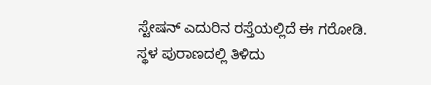ಸ್ಟೇಷನ್ ಎದುರಿನ ರಸ್ತೆಯಲ್ಲಿದೆ ಈ ಗರೋಡಿ.
ಸ್ಥಳ ಪುರಾಣದಲ್ಲಿ ತಿಳಿದು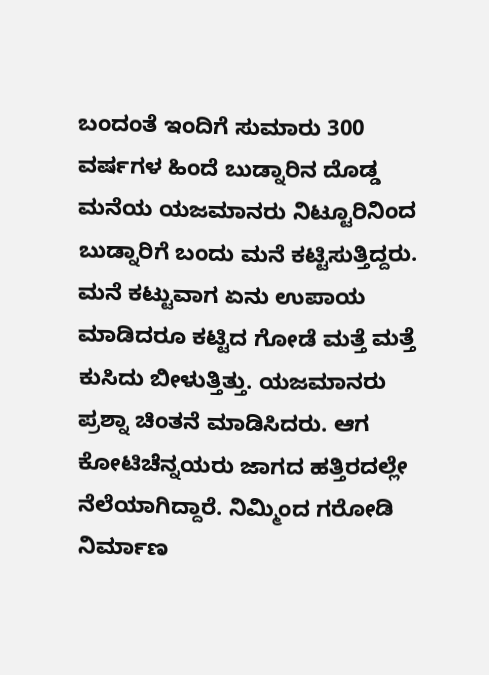ಬಂದಂತೆ ಇಂದಿಗೆ ಸುಮಾರು 300 ವರ್ಷಗಳ ಹಿಂದೆ ಬುಡ್ನಾರಿನ ದೊಡ್ಡ ಮನೆಯ ಯಜಮಾನರು ನಿಟ್ಟೂರಿನಿಂದ ಬುಡ್ನಾರಿಗೆ ಬಂದು ಮನೆ ಕಟ್ಟಿಸುತ್ತಿದ್ದರು. ಮನೆ ಕಟ್ಟುವಾಗ ಏನು ಉಪಾಯ ಮಾಡಿದರೂ ಕಟ್ಟಿದ ಗೋಡೆ ಮತ್ತೆ ಮತ್ತೆ ಕುಸಿದು ಬೀಳುತ್ತಿತ್ತು. ಯಜಮಾನರು ಪ್ರಶ್ನಾ ಚಿಂತನೆ ಮಾಡಿಸಿದರು. ಆಗ ಕೋಟಿಚೆನ್ನಯರು ಜಾಗದ ಹತ್ತಿರದಲ್ಲೇ ನೆಲೆಯಾಗಿದ್ದಾರೆ. ನಿಮ್ಮಿಂದ ಗರೋಡಿ ನಿರ್ಮಾಣ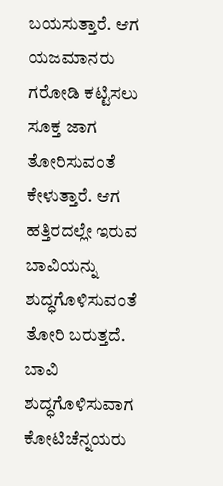ಬಯಸುತ್ತಾರೆ. ಆಗ ಯಜಮಾನರು ಗರೋಡಿ ಕಟ್ಟಿಸಲು ಸೂಕ್ತ ಜಾಗ ತೋರಿಸುವಂತೆ ಕೇಳುತ್ತಾರೆ. ಆಗ ಹತ್ತಿರದಲ್ಲೇ ಇರುವ ಬಾವಿಯನ್ನು ಶುದ್ಧಗೊಳಿಸುವಂತೆ ತೋರಿ ಬರುತ್ತದೆ.
ಬಾವಿ ಶುದ್ಧಗೊಳಿಸುವಾಗ ಕೋಟಿಚೆನ್ನಯರು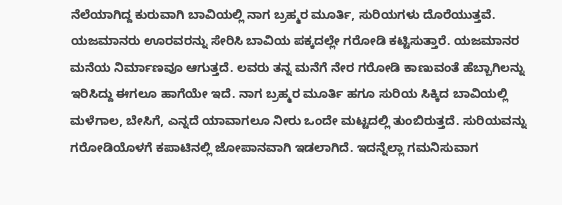ನೆಲೆಯಾಗಿದ್ದ ಕುರುವಾಗಿ ಬಾವಿಯಲ್ಲಿ ನಾಗ ಬ್ರಹ್ಮರ ಮೂರ್ತಿ, ಸುರಿಯಗಳು ದೊರೆಯುತ್ತವೆ. ಯಜಮಾನರು ಊರವರನ್ನು ಸೇರಿಸಿ ಬಾವಿಯ ಪಕ್ಕದಲ್ಲೇ ಗರೋಡಿ ಕಟ್ಟಿಸುತ್ತಾರೆ. ಯಜಮಾನರ ಮನೆಯ ನಿರ್ಮಾಣವೂ ಆಗುತ್ತದೆ. ಲವರು ತನ್ನ ಮನೆಗೆ ನೇರ ಗರೋಡಿ ಕಾಣುವಂತೆ ಹೆಬ್ಬಾಗಿಲನ್ನು ಇರಿಸಿದ್ದು ಈಗಲೂ ಹಾಗೆಯೇ ಇದೆ. ನಾಗ ಬ್ರಹ್ಮರ ಮೂರ್ತಿ ಹಗೂ ಸುರಿಯ ಸಿಕ್ಕಿದ ಬಾವಿಯಲ್ಲಿ ಮಳೆಗಾಲ, ಬೇಸಿಗೆ, ಎನ್ನದೆ ಯಾವಾಗಲೂ ನೀರು ಒಂದೇ ಮಟ್ಟದಲ್ಲಿ ತುಂಬಿರುತ್ತದೆ. ಸುರಿಯವನ್ನು ಗರೋಡಿಯೊಳಗೆ ಕಪಾಟಿನಲ್ಲಿ ಜೋಪಾನವಾಗಿ ಇಡಲಾಗಿದೆ. ಇದನ್ನೆಲ್ಲಾ ಗಮನಿಸುವಾಗ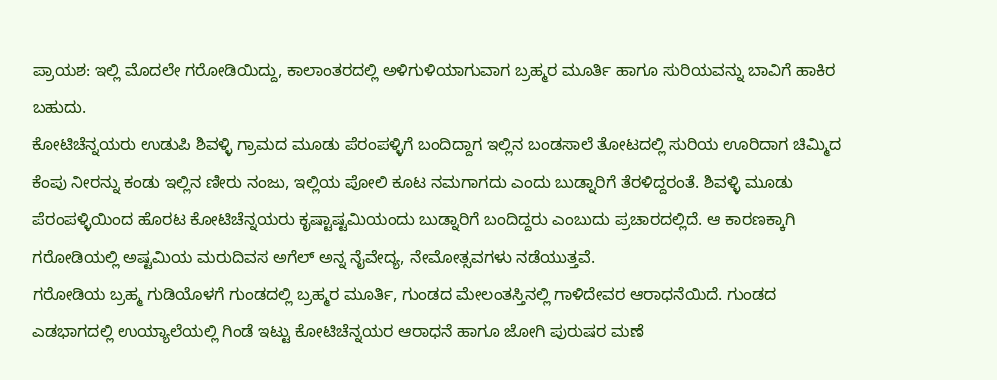ಪ್ರಾಯಶ: ಇಲ್ಲಿ ಮೊದಲೇ ಗರೋಡಿಯಿದ್ದು, ಕಾಲಾಂತರದಲ್ಲಿ ಅಳಿಗುಳಿಯಾಗುವಾಗ ಬ್ರಹ್ಮರ ಮೂರ್ತಿ ಹಾಗೂ ಸುರಿಯವನ್ನು ಬಾವಿಗೆ ಹಾಕಿರ ಬಹುದು.
ಕೋಟಿಚೆನ್ನಯರು ಉಡುಪಿ ಶಿವಳ್ಳಿ ಗ್ರಾಮದ ಮೂಡು ಪೆರಂಪಳ್ಳಿಗೆ ಬಂದಿದ್ದಾಗ ಇಲ್ಲಿನ ಬಂಡಸಾಲೆ ತೋಟದಲ್ಲಿ ಸುರಿಯ ಊರಿದಾಗ ಚಿಮ್ಮಿದ ಕೆಂಪು ನೀರನ್ನು ಕಂಡು ಇಲ್ಲಿನ ಣೀರು ನಂಜು, ಇಲ್ಲಿಯ ಪೋಲಿ ಕೂಟ ನಮಗಾಗದು ಎಂದು ಬುಡ್ನಾರಿಗೆ ತೆರಳಿದ್ದರಂತೆ. ಶಿವಳ್ಳಿ ಮೂಡು ಪೆರಂಪಳ್ಳಿಯಿಂದ ಹೊರಟ ಕೋಟಿಚೆನ್ನಯರು ಕೃಷ್ಟಾಷ್ಟಮಿಯಂದು ಬುಡ್ನಾರಿಗೆ ಬಂದಿದ್ದರು ಎಂಬುದು ಪ್ರಚಾರದಲ್ಲಿದೆ. ಆ ಕಾರಣಕ್ಕಾಗಿ ಗರೋಡಿಯಲ್ಲಿ ಅಷ್ಟಮಿಯ ಮರುದಿವಸ ಅಗೆಲ್ ಅನ್ನ ನೈವೇದ್ಯ, ನೇಮೋತ್ಸವಗಳು ನಡೆಯುತ್ತವೆ.
ಗರೋಡಿಯ ಬ್ರಹ್ಮ ಗುಡಿಯೊಳಗೆ ಗುಂಡದಲ್ಲಿ ಬ್ರಹ್ಮರ ಮೂರ್ತಿ, ಗುಂಡದ ಮೇಲಂತಸ್ತಿನಲ್ಲಿ ಗಾಳಿದೇವರ ಆರಾಧನೆಯಿದೆ. ಗುಂಡದ ಎಡಭಾಗದಲ್ಲಿ ಉಯ್ಯಾಲೆಯಲ್ಲಿ ಗಿಂಡೆ ಇಟ್ಟು ಕೋಟಿಚೆನ್ನಯರ ಆರಾಧನೆ ಹಾಗೂ ಜೋಗಿ ಪುರುಷರ ಮಣೆ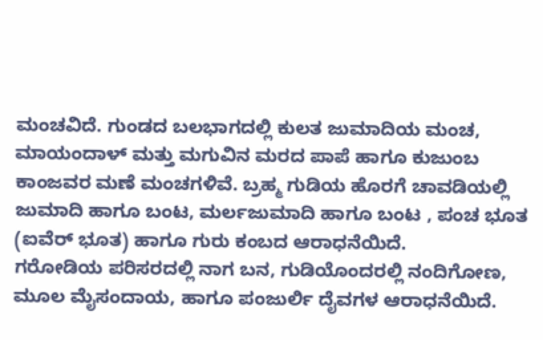ಮಂಚವಿದೆ. ಗುಂಡದ ಬಲಭಾಗದಲ್ಲಿ ಕುಲತ ಜುಮಾದಿಯ ಮಂಚ, ಮಾಯಂದಾಳ್ ಮತ್ತು ಮಗುವಿನ ಮರದ ಪಾಪೆ ಹಾಗೂ ಕುಜುಂಬ ಕಾಂಜವರ ಮಣೆ ಮಂಚಗಳಿವೆ. ಬ್ರಹ್ಮ ಗುಡಿಯ ಹೊರಗೆ ಚಾವಡಿಯಲ್ಲಿ ಜುಮಾದಿ ಹಾಗೂ ಬಂಟ, ಮರ್ಲಜುಮಾದಿ ಹಾಗೂ ಬಂಟ , ಪಂಚ ಭೂತ (ಐವೆರ್ ಭೂತ) ಹಾಗೂ ಗುರು ಕಂಬದ ಆರಾಧನೆಯಿದೆ.
ಗರೋಡಿಯ ಪರಿಸರದಲ್ಲಿ ನಾಗ ಬನ, ಗುಡಿಯೊಂದರಲ್ಲಿ ನಂದಿಗೋಣ, ಮೂಲ ಮೈಸಂದಾಯ, ಹಾಗೂ ಪಂಜುರ್ಲಿ ದೈವಗಳ ಆರಾಧನೆಯಿದೆ.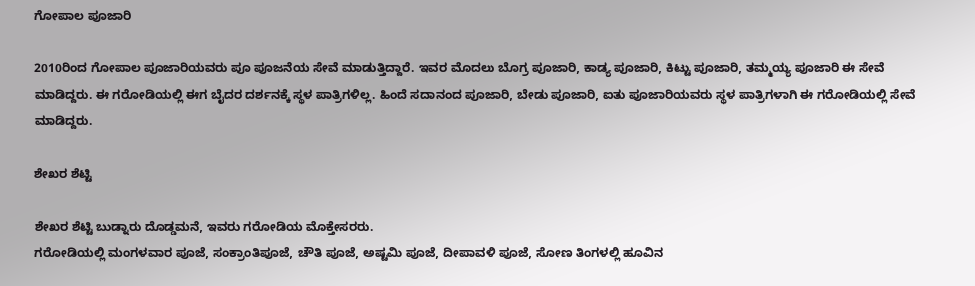ಗೋಪಾಲ ಪೂಜಾರಿ

2010ರಿಂದ ಗೋಪಾಲ ಪೂಜಾರಿಯವರು ಪೂ ಪೂಜನೆಯ ಸೇವೆ ಮಾಡುತ್ತಿದ್ದಾರೆ. ಇವರ ಮೊದಲು ಬೊಗ್ರ ಪೂಜಾರಿ, ಕಾಡ್ಯ ಪೂಜಾರಿ, ಕಿಟ್ಟು ಪೂಜಾರಿ, ತಮ್ಮಯ್ಯ ಪೂಜಾರಿ ಈ ಸೇವೆ ಮಾಡಿದ್ದರು. ಈ ಗರೋಡಿಯಲ್ಲಿ ಈಗ ಬೈದರ ದರ್ಶನಕ್ಕೆ ಸ್ಥಳ ಪಾತ್ರಿಗಳಿಲ್ಲ. ಹಿಂದೆ ಸದಾನಂದ ಪೂಜಾರಿ, ಬೇಡು ಪೂಜಾರಿ, ಐತು ಪೂಜಾರಿಯವರು ಸ್ಥಳ ಪಾತ್ರಿಗಳಾಗಿ ಈ ಗರೋಡಿಯಲ್ಲಿ ಸೇವೆ ಮಾಡಿದ್ದರು.

ಶೇಖರ ಶೆಟ್ಟಿ

ಶೇಖರ ಶೆಟ್ಟಿ ಬುಡ್ನಾರು ದೊಡ್ಡಮನೆ, ಇವರು ಗರೋಡಿಯ ಮೊಕ್ತೇಸರರು.
ಗರೋಡಿಯಲ್ಲಿ ಮಂಗಳವಾರ ಪೂಜೆ, ಸಂಕ್ರಾಂತಿಪೂಜೆ, ಚೌತಿ ಪೂಜೆ, ಅಷ್ಟಮಿ ಪೂಜೆ, ದೀಪಾವಳಿ ಪೂಜೆ, ಸೋಣ ತಿಂಗಳಲ್ಲಿ ಹೂವಿನ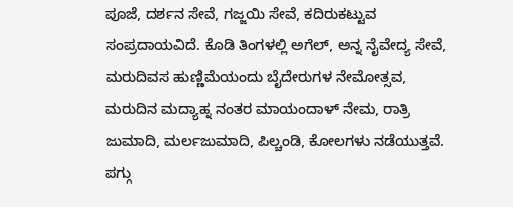ಪೂಜೆ, ದರ್ಶನ ಸೇವೆ, ಗಜ್ಜಯಿ ಸೇವೆ, ಕದಿರುಕಟ್ಟುವ ಸಂಪ್ರದಾಯವಿದೆ. ಕೊಡಿ ತಿಂಗಳಲ್ಲಿ ಅಗೆಲ್, ಅನ್ನ ನೈವೇದ್ಯ ಸೇವೆ, ಮರುದಿವಸ ಹುಣ್ಣಿಮೆಯಂದು ಬೈದೇರುಗಳ ನೇಮೋತ್ಸವ, ಮರುದಿನ ಮದ್ಯಾಹ್ನ ನಂತರ ಮಾಯಂದಾಳ್ ನೇಮ, ರಾತ್ರಿ ಜುಮಾದಿ, ಮರ್ಲಜುಮಾದಿ, ಪಿಲ್ಚಂಡಿ, ಕೋಲಗಳು ನಡೆಯುತ್ತವೆ. ಪಗ್ಗು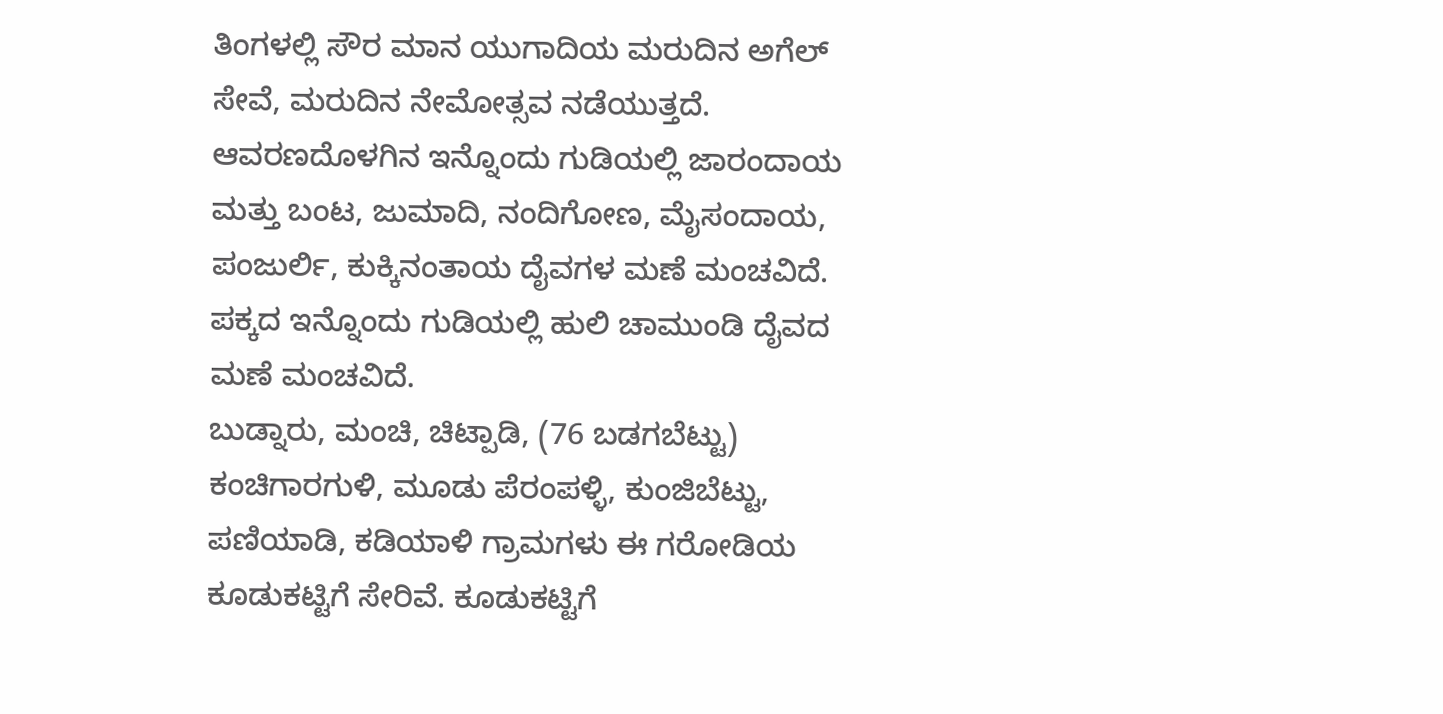ತಿಂಗಳಲ್ಲಿ ಸೌರ ಮಾನ ಯುಗಾದಿಯ ಮರುದಿನ ಅಗೆಲ್ ಸೇವೆ, ಮರುದಿನ ನೇಮೋತ್ಸವ ನಡೆಯುತ್ತದೆ.
ಆವರಣದೊಳಗಿನ ಇನ್ನೊಂದು ಗುಡಿಯಲ್ಲಿ ಜಾರಂದಾಯ ಮತ್ತು ಬಂಟ, ಜುಮಾದಿ, ನಂದಿಗೋಣ, ಮೈಸಂದಾಯ, ಪಂಜುರ್ಲಿ, ಕುಕ್ಕಿನಂತಾಯ ದೈವಗಳ ಮಣೆ ಮಂಚವಿದೆ. ಪಕ್ಕದ ಇನ್ನೊಂದು ಗುಡಿಯಲ್ಲಿ ಹುಲಿ ಚಾಮುಂಡಿ ದೈವದ ಮಣೆ ಮಂಚವಿದೆ.
ಬುಡ್ನಾರು, ಮಂಚಿ, ಚಿಟ್ಪಾಡಿ, (76 ಬಡಗಬೆಟ್ಟು) ಕಂಚಿಗಾರಗುಳಿ, ಮೂಡು ಪೆರಂಪಳ್ಳಿ, ಕುಂಜಿಬೆಟ್ಟು, ಪಣಿಯಾಡಿ, ಕಡಿಯಾಳಿ ಗ್ರಾಮಗಳು ಈ ಗರೋಡಿಯ ಕೂಡುಕಟ್ಟಿಗೆ ಸೇರಿವೆ. ಕೂಡುಕಟ್ಟಿಗೆ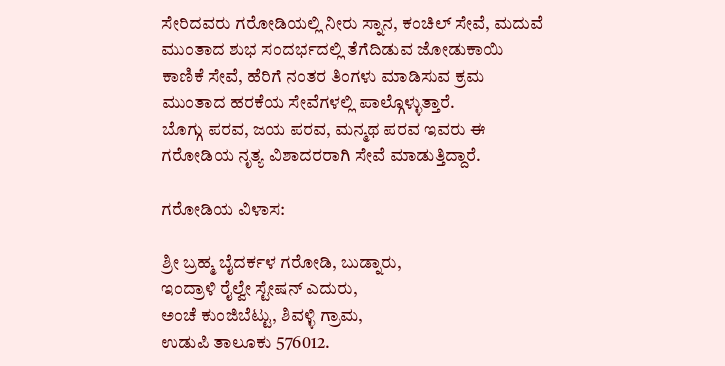ಸೇರಿದವರು ಗರೋಡಿಯಲ್ಲಿ ನೀರು ಸ್ನಾನ, ಕಂಚಿಲ್ ಸೇವೆ, ಮದುವೆ ಮುಂತಾದ ಶುಭ ಸಂದರ್ಭದಲ್ಲಿ ತೆಗೆದಿಡುವ ಜೋಡುಕಾಯಿ ಕಾಣಿಕೆ ಸೇವೆ, ಹೆರಿಗೆ ನಂತರ ತಿಂಗಳು ಮಾಡಿಸುವ ಕ್ರಮ ಮುಂತಾದ ಹರಕೆಯ ಸೇವೆಗಳಲ್ಲಿ ಪಾಲ್ಗೊಳ್ಳುತ್ತಾರೆ.
ಬೊಗ್ಗು ಪರವ, ಜಯ ಪರವ, ಮನ್ಮಥ ಪರವ ಇವರು ಈ ಗರೋಡಿಯ ನೃತ್ಯ ವಿಶಾದರರಾಗಿ ಸೇವೆ ಮಾಡುತ್ತಿದ್ದಾರೆ.

ಗರೋಡಿಯ ವಿಳಾಸ:

ಶ್ರೀ ಬ್ರಹ್ಮ ಬೈದರ್ಕಳ ಗರೋಡಿ, ಬುಡ್ನಾರು,
ಇಂದ್ರಾಳಿ ರೈಲ್ವೇ ಸ್ಟೇಷನ್ ಎದುರು,
ಅಂಚೆ ಕುಂಜಿಬೆಟ್ಟು, ಶಿವಳ್ಳಿ ಗ್ರಾಮ,
ಉಡುಪಿ ತಾಲೂಕು 576012.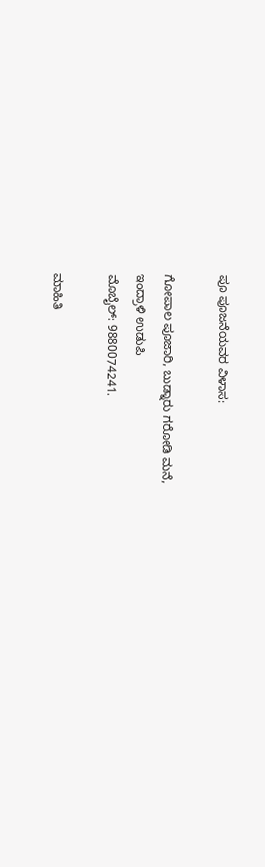ಪೂ ಪೂಜನೆಯವರ ವಿಳಾಸ:

ಗೋಪಾಲ ಪೂಜಾರಿ, ಬುಡ್ನಾರು ಗರೋಡಿ ಮನೆ,
ಇಂದ್ರಾಳಿ ಉಡುಪಿ
ಮೊಬೈಲ್: 9880074241.

ಮಾಹಿತಿ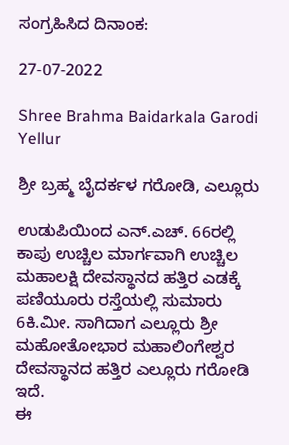ಸಂಗ್ರಹಿಸಿದ ದಿನಾಂಕ:

27-07-2022

Shree Brahma Baidarkala Garodi Yellur

ಶ್ರೀ ಬ್ರಹ್ಮ ಬೈದರ್ಕಳ ಗರೋಡಿ, ಎಲ್ಲೂರು

ಉಡುಪಿಯಿಂದ ಎನ್.ಎಚ್. 66ರಲ್ಲಿ ಕಾಪು ಉಚ್ಚಿಲ ಮಾರ್ಗವಾಗಿ ಉಚ್ಚಿಲ ಮಹಾಲಕ್ಷಿ ದೇವಸ್ಥಾನದ ಹತ್ತಿರ ಎಡಕ್ಕೆ ಪಣಿಯೂರು ರಸ್ತೆಯಲ್ಲಿ ಸುಮಾರು 6ಕಿ.ಮೀ. ಸಾಗಿದಾಗ ಎಲ್ಲೂರು ಶ್ರೀ ಮಹೋತೋಭಾರ ಮಹಾಲಿಂಗೇಶ್ವರ ದೇವಸ್ಥಾನದ ಹತ್ತಿರ ಎಲ್ಲೂರು ಗರೋಡಿ ಇದೆ.
ಈ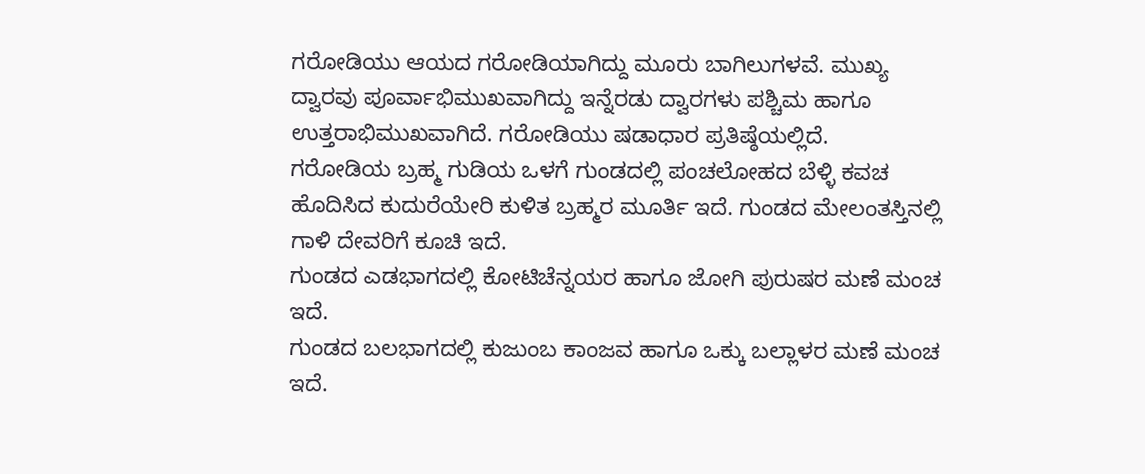ಗರೋಡಿಯು ಆಯದ ಗರೋಡಿಯಾಗಿದ್ದು ಮೂರು ಬಾಗಿಲುಗಳವೆ. ಮುಖ್ಯ ದ್ವಾರವು ಪೂರ್ವಾಭಿಮುಖವಾಗಿದ್ದು ಇನ್ನೆರಡು ದ್ವಾರಗಳು ಪಶ್ಚಿಮ ಹಾಗೂ ಉತ್ತರಾಭಿಮುಖವಾಗಿದೆ. ಗರೋಡಿಯು ಷಡಾಧಾರ ಪ್ರತಿಷ್ಠೆಯಲ್ಲಿದೆ.
ಗರೋಡಿಯ ಬ್ರಹ್ಮ ಗುಡಿಯ ಒಳಗೆ ಗುಂಡದಲ್ಲಿ ಪಂಚಲೋಹದ ಬೆಳ್ಳಿ ಕವಚ ಹೊದಿಸಿದ ಕುದುರೆಯೇರಿ ಕುಳಿತ ಬ್ರಹ್ಮರ ಮೂರ್ತಿ ಇದೆ. ಗುಂಡದ ಮೇಲಂತಸ್ತಿನಲ್ಲಿ ಗಾಳಿ ದೇವರಿಗೆ ಕೂಚಿ ಇದೆ.
ಗುಂಡದ ಎಡಭಾಗದಲ್ಲಿ ಕೋಟಿಚೆನ್ನಯರ ಹಾಗೂ ಜೋಗಿ ಪುರುಷರ ಮಣೆ ಮಂಚ ಇದೆ.
ಗುಂಡದ ಬಲಭಾಗದಲ್ಲಿ ಕುಜುಂಬ ಕಾಂಜವ ಹಾಗೂ ಒಕ್ಕು ಬಲ್ಲಾಳರ ಮಣೆ ಮಂಚ ಇದೆ.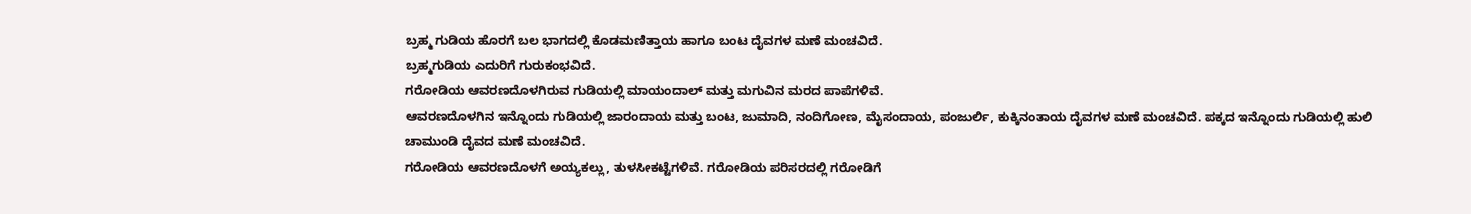ಬ್ರಹ್ಮ ಗುಡಿಯ ಹೊರಗೆ ಬಲ ಭಾಗದಲ್ಲಿ ಕೊಡಮಣಿತ್ತಾಯ ಹಾಗೂ ಬಂಟ ದೈವಗಳ ಮಣೆ ಮಂಚವಿದೆ.
ಬ್ರಹ್ಮಗುಡಿಯ ಎದುರಿಗೆ ಗುರುಕಂಭವಿದೆ.
ಗರೋಡಿಯ ಆವರಣದೊಳಗಿರುವ ಗುಡಿಯಲ್ಲಿ ಮಾಯಂದಾಲ್ ಮತ್ತು ಮಗುವಿನ ಮರದ ಪಾಪೆಗಳಿವೆ.
ಆವರಣದೊಳಗಿನ ಇನ್ನೊಂದು ಗುಡಿಯಲ್ಲಿ ಜಾರಂದಾಯ ಮತ್ತು ಬಂಟ, ಜುಮಾದಿ, ನಂದಿಗೋಣ, ಮೈಸಂದಾಯ, ಪಂಜುರ್ಲಿ, ಕುಕ್ಕಿನಂತಾಯ ದೈವಗಳ ಮಣೆ ಮಂಚವಿದೆ. ಪಕ್ಕದ ಇನ್ನೊಂದು ಗುಡಿಯಲ್ಲಿ ಹುಲಿ ಚಾಮುಂಡಿ ದೈವದ ಮಣೆ ಮಂಚವಿದೆ.
ಗರೋಡಿಯ ಆವರಣದೊಳಗೆ ಅಯ್ಯಕಲ್ಲು, ತುಳಸೀಕಟ್ಟೆಗಳಿವೆ. ಗರೋಡಿಯ ಪರಿಸರದಲ್ಲಿ ಗರೋಡಿಗೆ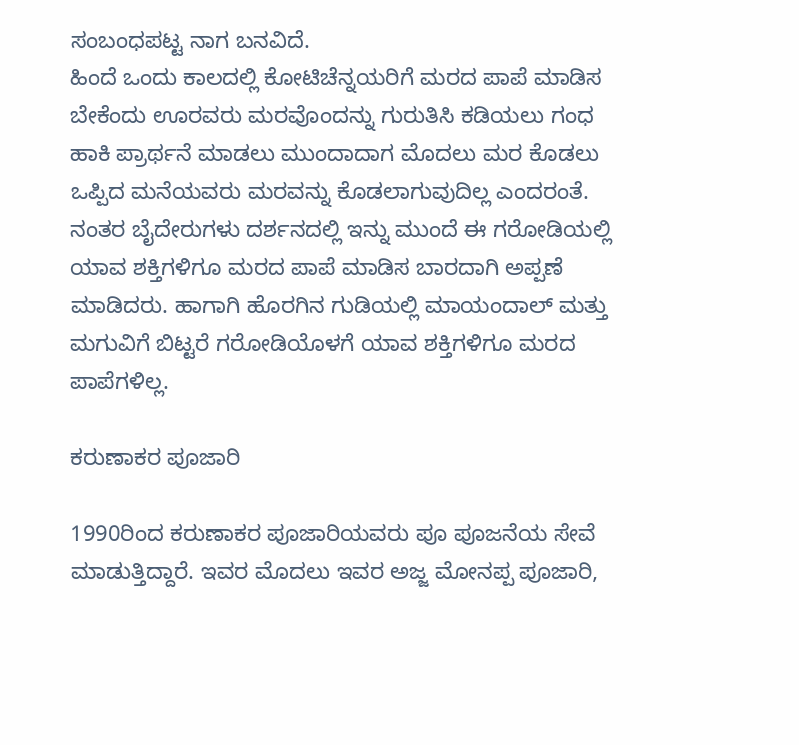ಸಂಬಂಧಪಟ್ಟ ನಾಗ ಬನವಿದೆ.
ಹಿಂದೆ ಒಂದು ಕಾಲದಲ್ಲಿ ಕೋಟಿಚೆನ್ನಯರಿಗೆ ಮರದ ಪಾಪೆ ಮಾಡಿಸ ಬೇಕೆಂದು ಊರವರು ಮರವೊಂದನ್ನು ಗುರುತಿಸಿ ಕಡಿಯಲು ಗಂಧ ಹಾಕಿ ಪ್ರಾರ್ಥನೆ ಮಾಡಲು ಮುಂದಾದಾಗ ಮೊದಲು ಮರ ಕೊಡಲು ಒಪ್ಪಿದ ಮನೆಯವರು ಮರವನ್ನು ಕೊಡಲಾಗುವುದಿಲ್ಲ ಎಂದರಂತೆ. ನಂತರ ಬೈದೇರುಗಳು ದರ್ಶನದಲ್ಲಿ ಇನ್ನು ಮುಂದೆ ಈ ಗರೋಡಿಯಲ್ಲಿ ಯಾವ ಶಕ್ತಿಗಳಿಗೂ ಮರದ ಪಾಪೆ ಮಾಡಿಸ ಬಾರದಾಗಿ ಅಪ್ಪಣೆ ಮಾಡಿದರು. ಹಾಗಾಗಿ ಹೊರಗಿನ ಗುಡಿಯಲ್ಲಿ ಮಾಯಂದಾಲ್ ಮತ್ತು ಮಗುವಿಗೆ ಬಿಟ್ಟರೆ ಗರೋಡಿಯೊಳಗೆ ಯಾವ ಶಕ್ತಿಗಳಿಗೂ ಮರದ ಪಾಪೆಗಳಿಲ್ಲ.

ಕರುಣಾಕರ ಪೂಜಾರಿ

1990ರಿಂದ ಕರುಣಾಕರ ಪೂಜಾರಿಯವರು ಪೂ ಪೂಜನೆಯ ಸೇವೆ ಮಾಡುತ್ತಿದ್ದಾರೆ. ಇವರ ಮೊದಲು ಇವರ ಅಜ್ಜ ಮೋನಪ್ಪ ಪೂಜಾರಿ,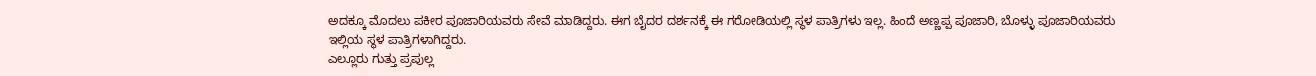ಅದಕ್ಕೂ ಮೊದಲು ಪಕೀರ ಪೂಜಾರಿಯವರು ಸೇವೆ ಮಾಡಿದ್ದರು. ಈಗ ಬೈದರ ದರ್ಶನಕ್ಕೆ ಈ ಗರೋಡಿಯಲ್ಲಿ ಸ್ಥಳ ಪಾತ್ರಿಗಳು ಇಲ್ಲ. ಹಿಂದೆ ಅಣ್ಣಪ್ಪ ಪೂಜಾರಿ, ಬೊಳ್ಳು ಪೂಜಾರಿಯವರು ಇಲ್ಲಿಯ ಸ್ಥಳ ಪಾತ್ರಿಗಳಾಗಿದ್ದರು.
ಎಲ್ಲೂರು ಗುತ್ತು ಪ್ರಪುಲ್ಲ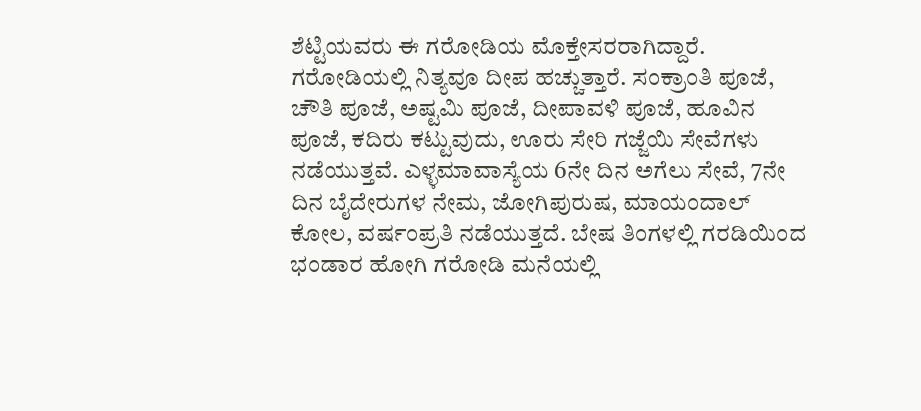ಶೆಟ್ಟಿಯವರು ಈ ಗರೋಡಿಯ ಮೊಕ್ತೇಸರರಾಗಿದ್ದಾರೆ.
ಗರೋಡಿಯಲ್ಲಿ ನಿತ್ಯವೂ ದೀಪ ಹಚ್ಚುತ್ತಾರೆ. ಸಂಕ್ರಾಂತಿ ಪೂಜೆ, ಚೌತಿ ಪೂಜೆ, ಅಷ್ಟಮಿ ಪೂಜೆ, ದೀಪಾವಳಿ ಪೂಜೆ, ಹೂವಿನ ಪೂಜೆ, ಕದಿರು ಕಟ್ಟುವುದು, ಊರು ಸೇರಿ ಗಜ್ಜೆಯಿ ಸೇವೆಗಳು ನಡೆಯುತ್ತವೆ. ಎಳ್ಳಮಾವಾಸ್ಯೆಯ 6ನೇ ದಿನ ಅಗೆಲು ಸೇವೆ, 7ನೇ ದಿನ ಬೈದೇರುಗಳ ನೇಮ, ಜೋಗಿಪುರುಷ, ಮಾಯಂದಾಲ್ ಕೋಲ, ವರ್ಷಂಪ್ರತಿ ನಡೆಯುತ್ತದೆ. ಬೇಷ ತಿಂಗಳಲ್ಲಿ ಗರಡಿಯಿಂದ ಭಂಡಾರ ಹೋಗಿ ಗರೋಡಿ ಮನೆಯಲ್ಲಿ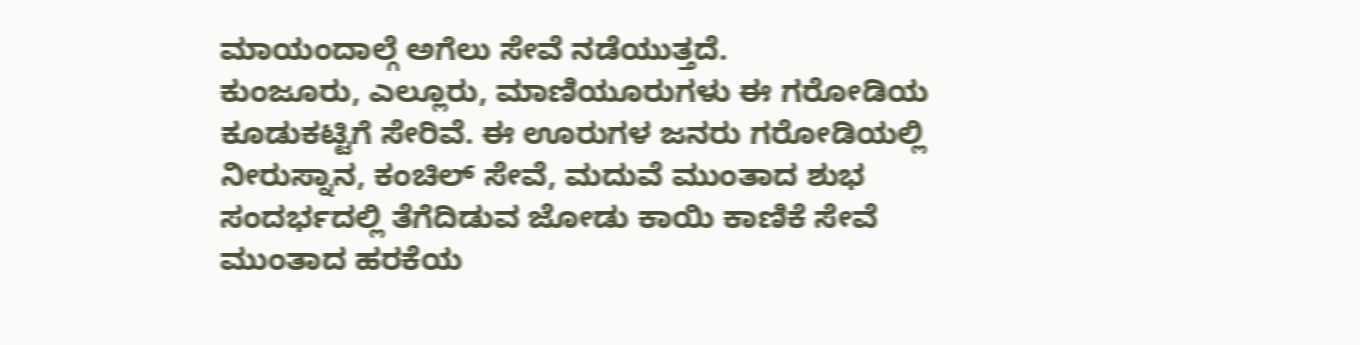ಮಾಯಂದಾಲ್ಗೆ ಅಗೆಲು ಸೇವೆ ನಡೆಯುತ್ತದೆ.
ಕುಂಜೂರು, ಎಲ್ಲೂರು, ಮಾಣಿಯೂರುಗಳು ಈ ಗರೋಡಿಯ ಕೂಡುಕಟ್ಟಿಗೆ ಸೇರಿವೆ. ಈ ಊರುಗಳ ಜನರು ಗರೋಡಿಯಲ್ಲಿ ನೀರುಸ್ನಾನ, ಕಂಚಿಲ್ ಸೇವೆ, ಮದುವೆ ಮುಂತಾದ ಶುಭ ಸಂದರ್ಭದಲ್ಲಿ ತೆಗೆದಿಡುವ ಜೋಡು ಕಾಯಿ ಕಾಣಿಕೆ ಸೇವೆ ಮುಂತಾದ ಹರಕೆಯ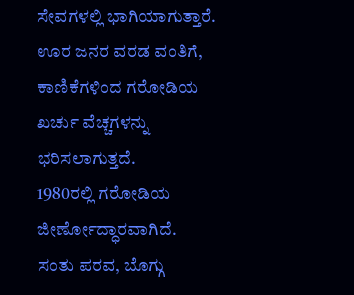ಸೇವಗಳಲ್ಲಿ ಭಾಗಿಯಾಗುತ್ತಾರೆ. ಊರ ಜನರ ವರಡ ವಂತಿಗೆ, ಕಾಣಿಕೆಗಳಿಂದ ಗರೋಡಿಯ ಖರ್ಚು ವೆಚ್ಚಗಳನ್ನು ಭರಿಸಲಾಗುತ್ತದೆ.
1980ರಲ್ಲಿ ಗರೋಡಿಯ ಜೀರ್ಣೋದ್ಧಾರವಾಗಿದೆ.
ಸಂತು ಪರವ, ಬೊಗ್ಗು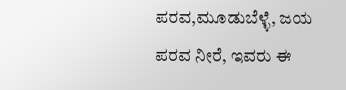ಪರವ,ಮೂಡುಬೆಳ್ಳೆ, ಜಯ ಪರವ ನೀರೆ, ಇವರು ಈ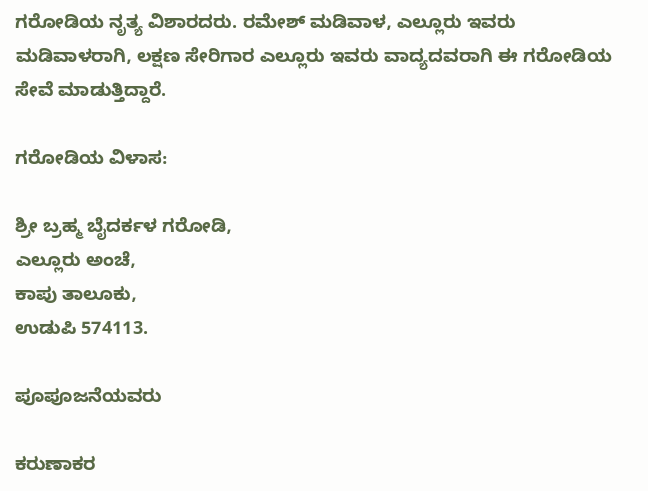ಗರೋಡಿಯ ನೃತ್ಯ ವಿಶಾರದರು. ರಮೇಶ್ ಮಡಿವಾಳ, ಎಲ್ಲೂರು ಇವರು ಮಡಿವಾಳರಾಗಿ, ಲಕ್ಷಣ ಸೇರಿಗಾರ ಎಲ್ಲೂರು ಇವರು ವಾದ್ಯದವರಾಗಿ ಈ ಗರೋಡಿಯ ಸೇವೆ ಮಾಡುತ್ತಿದ್ದಾರೆ.

ಗರೋಡಿಯ ವಿಳಾಸ:

ಶ್ರೀ ಬ್ರಹ್ಮ ಬೈದರ್ಕಳ ಗರೋಡಿ,
ಎಲ್ಲೂರು ಅಂಚೆ,
ಕಾಪು ತಾಲೂಕು,
ಉಡುಪಿ 574113.

ಪೂಪೂಜನೆಯವರು

ಕರುಣಾಕರ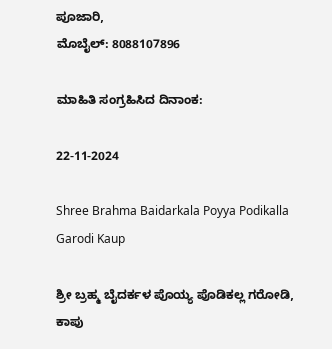ಪೂಜಾರಿ,
ಮೊಬೈಲ್: 8088107896

ಮಾಹಿತಿ ಸಂಗ್ರಹಿಸಿದ ದಿನಾಂಕ:

22-11-2024

Shree Brahma Baidarkala Poyya Podikalla Garodi Kaup

ಶ್ರೀ ಬ್ರಹ್ಮ ಬೈದರ್ಕಳ ಪೊಯ್ಯ ಪೊಡಿಕಲ್ಲ ಗರೋಡಿ, ಕಾಪು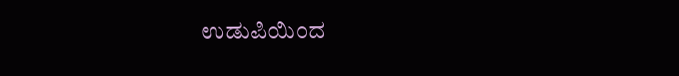ಉಡುಪಿಯಿಂದ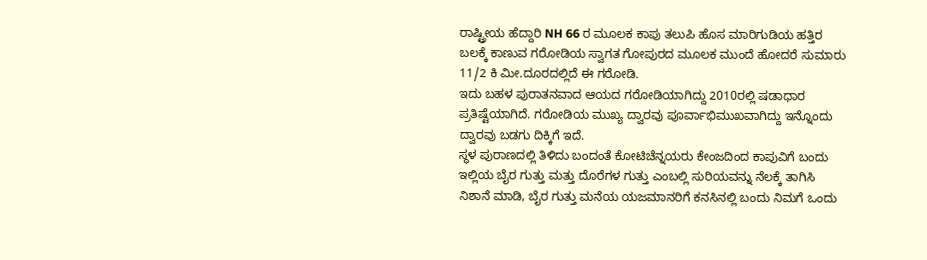ರಾಷ್ಟ್ರೀಯ ಹೆದ್ದಾರಿ NH 66 ರ ಮೂಲಕ ಕಾಪು ತಲುಪಿ ಹೊಸ ಮಾರಿಗುಡಿಯ ಹತ್ತಿರ ಬಲಕ್ಕೆ ಕಾಣುವ ಗರೋಡಿಯ ಸ್ವಾಗತ ಗೋಪುರದ ಮೂಲಕ ಮುಂದೆ ಹೋದರೆ ಸುಮಾರು 11/2 ಕಿ ಮೀ.ದೂರದಲ್ಲಿದೆ ಈ ಗರೋಡಿ.
ಇದು ಬಹಳ ಪುರಾತನವಾದ ಆಯದ ಗರೋಡಿಯಾಗಿದ್ದು 2010ರಲ್ಲಿ ಷಡಾಧಾರ ಪ್ರತಿಷ್ಟೆಯಾಗಿದೆ. ಗರೋಡಿಯ ಮುಖ್ಯ ದ್ವಾರವು ಪೂರ್ವಾಭಿಮುಖವಾಗಿದ್ದು ಇನ್ನೊಂದು ದ್ವಾರವು ಬಡಗು ದಿಕ್ಕಿಗೆ ಇದೆ.
ಸ್ಥಳ ಪುರಾಣದಲ್ಲಿ ತಿಳಿದು ಬಂದಂತೆ ಕೋಟಿಚೆನ್ನಯರು ಕೇಂಜದಿಂದ ಕಾಪುವಿಗೆ ಬಂದು ಇಲ್ಲಿಯ ಬೈರ ಗುತ್ತು ಮತ್ತು ದೊರೆಗಳ ಗುತ್ತು ಎಂಬಲ್ಲಿ ಸುರಿಯವನ್ನು ನೆಲಕ್ಕೆ ತಾಗಿಸಿ ನಿಶಾನೆ ಮಾಡಿ, ಬೈರ ಗುತ್ತು ಮನೆಯ ಯಜಮಾನರಿಗೆ ಕನಸಿನಲ್ಲಿ ಬಂದು ನಿಮಗೆ ಒಂದು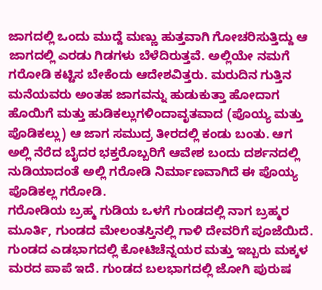ಜಾಗದಲ್ಲಿ ಒಂದು ಮುದ್ದೆ ಮಣ್ಣು ಹುತ್ತವಾಗಿ ಗೋಚರಿಸುತ್ತಿದ್ದು ಆ ಜಾಗದಲ್ಲಿ ಎರಡು ಗಿಡಗಳು ಬೆಳೆದಿರುತ್ತವೆ. ಅಲ್ಲಿಯೇ ನಮಗೆ ಗರೋಡಿ ಕಟ್ಟಿಸ ಬೇಕೆಂದು ಆದೇಶವಿತ್ತರು. ಮರುದಿನ ಗುತ್ತಿನ ಮನೆಯವರು ಅಂತಹ ಜಾಗವನ್ನು ಹುಡುಕುತ್ತಾ ಹೋದಾಗ ಹೊಯಿಗೆ ಮತ್ತು ಹುಡಿಕಲ್ಲುಗಳಿಂದಾವೃತವಾದ (ಪೊಯ್ಯ ಮತ್ತು ಪೊಡಿಕಲ್ಲು) ಆ ಜಾಗ ಸಮುದ್ರ ತೀರದಲ್ಲಿ ಕಂಡು ಬಂತು. ಆಗ ಅಲ್ಲಿ ನೆರೆದ ಬೈದರ ಭಕ್ತರೊಬ್ಬರಿಗೆ ಆವೇಶ ಬಂದು ದರ್ಶನದಲ್ಲಿ ನುಡಿಯಾದಂತೆ ಅಲ್ಲಿ ಗರೋಡಿ ನಿರ್ಮಾಣವಾಗಿದೆ ಈ ಪೊಯ್ಯ ಪೊಡಿಕಲ್ಲ ಗರೋಡಿ.
ಗರೋಡಿಯ ಬ್ರಹ್ಮ ಗುಡಿಯ ಒಳಗೆ ಗುಂಡದಲ್ಲಿ ನಾಗ ಬ್ರಹ್ಮರ ಮೂರ್ತಿ, ಗುಂಡದ ಮೇಲಂತಸ್ತಿನಲ್ಲಿ ಗಾಳಿ ದೇವರಿಗೆ ಪೂಜೆಯಿದೆ. ಗುಂಡದ ಎಡಭಾಗದಲ್ಲಿ ಕೋಟಿಚೆನ್ನಯರ ಮತ್ತು ಇಬ್ಬರು ಮಕ್ಕಳ ಮರದ ಪಾಪೆ ಇದೆ. ಗುಂಡದ ಬಲಭಾಗದಲ್ಲಿ ಜೋಗಿ ಪುರುಷ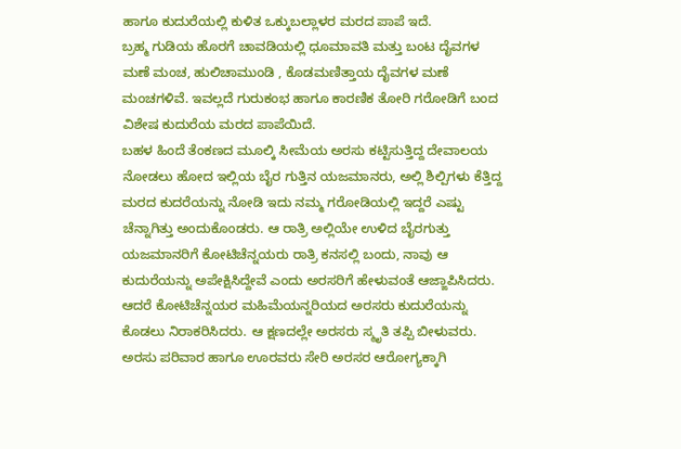ಹಾಗೂ ಕುದುರೆಯಲ್ಲಿ ಕುಳಿತ ಒಕ್ಕುಬಲ್ಲಾಳರ ಮರದ ಪಾಪೆ ಇದೆ.
ಬ್ರಹ್ಮ ಗುಡಿಯ ಹೊರಗೆ ಚಾವಡಿಯಲ್ಲಿ ಧೂಮಾವತಿ ಮತ್ತು ಬಂಟ ದೈವಗಳ ಮಣೆ ಮಂಚ, ಹುಲಿಚಾಮುಂಡಿ , ಕೊಡಮಣಿತ್ತಾಯ ದೈವಗಳ ಮಣೆ ಮಂಚಗಳಿವೆ. ಇವಲ್ಲದೆ ಗುರುಕಂಭ ಹಾಗೂ ಕಾರಣಿಕ ತೋರಿ ಗರೋಡಿಗೆ ಬಂದ ವಿಶೇಷ ಕುದುರೆಯ ಮರದ ಪಾಪೆಯಿದೆ.
ಬಹಳ ಹಿಂದೆ ತೆಂಕಣದ ಮೂಲ್ಕಿ ಸೀಮೆಯ ಅರಸು ಕಟ್ಟಿಸುತ್ತಿದ್ದ ದೇವಾಲಯ ನೋಡಲು ಹೋದ ಇಲ್ಲಿಯ ಬೈರ ಗುತ್ತಿನ ಯಜಮಾನರು, ಅಲ್ಲಿ ಶಿಲ್ಪಿಗಳು ಕೆತ್ತಿದ್ದ ಮರದ ಕುದರೆಯನ್ನು ನೋಡಿ ಇದು ನಮ್ಮ ಗರೋಡಿಯಲ್ಲಿ ಇದ್ದರೆ ಎಷ್ಟು ಚೆನ್ನಾಗಿತ್ತು ಅಂದುಕೊಂಡರು. ಆ ರಾತ್ರಿ ಅಲ್ಲಿಯೇ ಉಳಿದ ಬೈರಗುತ್ತು ಯಜಮಾನರಿಗೆ ಕೋಟಿಚೆನ್ನಯರು ರಾತ್ರಿ ಕನಸಲ್ಲಿ ಬಂದು, ನಾವು ಆ ಕುದುರೆಯನ್ನು ಅಪೇಕ್ಷಿಸಿದ್ದೇವೆ ಎಂದು ಅರಸರಿಗೆ ಹೇಳುವಂತೆ ಆಜ್ಙಾಪಿಸಿದರು. ಆದರೆ ಕೋಟಿಚೆನ್ನಯರ ಮಹಿಮೆಯನ್ನರಿಯದ ಅರಸರು ಕುದುರೆಯನ್ನು ಕೊಡಲು ನಿರಾಕರಿಸಿದರು. ಆ ಕ್ಷಣದಲ್ಲೇ ಅರಸರು ಸ್ಮೃತಿ ತಪ್ಪಿ ಬೀಳುವರು. ಅರಸು ಪರಿವಾರ ಹಾಗೂ ಊರವರು ಸೇರಿ ಅರಸರ ಆರೋಗ್ಯಕ್ಕಾಗಿ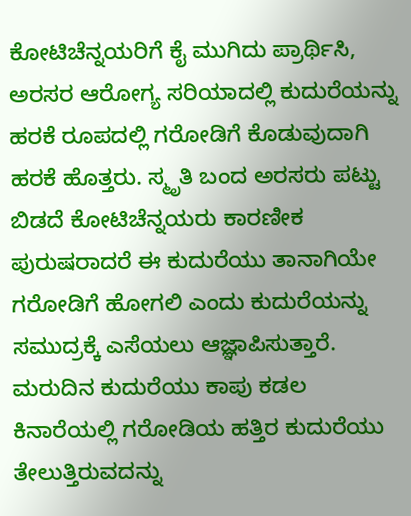ಕೋಟಿಚೆನ್ನಯರಿಗೆ ಕೈ ಮುಗಿದು ಪ್ರಾರ್ಥಿಸಿ, ಅರಸರ ಆರೋಗ್ಯ ಸರಿಯಾದಲ್ಲಿ ಕುದುರೆಯನ್ನು ಹರಕೆ ರೂಪದಲ್ಲಿ ಗರೋಡಿಗೆ ಕೊಡುವುದಾಗಿ ಹರಕೆ ಹೊತ್ತರು. ಸ್ಮೃತಿ ಬಂದ ಅರಸರು ಪಟ್ಟು ಬಿಡದೆ ಕೋಟಿಚೆನ್ನಯರು ಕಾರಣೀಕ ಪುರುಷರಾದರೆ ಈ ಕುದುರೆಯು ತಾನಾಗಿಯೇ ಗರೋಡಿಗೆ ಹೋಗಲಿ ಎಂದು ಕುದುರೆಯನ್ನು ಸಮುದ್ರಕ್ಕೆ ಎಸೆಯಲು ಆಜ್ಞಾಪಿಸುತ್ತಾರೆ. ಮರುದಿನ ಕುದುರೆಯು ಕಾಪು ಕಡಲ ಕಿನಾರೆಯಲ್ಲಿ ಗರೋಡಿಯ ಹತ್ತಿರ ಕುದುರೆಯು ತೇಲುತ್ತಿರುವದನ್ನು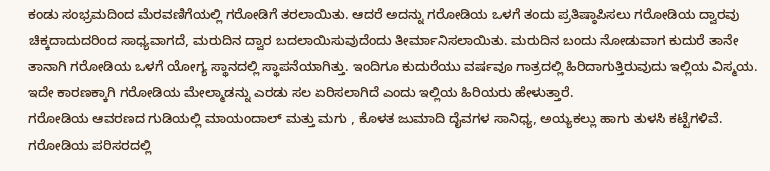ಕಂಡು ಸಂಭ್ರಮದಿಂದ ಮೆರವಣಿಗೆಯಲ್ಲಿ ಗರೋಡಿಗೆ ತರಲಾಯಿತು. ಆದರೆ ಅದನ್ನು ಗರೋಡಿಯ ಒಳಗೆ ತಂದು ಪ್ರತಿಷ್ಠಾಪಿಸಲು ಗರೋಡಿಯ ದ್ವಾರವು ಚಿಕ್ಕದಾದುದರಿಂದ ಸಾಧ್ಯವಾಗದೆ, ಮರುದಿನ ದ್ವಾರ ಬದಲಾಯಿಸುವುದೆಂದು ತೀರ್ಮಾನಿಸಲಾಯಿತು. ಮರುದಿನ ಬಂದು ನೋಡುವಾಗ ಕುದುರೆ ತಾನೇ ತಾನಾಗಿ ಗರೋಡಿಯ ಒಳಗೆ ಯೋಗ್ಯ ಸ್ಥಾನದಲ್ಲಿ ಸ್ಥಾಪನೆಯಾಗಿತ್ತು. ಇಂದಿಗೂ ಕುದುರೆಯು ವರ್ಷವೂ ಗಾತ್ರದಲ್ಲಿ ಹಿರಿದಾಗುತ್ತಿರುವುದು ಇಲ್ಲಿಯ ವಿಸ್ಮಯ. ಇದೇ ಕಾರಣಕ್ಕಾಗಿ ಗರೋಡಿಯ ಮೇಲ್ಮಾಡನ್ನು ಎರಡು ಸಲ ಏರಿಸಲಾಗಿದೆ ಎಂದು ಇಲ್ಲಿಯ ಹಿರಿಯರು ಹೇಳುತ್ತಾರೆ.
ಗರೋಡಿಯ ಆವರಣದ ಗುಡಿಯಲ್ಲಿ ಮಾಯಂದಾಲ್ ಮತ್ತು ಮಗು , ಕೊಳತ ಜುಮಾದಿ ದೈವಗಳ ಸಾನಿಧ್ಯ, ಅಯ್ಯಕಲ್ಲು ಹಾಗು ತುಳಸಿ ಕಟ್ಟೆಗಳಿವೆ.
ಗರೋಡಿಯ ಪರಿಸರದಲ್ಲಿ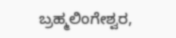ಬ್ರಹ್ಮಲಿಂಗೇಶ್ವರ,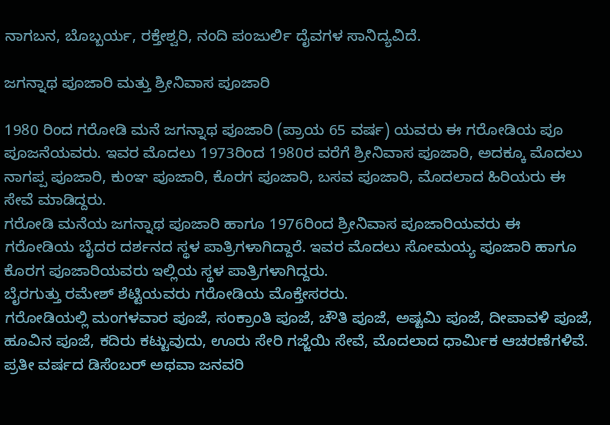ನಾಗಬನ, ಬೊಬ್ಬರ್ಯ, ರಕ್ತೇಶ್ವರಿ, ನಂದಿ ಪಂಜುರ್ಲಿ ದೈವಗಳ ಸಾನಿದ್ಯವಿದೆ.

ಜಗನ್ನಾಥ ಪೂಜಾರಿ ಮತ್ತು ಶ್ರೀನಿವಾಸ ಪೂಜಾರಿ

1980 ರಿಂದ ಗರೋಡಿ ಮನೆ ಜಗನ್ನಾಥ ಪೂಜಾರಿ (ಪ್ರಾಯ 65 ವರ್ಷ) ಯವರು ಈ ಗರೋಡಿಯ ಪೂ ಪೂಜನೆಯವರು. ಇವರ ಮೊದಲು 1973ರಿಂದ 1980ರ ವರೆಗೆ ಶ್ರೀನಿವಾಸ ಪೂಜಾರಿ, ಅದಕ್ಕೂ ಮೊದಲು ನಾಗಪ್ಪ ಪೂಜಾರಿ, ಕುಂಞ ಪೂಜಾರಿ, ಕೊರಗ ಪೂಜಾರಿ, ಬಸವ ಪೂಜಾರಿ, ಮೊದಲಾದ ಹಿರಿಯರು ಈ ಸೇವೆ ಮಾಡಿದ್ದರು.
ಗರೋಡಿ ಮನೆಯ ಜಗನ್ನಾಥ ಪೂಜಾರಿ ಹಾಗೂ 1976ರಿಂದ ಶ್ರೀನಿವಾಸ ಪೂಜಾರಿಯವರು ಈ ಗರೋಡಿಯ ಬೈದರ ದರ್ಶನದ ಸ್ಥಳ ಪಾತ್ರಿಗಳಾಗಿದ್ದಾರೆ. ಇವರ ಮೊದಲು ಸೋಮಯ್ಯ ಪೂಜಾರಿ ಹಾಗೂ ಕೊರಗ ಪೂಜಾರಿಯವರು ಇಲ್ಲಿಯ ಸ್ಥಳ ಪಾತ್ರಿಗಳಾಗಿದ್ದರು.
ಬೈರಗುತ್ತು ರಮೇಶ್ ಶೆಟ್ಟಿಯವರು ಗರೋಡಿಯ ಮೊಕ್ತೇಸರರು.
ಗರೋಡಿಯಲ್ಲಿ ಮಂಗಳವಾರ ಪೂಜೆ, ಸಂಕ್ರಾಂತಿ ಪೂಜೆ, ಚೌತಿ ಪೂಜೆ, ಅಷ್ಟಮಿ ಪೂಜೆ, ದೀಪಾವಳಿ ಪೂಜೆ, ಹೂವಿನ ಪೂಜೆ, ಕದಿರು ಕಟ್ಟುವುದು, ಊರು ಸೇರಿ ಗಜ್ಜೆಯಿ ಸೇವೆ, ಮೊದಲಾದ ಧಾರ್ಮಿಕ ಆಚರಣೆಗಳಿವೆ. ಪ್ರತೀ ವರ್ಷದ ಡಿಸೆಂಬರ್ ಅಥವಾ ಜನವರಿ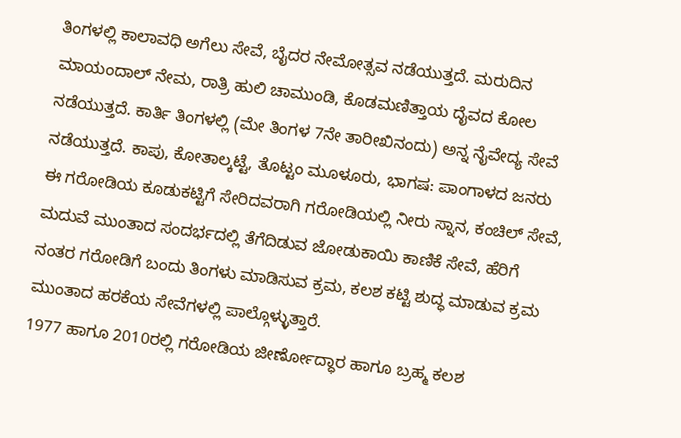ತಿಂಗಳಲ್ಲಿ ಕಾಲಾವಧಿ ಅಗೆಲು ಸೇವೆ, ಬೈದರ ನೇಮೋತ್ಸವ ನಡೆಯುತ್ತದೆ. ಮರುದಿನ ಮಾಯಂದಾಲ್ ನೇಮ, ರಾತ್ರಿ ಹುಲಿ ಚಾಮುಂಡಿ, ಕೊಡಮಣಿತ್ತಾಯ ದೈವದ ಕೋಲ ನಡೆಯುತ್ತದೆ. ಕಾರ್ತಿ ತಿಂಗಳಲ್ಲಿ (ಮೇ ತಿಂಗಳ 7ನೇ ತಾರೀಖಿನಂದು) ಅನ್ನ ನೈವೇದ್ಯ ಸೇವೆ ನಡೆಯುತ್ತದೆ. ಕಾಪು, ಕೋತಾಲ್ಕಟ್ಟೆ, ತೊಟ್ಟಂ ಮೂಳೂರು, ಭಾಗಷ: ಪಾಂಗಾಳದ ಜನರು ಈ ಗರೋಡಿಯ ಕೂಡುಕಟ್ಟಿಗೆ ಸೇರಿದವರಾಗಿ ಗರೋಡಿಯಲ್ಲಿ ನೀರು ಸ್ನಾನ, ಕಂಚಿಲ್ ಸೇವೆ, ಮದುವೆ ಮುಂತಾದ ಸಂದರ್ಭದಲ್ಲಿ ತೆಗೆದಿಡುವ ಜೋಡುಕಾಯಿ ಕಾಣಿಕೆ ಸೇವೆ, ಹೆರಿಗೆ ನಂತರ ಗರೋಡಿಗೆ ಬಂದು ತಿಂಗಳು ಮಾಡಿಸುವ ಕ್ರಮ, ಕಲಶ ಕಟ್ಟಿ ಶುದ್ಧ ಮಾಡುವ ಕ್ರಮ ಮುಂತಾದ ಹರಕೆಯ ಸೇವೆಗಳಲ್ಲಿ ಪಾಲ್ಗೊಳ್ಳುತ್ತಾರೆ.
1977 ಹಾಗೂ 2010ರಲ್ಲಿ ಗರೋಡಿಯ ಜೀರ್ಣೋದ್ಧಾರ ಹಾಗೂ ಬ್ರಹ್ಮ ಕಲಶ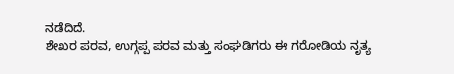ನಡೆದಿದೆ.
ಶೇಖರ ಪರವ, ಉಗ್ಗಪ್ಪ ಪರವ ಮತ್ತು ಸಂಘಡಿಗರು ಈ ಗರೋಡಿಯ ನೃತ್ಯ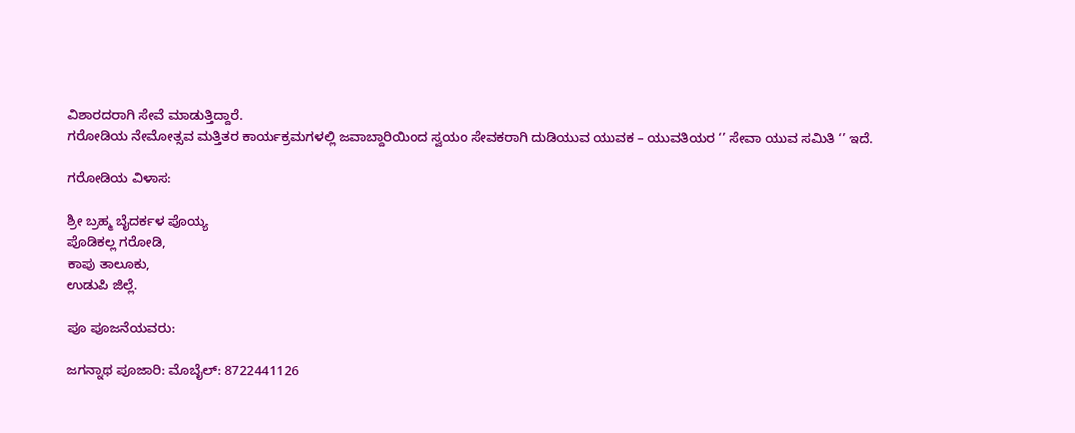ವಿಶಾರದರಾಗಿ ಸೇವೆ ಮಾಡುತ್ತಿದ್ದಾರೆ.
ಗರೋಡಿಯ ನೇಮೋತ್ಸವ ಮತ್ತಿತರ ಕಾರ್ಯಕ್ರಮಗಳಲ್ಲಿ ಜವಾಬ್ದಾರಿಯಿಂದ ಸ್ವಯಂ ಸೇವಕರಾಗಿ ದುಡಿಯುವ ಯುವಕ – ಯುವತಿಯರ ‘’ ಸೇವಾ ಯುವ ಸಮಿತಿ ‘’ ಇದೆ.

ಗರೋಡಿಯ ವಿಳಾಸ:

ಶ್ರೀ ಬ್ರಹ್ಮ ಬೈದರ್ಕಳ ಪೊಯ್ಯ
ಪೊಡಿಕಲ್ಲ ಗರೋಡಿ,
ಕಾಪು ತಾಲೂಕು,
ಉಡುಪಿ ಜಿಲ್ಲೆ.

ಪೂ ಪೂಜನೆಯವರು:

ಜಗನ್ನಾಥ ಪೂಜಾರಿ: ಮೊಬೈಲ್: 8722441126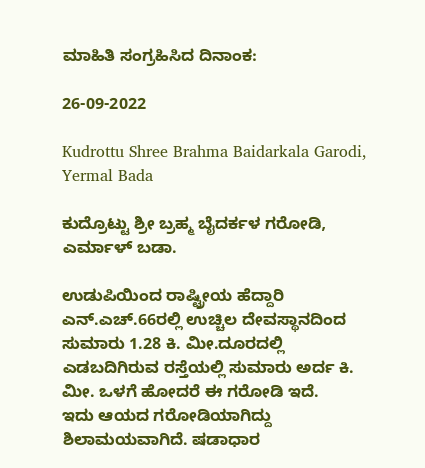ಮಾಹಿತಿ ಸಂಗ್ರಹಿಸಿದ ದಿನಾಂಕ:

26-09-2022

Kudrottu Shree Brahma Baidarkala Garodi, Yermal Bada

ಕುದ್ರೊಟ್ಟು ಶ್ರೀ ಬ್ರಹ್ಮ ಬೈದರ್ಕಳ ಗರೋಡಿ, ಎರ್ಮಾಳ್ ಬಡಾ.

ಉಡುಪಿಯಿಂದ ರಾಷ್ಟ್ರೀಯ ಹೆದ್ದಾರಿ ಎನ್.ಎಚ್.66ರಲ್ಲಿ ಉಚ್ಚಿಲ ದೇವಸ್ಥಾನದಿಂದ ಸುಮಾರು 1.28 ಕಿ. ಮೀ.ದೂರದಲ್ಲಿ ಎಡಬದಿಗಿರುವ ರಸ್ತೆಯಲ್ಲಿ ಸುಮಾರು ಅರ್ದ ಕಿ. ಮೀ. ಒಳಗೆ ಹೋದರೆ ಈ ಗರೋಡಿ ಇದೆ.
ಇದು ಆಯದ ಗರೋಡಿಯಾಗಿದ್ದು ಶಿಲಾಮಯವಾಗಿದೆ. ಷಡಾಧಾರ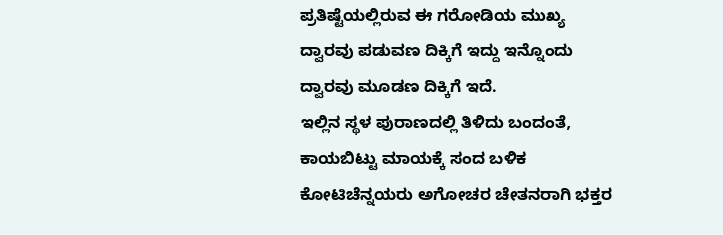ಪ್ರತಿಷ್ಟೆಯಲ್ಲಿರುವ ಈ ಗರೋಡಿಯ ಮುಖ್ಯ ದ್ವಾರವು ಪಡುವಣ ದಿಕ್ಕಿಗೆ ಇದ್ದು ಇನ್ನೊಂದು ದ್ವಾರವು ಮೂಡಣ ದಿಕ್ಕಿಗೆ ಇದೆ.
ಇಲ್ಲಿನ ಸ್ಥಳ ಪುರಾಣದಲ್ಲಿ ತಿಳಿದು ಬಂದಂತೆ, ಕಾಯಬಿಟ್ಟು ಮಾಯಕ್ಕೆ ಸಂದ ಬಳಿಕ ಕೋಟಿಚೆನ್ನಯರು ಅಗೋಚರ ಚೇತನರಾಗಿ ಭಕ್ತರ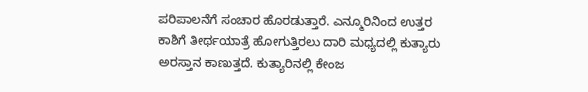ಪರಿಪಾಲನೆಗೆ ಸಂಚಾರ ಹೊರಡುತ್ತಾರೆ. ಎನ್ಮೂರಿನಿಂದ ಉತ್ತರ ಕಾಶಿಗೆ ತೀರ್ಥಯಾತ್ರೆ ಹೋಗುತ್ತಿರಲು ದಾರಿ ಮಧ್ಯದಲ್ಲಿ ಕುತ್ಯಾರು ಅರಸ್ತಾನ ಕಾಣುತ್ತದೆ. ಕುತ್ಯಾರಿನಲ್ಲಿ ಕೇಂಜ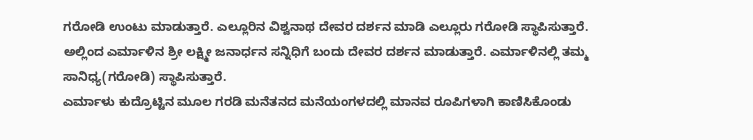ಗರೋಡಿ ಉಂಟು ಮಾಡುತ್ತಾರೆ. ಎಲ್ಲೂರಿನ ವಿಶ್ವನಾಥ ದೇವರ ದರ್ಶನ ಮಾಡಿ ಎಲ್ಲೂರು ಗರೋಡಿ ಸ್ಥಾಪಿಸುತ್ತಾರೆ. ಅಲ್ಲಿಂದ ಎರ್ಮಾಳಿನ ಶ್ರೀ ಲಕ್ಷ್ಮೀ ಜನಾರ್ಧನ ಸನ್ನಿಧಿಗೆ ಬಂದು ದೇವರ ದರ್ಶನ ಮಾಡುತ್ತಾರೆ. ಎರ್ಮಾಳಿನಲ್ಲಿ ತಮ್ಮ ಸಾನಿಧ್ಯ(ಗರೋಡಿ) ಸ್ಥಾಪಿಸುತ್ತಾರೆ.
ಎರ್ಮಾಳು ಕುದ್ರೊಟ್ಟಿನ ಮೂಲ ಗರಡಿ ಮನೆತನದ ಮನೆಯಂಗಳದಲ್ಲಿ ಮಾನವ ರೂಪಿಗಳಾಗಿ ಕಾಣಿಸಿಕೊಂಡು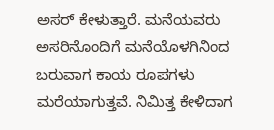ಅಸರ್ ಕೇಳುತ್ತಾರೆ. ಮನೆಯವರು ಅಸರಿನೊಂದಿಗೆ ಮನೆಯೊಳಗಿನಿಂದ ಬರುವಾಗ ಕಾಯ ರೂಪಗಳು ಮರೆಯಾಗುತ್ತವೆ. ನಿಮಿತ್ತ ಕೇಳಿದಾಗ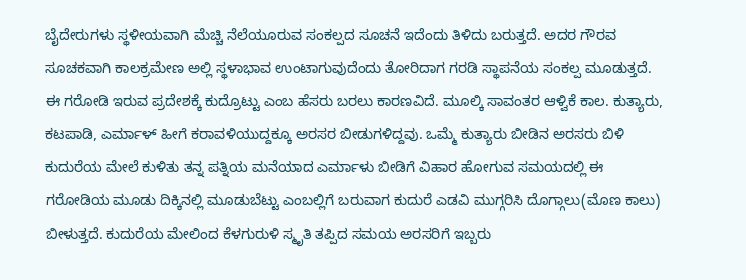ಬೈದೇರುಗಳು ಸ್ಥಳೀಯವಾಗಿ ಮೆಚ್ಚಿ ನೆಲೆಯೂರುವ ಸಂಕಲ್ಪದ ಸೂಚನೆ ಇದೆಂದು ತಿಳಿದು ಬರುತ್ತದೆ. ಅದರ ಗೌರವ ಸೂಚಕವಾಗಿ ಕಾಲಕ್ರಮೇಣ ಅಲ್ಲಿ ಸ್ಥಳಾಭಾವ ಉಂಟಾಗುವುದೆಂದು ತೋರಿದಾಗ ಗರಡಿ ಸ್ಥಾಪನೆಯ ಸಂಕಲ್ಪ ಮೂಡುತ್ತದೆ.
ಈ ಗರೋಡಿ ಇರುವ ಪ್ರದೇಶಕ್ಕೆ ಕುದ್ರೊಟ್ಟು ಎಂಬ ಹೆಸರು ಬರಲು ಕಾರಣವಿದೆ. ಮೂಲ್ಕಿ ಸಾವಂತರ ಆಳ್ವಿಕೆ ಕಾಲ. ಕುತ್ಯಾರು, ಕಟಪಾಡಿ, ಎರ್ಮಾಳ್ ಹೀಗೆ ಕರಾವಳಿಯುದ್ದಕ್ಕೂ ಅರಸರ ಬೀಡುಗಳಿದ್ದವು. ಒಮ್ಮೆ ಕುತ್ಯಾರು ಬೀಡಿನ ಅರಸರು ಬಿಳಿ ಕುದುರೆಯ ಮೇಲೆ ಕುಳಿತು ತನ್ನ ಪತ್ನಿಯ ಮನೆಯಾದ ಎರ್ಮಾಳು ಬೀಡಿಗೆ ವಿಹಾರ ಹೋಗುವ ಸಮಯದಲ್ಲಿ ಈ ಗರೋಡಿಯ ಮೂಡು ದಿಕ್ಕಿನಲ್ಲಿ ಮೂಡುಬೆಟ್ಟು ಎಂಬಲ್ಲಿಗೆ ಬರುವಾಗ ಕುದುರೆ ಎಡವಿ ಮುಗ್ಗರಿಸಿ ದೊಗ್ಗಾಲು(ಮೊಣ ಕಾಲು) ಬೀಳುತ್ತದೆ. ಕುದುರೆಯ ಮೇಲಿಂದ ಕೆಳಗುರುಳಿ ಸ್ಮೃತಿ ತಪ್ಪಿದ ಸಮಯ ಅರಸರಿಗೆ ಇಬ್ಬರು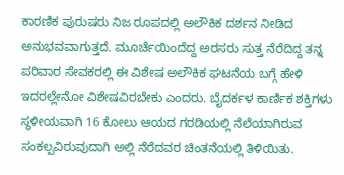ಕಾರಣಿಕ ಪುರುಷರು ನಿಜ ರೂಪದಲ್ಲಿ ಅಲೌಕಿಕ ದರ್ಶನ ನೀಡಿದ ಅನುಭವವಾಗುತ್ತದೆ. ಮೂರ್ಚೆಯಿಂದೆದ್ದ ಅರಸರು ಸುತ್ತ ನೆರೆದಿದ್ದ ತನ್ನ ಪರಿವಾರ ಸೇವಕರಲ್ಲಿ ಈ ವಿಶೇಷ ಅಲೌಕಿಕ ಘಟನೆಯ ಬಗ್ಗೆ ಹೇಳಿ ಇದರಲ್ಲೇನೋ ವಿಶೇಷವಿರಬೇಕು ಎಂದರು. ಬೈದರ್ಕಳ ಕಾರ್ಣಿಕ ಶಕ್ತಿಗಳು ಸ್ಥಳೀಯವಾಗಿ 16 ಕೋಲು ಆಯದ ಗರಡಿಯಲ್ಲಿ ನೆಲೆಯಾಗಿರುವ ಸಂಕಲ್ಪವಿರುವುದಾಗಿ ಅಲ್ಲಿ ನೆರೆದವರ ಚಿಂತನೆಯಲ್ಲಿ ತಿಳಿಯಿತು.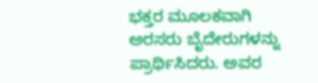ಭಕ್ತರ ಮೂಲಕವಾಗಿ ಅರಸರು ಬೈದೇರುಗಳನ್ನು ಪ್ರಾರ್ಥಿಸಿದರು. ಅವರ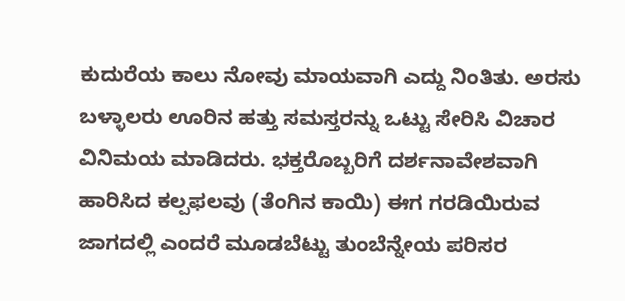ಕುದುರೆಯ ಕಾಲು ನೋವು ಮಾಯವಾಗಿ ಎದ್ದು ನಿಂತಿತು. ಅರಸು ಬಳ್ಳಾಲರು ಊರಿನ ಹತ್ತು ಸಮಸ್ತರನ್ನು ಒಟ್ಟು ಸೇರಿಸಿ ವಿಚಾರ ವಿನಿಮಯ ಮಾಡಿದರು. ಭಕ್ತರೊಬ್ಬರಿಗೆ ದರ್ಶನಾವೇಶವಾಗಿ ಹಾರಿಸಿದ ಕಲ್ಪಫಲವು (ತೆಂಗಿನ ಕಾಯಿ) ಈಗ ಗರಡಿಯಿರುವ ಜಾಗದಲ್ಲಿ ಎಂದರೆ ಮೂಡಬೆಟ್ಟು ತುಂಬೆನ್ನೇಯ ಪರಿಸರ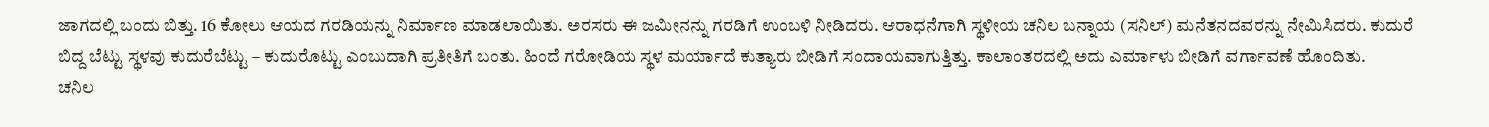ಜಾಗದಲ್ಲಿ ಬಂದು ಬಿತ್ತು. 16 ಕೋಲು ಆಯದ ಗರಡಿಯನ್ನು ನಿರ್ಮಾಣ ಮಾಡಲಾಯಿತು. ಅರಸರು ಈ ಜಮೀನನ್ನು ಗರಡಿಗೆ ಉಂಬಳಿ ನೀಡಿದರು. ಆರಾಧನೆಗಾಗಿ ಸ್ಥಳೀಯ ಚನಿಲ ಬನ್ನಾಯ (ಸನಿಲ್) ಮನೆತನದವರನ್ನು ನೇಮಿಸಿದರು. ಕುದುರೆ ಬಿದ್ದ ಬೆಟ್ಟು ಸ್ಥಳವು ಕುದುರೆಬೆಟ್ಟು – ಕುದುರೊಟ್ಟು ಎಂಬುದಾಗಿ ಪ್ರತೀತಿಗೆ ಬಂತು. ಹಿಂದೆ ಗರೋಡಿಯ ಸ್ಥಳ ಮರ್ಯಾದೆ ಕುತ್ಯಾರು ಬೀಡಿಗೆ ಸಂದಾಯವಾಗುತ್ತಿತ್ತು. ಕಾಲಾಂತರದಲ್ಲಿ ಅದು ಎರ್ಮಾಳು ಬೀಡಿಗೆ ವರ್ಗಾವಣೆ ಹೊಂದಿತು.
ಚನಿಲ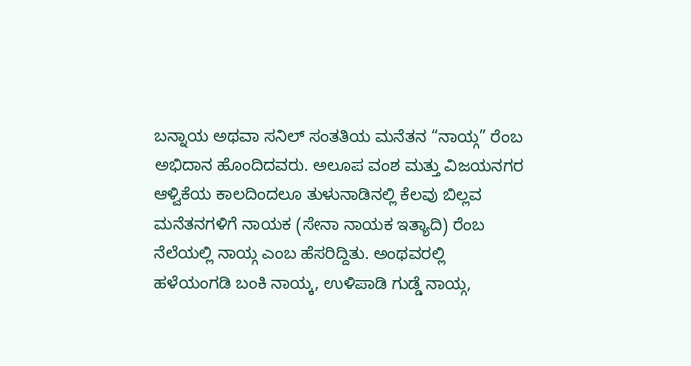ಬನ್ನಾಯ ಅಥವಾ ಸನಿಲ್ ಸಂತತಿಯ ಮನೆತನ “ನಾಯ್ಗ” ರೆಂಬ ಅಭಿದಾನ ಹೊಂದಿದವರು. ಅಲೂಪ ವಂಶ ಮತ್ತು ವಿಜಯನಗರ ಆಳ್ವಿಕೆಯ ಕಾಲದಿಂದಲೂ ತುಳುನಾಡಿನಲ್ಲಿ ಕೆಲವು ಬಿಲ್ಲವ ಮನೆತನಗಳಿಗೆ ನಾಯಕ (ಸೇನಾ ನಾಯಕ ಇತ್ಯಾದಿ) ರೆಂಬ ನೆಲೆಯಲ್ಲಿ ನಾಯ್ಗ ಎಂಬ ಹೆಸರಿದ್ದಿತು. ಅಂಥವರಲ್ಲಿ ಹಳೆಯಂಗಡಿ ಬಂಕಿ ನಾಯ್ಕ, ಉಳಿಪಾಡಿ ಗುಡ್ಡೆ ನಾಯ್ಗ,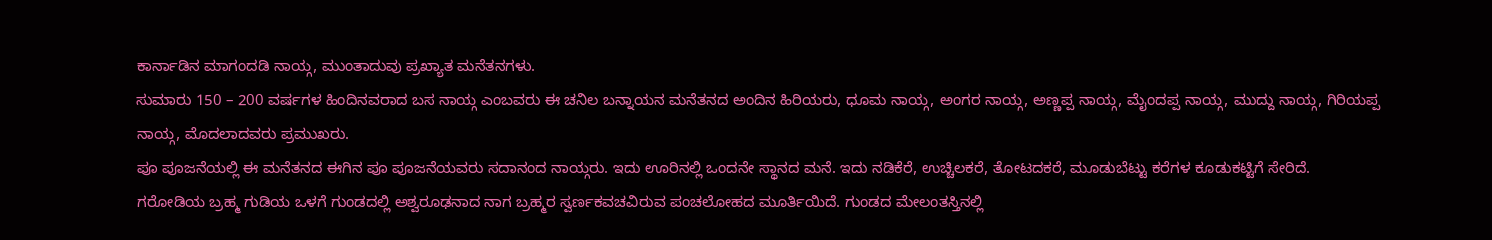ಕಾರ್ನಾಡಿನ ಮಾಗಂದಡಿ ನಾಯ್ಗ, ಮುಂತಾದುವು ಪ್ರಖ್ಯಾತ ಮನೆತನಗಳು.
ಸುಮಾರು 150 – 200 ವರ್ಷಗಳ ಹಿಂದಿನವರಾದ ಬಸ ನಾಯ್ಗ ಎಂಬವರು ಈ ಚನಿಲ ಬನ್ನಾಯನ ಮನೆತನದ ಅಂದಿನ ಹಿರಿಯರು, ಧೂಮ ನಾಯ್ಗ, ಅಂಗರ ನಾಯ್ಗ, ಅಣ್ಣಪ್ಪ ನಾಯ್ಗ, ಮೈಂದಪ್ಪ ನಾಯ್ಗ, ಮುದ್ದು ನಾಯ್ಗ, ಗಿರಿಯಪ್ಪ ನಾಯ್ಗ, ಮೊದಲಾದವರು ಪ್ರಮುಖರು.
ಪೂ ಪೂಜನೆಯಲ್ಲಿ ಈ ಮನೆತನದ ಈಗಿನ ಪೂ ಪೂಜನೆಯವರು ಸದಾನಂದ ನಾಯ್ಗರು. ಇದು ಊರಿನಲ್ಲಿ ಒಂದನೇ ಸ್ಥಾನದ ಮನೆ. ಇದು ನಡಿಕೆರೆ, ಉಚ್ಚಿಲಕರೆ, ತೋಟದಕರೆ, ಮೂಡುಬೆಟ್ಟು ಕರೆಗಳ ಕೂಡುಕಟ್ಟಿಗೆ ಸೇರಿದೆ.
ಗರೋಡಿಯ ಬ್ರಹ್ಮ ಗುಡಿಯ ಒಳಗೆ ಗುಂಡದಲ್ಲಿ ಅಶ್ವರೂಢನಾದ ನಾಗ ಬ್ರಹ್ಮರ ಸ್ವರ್ಣಕವಚವಿರುವ ಪಂಚಲೋಹದ ಮೂರ್ತಿಯಿದೆ. ಗುಂಡದ ಮೇಲಂತಸ್ತಿನಲ್ಲಿ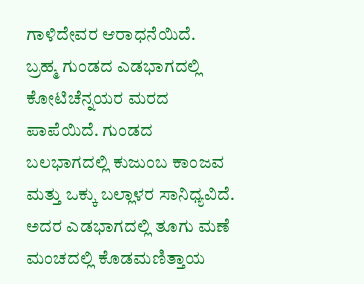ಗಾಳಿದೇವರ ಆರಾಧನೆಯಿದೆ.
ಬ್ರಹ್ಮ ಗುಂಡದ ಎಡಭಾಗದಲ್ಲಿ ಕೋಟಿಚೆನ್ನಯರ ಮರದ ಪಾಪೆಯಿದೆ. ಗುಂಡದ ಬಲಭಾಗದಲ್ಲಿ ಕುಜುಂಬ ಕಾಂಜವ ಮತ್ತು ಒಕ್ಕು ಬಲ್ಲಾಳರ ಸಾನಿಧ್ಯವಿದೆ. ಅದರ ಎಡಭಾಗದಲ್ಲಿ ತೂಗು ಮಣೆ ಮಂಚದಲ್ಲಿ ಕೊಡಮಣಿತ್ತಾಯ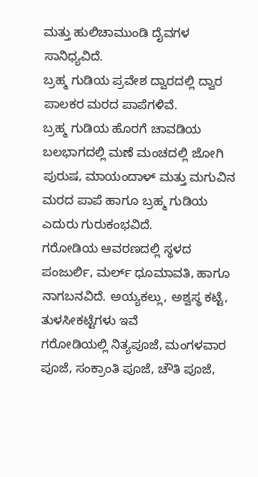ಮತ್ತು ಹುಲಿಚಾಮುಂಡಿ ದೈವಗಳ ಸಾನಿಧ್ಯವಿದೆ.
ಬ್ರಹ್ಮ ಗುಡಿಯ ಪ್ರವೇಶ ದ್ವಾರದಲ್ಲಿ ದ್ವಾರ ಪಾಲಕರ ಮರದ ಪಾಪೆಗಳಿವೆ.
ಬ್ರಹ್ಮ ಗುಡಿಯ ಹೊರಗೆ ಚಾವಡಿಯ ಬಲಭಾಗದಲ್ಲಿ ಮಣೆ ಮಂಚದಲ್ಲಿ ಜೋಗಿ ಪುರುಷ, ಮಾಯಂದಾಳ್ ಮತ್ತು ಮಗುವಿನ ಮರದ ಪಾಪೆ ಹಾಗೂ ಬ್ರಹ್ಮ ಗುಡಿಯ ಎದುರು ಗುರುಕಂಭವಿದೆ.
ಗರೋಡಿಯ ಆವರಣದಲ್ಲಿ ಸ್ಥಳದ ಪಂಜುರ್ಲಿ, ಮರ್ಲ್ ಧೂಮಾವತಿ, ಹಾಗೂ ನಾಗಬನವಿದೆ. ಅಯ್ಯಕಲ್ಲು, ಅಶ್ವಸ್ಥ ಕಟ್ಟೆ, ತುಳಸೀಕಟ್ಟೆಗಳು ಇವೆ
ಗರೋಡಿಯಲ್ಲಿ ನಿತ್ಯಪೂಜೆ, ಮಂಗಳವಾರ ಪೂಜೆ, ಸಂಕ್ರಾಂತಿ ಪೂಜೆ, ಚೌತಿ ಪೂಜೆ,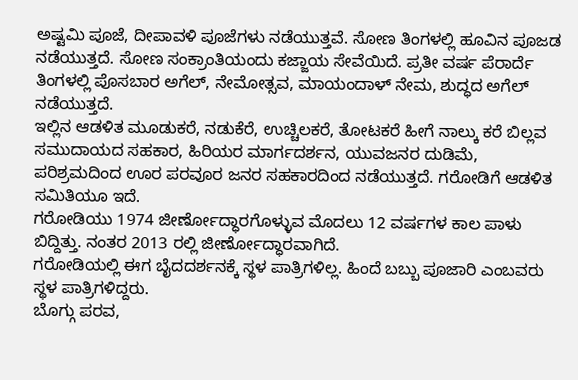ಅಷ್ಟಮಿ ಪೂಜೆ, ದೀಪಾವಳಿ ಪೂಜೆಗಳು ನಡೆಯುತ್ತವೆ. ಸೋಣ ತಿಂಗಳಲ್ಲಿ ಹೂವಿನ ಪೂಜಡ ನಡೆಯುತ್ತದೆ. ಸೋಣ ಸಂಕ್ರಾಂತಿಯಂದು ಕಜ್ಜಾಯ ಸೇವೆಯಿದೆ. ಪ್ರತೀ ವರ್ಷ ಪೆರಾರ್ದೆ ತಿಂಗಳಲ್ಲಿ ಪೊಸಬಾರ ಅಗೆಲ್, ನೇಮೋತ್ಸವ, ಮಾಯಂದಾಳ್ ನೇಮ, ಶುದ್ಧದ ಅಗೆಲ್ ನಡೆಯುತ್ತದೆ.
ಇಲ್ಲಿನ ಆಡಳಿತ ಮೂಡುಕರೆ, ನಡುಕೆರೆ, ಉಚ್ಚಿಲಕರೆ, ತೋಟಕರೆ ಹೀಗೆ ನಾಲ್ಕು ಕರೆ ಬಿಲ್ಲವ ಸಮುದಾಯದ ಸಹಕಾರ, ಹಿರಿಯರ ಮಾರ್ಗದರ್ಶನ, ಯುವಜನರ ದುಡಿಮೆ, ಪರಿಶ್ರಮದಿಂದ ಊರ ಪರವೂರ ಜನರ ಸಹಕಾರದಿಂದ ನಡೆಯುತ್ತದೆ. ಗರೋಡಿಗೆ ಆಡಳಿತ ಸಮಿತಿಯೂ ಇದೆ.
ಗರೋಡಿಯು 1974 ಜೀರ್ಣೋದ್ಧಾರಗೊಳ್ಳುವ ಮೊದಲು 12 ವರ್ಷಗಳ ಕಾಲ ಪಾಳು ಬಿದ್ದಿತ್ತು. ನಂತರ 2013 ರಲ್ಲಿ ಜೀರ್ಣೋದ್ಧಾರವಾಗಿದೆ.
ಗರೋಡಿಯಲ್ಲಿ ಈಗ ಬೈದದರ್ಶನಕ್ಕೆ ಸ್ಥಳ ಪಾತ್ರಿಗಳಿಲ್ಲ. ಹಿಂದೆ ಬಬ್ಬು ಪೂಜಾರಿ ಎಂಬವರು ಸ್ಥಳ ಪಾತ್ರಿಗಳಿದ್ದರು.
ಬೊಗ್ಗು ಪರವ,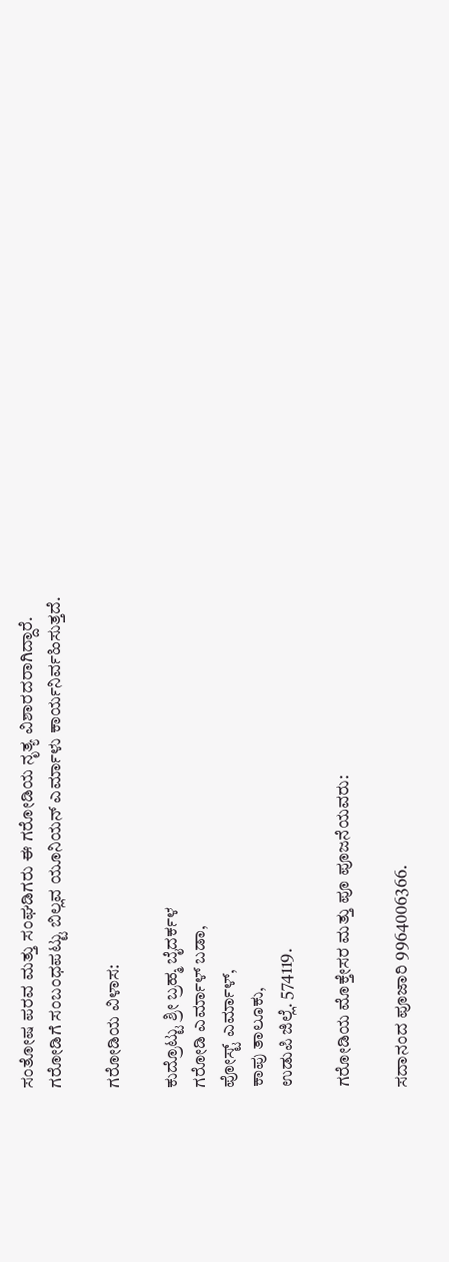ಸಂತೋಷ ಪರವ ಮತ್ತು ಸಂಘಡಿಗರು ಈ ಗರೋಡಿಯ ನೃತ್ಯ ವಿಶಾರದರಾಗಿದ್ದಾರೆ.
ಗರೋಡಿಗೆ ಸಂಬಂಧಪಟ್ಟು ಬಿಲ್ಲವ ಯೂನಿಯನ್ ಎರ್ಮಾಳು ಕಾರ್ಯನಿರ್ವಹಿಸುತ್ತದೆ.

ಗರೋಡಿಯ ವಿಳಾಸ:

ಕುದ್ರೊಟ್ಟು ಶ್ರೀ ಬ್ರಹ್ಮ ಬೈದರ್ಕಳ
ಗರೋಡಿ ಎರ್ಮಾಳ್ ಬಡಾ,
ಪೋಸ್ಟ್ ಎರ್ಮಾಳ್,
ಕಾಪು ತಾಲೂಕು,
ಉಡುಪಿ ಜಿಲ್ಲೆ. 574119.

ಗರೋಡಿಯ ಮೊಕ್ತೇಸರ ಮತ್ತು ಪೂ ಪೂಜನೆಯವರು:

ಸದಾನಂದ ಪೂಜಾರಿ 9964006366.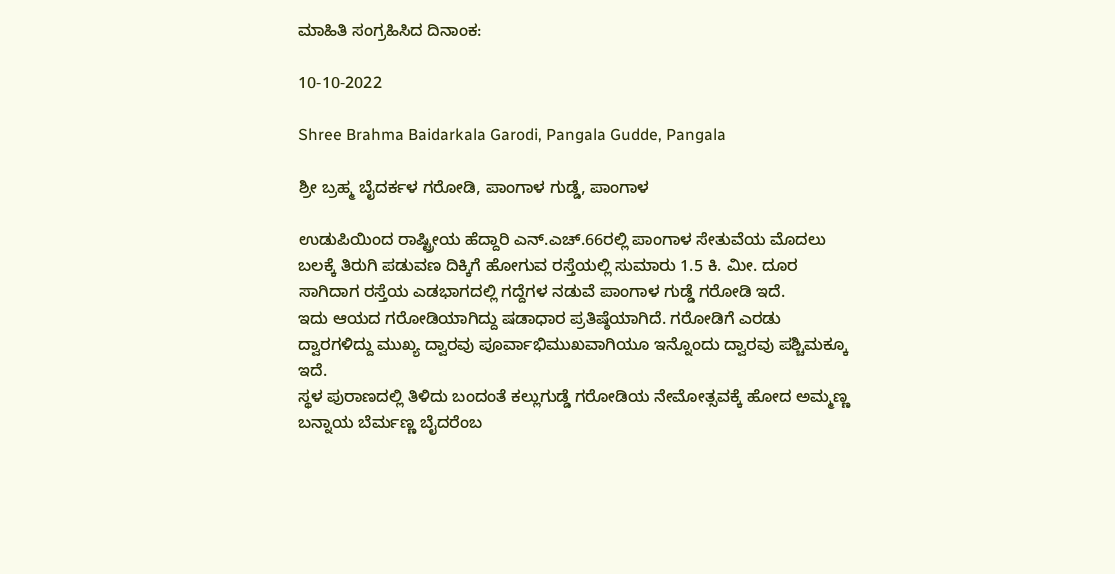ಮಾಹಿತಿ ಸಂಗ್ರಹಿಸಿದ ದಿನಾಂಕ:

10-10-2022

Shree Brahma Baidarkala Garodi, Pangala Gudde, Pangala

ಶ್ರೀ ಬ್ರಹ್ಮ ಬೈದರ್ಕಳ ಗರೋಡಿ, ಪಾಂಗಾಳ ಗುಡ್ಡೆ, ಪಾಂಗಾಳ

ಉಡುಪಿಯಿಂದ ರಾಷ್ಟ್ರೀಯ ಹೆದ್ದಾರಿ ಎನ್.ಎಚ್.66ರಲ್ಲಿ ಪಾಂಗಾಳ ಸೇತುವೆಯ ಮೊದಲು ಬಲಕ್ಕೆ ತಿರುಗಿ ಪಡುವಣ ದಿಕ್ಕಿಗೆ ಹೋಗುವ ರಸ್ತೆಯಲ್ಲಿ ಸುಮಾರು 1.5 ಕಿ. ಮೀ. ದೂರ ಸಾಗಿದಾಗ ರಸ್ತೆಯ ಎಡಭಾಗದಲ್ಲಿ ಗದ್ದೆಗಳ ನಡುವೆ ಪಾಂಗಾಳ ಗುಡ್ಡೆ ಗರೋಡಿ ಇದೆ.
ಇದು ಆಯದ ಗರೋಡಿಯಾಗಿದ್ದು ಷಡಾಧಾರ ಪ್ರತಿಷ್ಠೆಯಾಗಿದೆ. ಗರೋಡಿಗೆ ಎರಡು ದ್ವಾರಗಳಿದ್ದು ಮುಖ್ಯ ದ್ವಾರವು ಪೂರ್ವಾಭಿಮುಖವಾಗಿಯೂ ಇನ್ನೊಂದು ದ್ವಾರವು ಪಶ್ಚಿಮಕ್ಕೂ ಇದೆ.
ಸ್ಥಳ ಪುರಾಣದಲ್ಲಿ ತಿಳಿದು ಬಂದಂತೆ ಕಲ್ಲುಗುಡ್ಡೆ ಗರೋಡಿಯ ನೇಮೋತ್ಸವಕ್ಕೆ ಹೋದ ಅಮ್ಮಣ್ಣ ಬನ್ನಾಯ ಬೆರ್ಮಣ್ಣ ಬೈದರೆಂಬ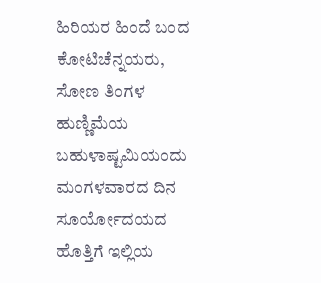ಹಿರಿಯರ ಹಿಂದೆ ಬಂದ ಕೋಟಿಚೆನ್ನಯರು, ಸೋಣ ತಿಂಗಳ ಹುಣ್ಣಿಮೆಯ ಬಹುಳಾಷ್ಟಮಿಯಂದು ಮಂಗಳವಾರದ ದಿನ ಸೂರ್ಯೋದಯದ ಹೊತ್ತಿಗೆ ಇಲ್ಲಿಯ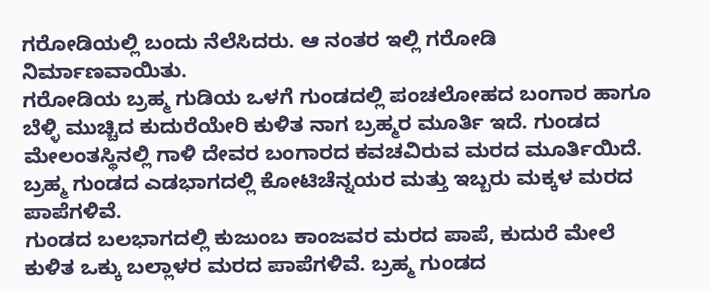ಗರೋಡಿಯಲ್ಲಿ ಬಂದು ನೆಲೆಸಿದರು. ಆ ನಂತರ ಇಲ್ಲಿ ಗರೋಡಿ ನಿರ್ಮಾಣವಾಯಿತು.
ಗರೋಡಿಯ ಬ್ರಹ್ಮ ಗುಡಿಯ ಒಳಗೆ ಗುಂಡದಲ್ಲಿ ಪಂಚಲೋಹದ ಬಂಗಾರ ಹಾಗೂ ಬೆಳ್ಳಿ ಮುಚ್ಚಿದ ಕುದುರೆಯೇರಿ ಕುಳಿತ ನಾಗ ಬ್ರಹ್ಮರ ಮೂರ್ತಿ ಇದೆ. ಗುಂಡದ ಮೇಲಂತಸ್ಥಿನಲ್ಲಿ ಗಾಳಿ ದೇವರ ಬಂಗಾರದ ಕವಚವಿರುವ ಮರದ ಮೂರ್ತಿಯಿದೆ.
ಬ್ರಹ್ಮ ಗುಂಡದ ಎಡಭಾಗದಲ್ಲಿ ಕೋಟಿಚೆನ್ನಯರ ಮತ್ತು ಇಬ್ಬರು ಮಕ್ಕಳ ಮರದ ಪಾಪೆಗಳಿವೆ.
ಗುಂಡದ ಬಲಭಾಗದಲ್ಲಿ ಕುಜುಂಬ ಕಾಂಜವರ ಮರದ ಪಾಪೆ, ಕುದುರೆ ಮೇಲೆ ಕುಳಿತ ಒಕ್ಕು ಬಲ್ಲಾಳರ ಮರದ ಪಾಪೆಗಳಿವೆ. ಬ್ರಹ್ಮ ಗುಂಡದ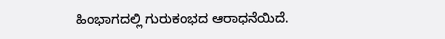ಹಿಂಭಾಗದಲ್ಲಿ ಗುರುಕಂಭದ ಆರಾಧನೆಯಿದೆ.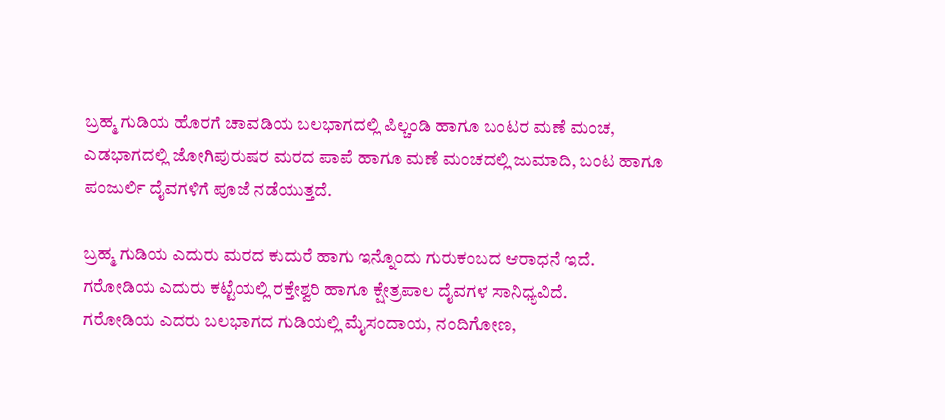ಬ್ರಹ್ಮ ಗುಡಿಯ ಹೊರಗೆ ಚಾವಡಿಯ ಬಲಭಾಗದಲ್ಲಿ ಪಿಲ್ಚಂಡಿ ಹಾಗೂ ಬಂಟರ ಮಣೆ ಮಂಚ, ಎಡಭಾಗದಲ್ಲಿ ಜೋಗಿಪುರುಷರ ಮರದ ಪಾಪೆ ಹಾಗೂ ಮಣೆ ಮಂಚದಲ್ಲಿ ಜುಮಾದಿ, ಬಂಟ ಹಾಗೂ ಪಂಜುರ್ಲಿ ದೈವಗಳಿಗೆ ಪೂಜೆ ನಡೆಯುತ್ತದೆ.

ಬ್ರಹ್ಮ ಗುಡಿಯ ಎದುರು ಮರದ ಕುದುರೆ ಹಾಗು ಇನ್ನೊಂದು ಗುರುಕಂಬದ ಆರಾಧನೆ ಇದೆ.
ಗರೋಡಿಯ ಎದುರು ಕಟ್ಟೆಯಲ್ಲಿ ರಕ್ತೇಶ್ವರಿ ಹಾಗೂ ಕ್ಷೇತ್ರಪಾಲ ದೈವಗಳ ಸಾನಿಧ್ಯವಿದೆ.
ಗರೋಡಿಯ ಎದರು ಬಲಭಾಗದ ಗುಡಿಯಲ್ಲಿ ಮೈಸಂದಾಯ, ನಂದಿಗೋಣ,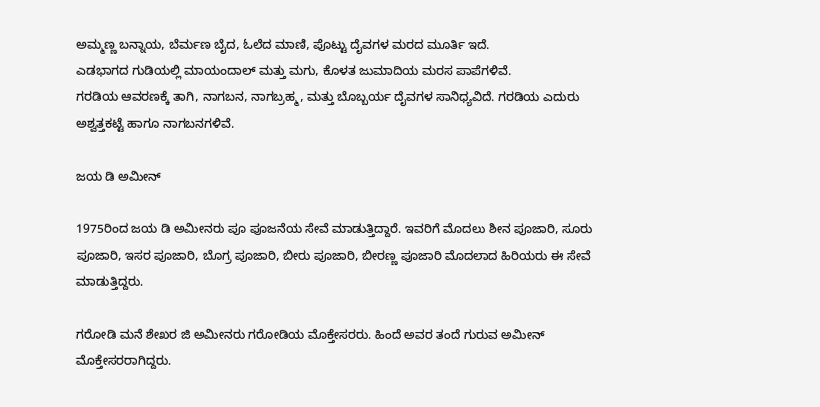ಅಮ್ಮಣ್ಣ ಬನ್ನಾಯ, ಬೆರ್ಮಣ ಬೈದ, ಓಲೆದ ಮಾಣಿ, ಪೊಟ್ಟು ದೈವಗಳ ಮರದ ಮೂರ್ತಿ ಇದೆ.
ಎಡಭಾಗದ ಗುಡಿಯಲ್ಲಿ ಮಾಯಂದಾಲ್ ಮತ್ತು ಮಗು, ಕೊಳತ ಜುಮಾದಿಯ ಮರಸ ಪಾಪೆಗಳಿವೆ.
ಗರಡಿಯ ಆವರಣಕ್ಕೆ ತಾಗಿ, ನಾಗಬನ, ನಾಗಬ್ರಹ್ಮ, ಮತ್ತು ಬೊಬ್ಬರ್ಯ ದೈವಗಳ ಸಾನಿಧ್ಯವಿದೆ. ಗರಡಿಯ ಎದುರು ಅಶ್ವತ್ತಕಟ್ಟೆ ಹಾಗೂ ನಾಗಬನಗಳಿವೆ.

ಜಯ ಡಿ ಅಮೀನ್

1975ರಿಂದ ಜಯ ಡಿ ಅಮೀನರು ಪೂ ಪೂಜನೆಯ ಸೇವೆ ಮಾಡುತ್ತಿದ್ದಾರೆ. ಇವರಿಗೆ ಮೊದಲು ಶೀನ ಪೂಜಾರಿ, ಸೂರು ಪೂಜಾರಿ, ಇಸರ ಪೂಜಾರಿ, ಬೊಗ್ರ ಪೂಜಾರಿ, ಬೀರು ಪೂಜಾರಿ, ಬೀರಣ್ಣ ಪೂಜಾರಿ ಮೊದಲಾದ ಹಿರಿಯರು ಈ ಸೇವೆ ಮಾಡುತ್ತಿದ್ದರು.

ಗರೋಡಿ ಮನೆ ಶೇಖರ ಜಿ ಅಮೀನರು ಗರೋಡಿಯ ಮೊಕ್ತೇಸರರು. ಹಿಂದೆ ಅವರ ತಂದೆ ಗುರುವ ಅಮೀನ್ ಮೊಕ್ತೇಸರರಾಗಿದ್ದರು.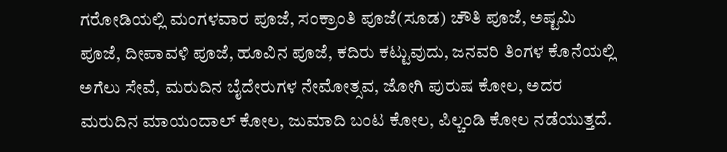ಗರೋಡಿಯಲ್ಲಿ ಮಂಗಳವಾರ ಪೂಜೆ, ಸಂಕ್ರಾಂತಿ ಪೂಜೆ(ಸೂಡ) ಚೌತಿ ಪೂಜೆ, ಅಷ್ಟಮಿ ಪೂಜೆ, ದೀಪಾವಳಿ ಪೂಜೆ, ಹೂವಿನ ಪೂಜೆ, ಕದಿರು ಕಟ್ಟುವುದು, ಜನವರಿ ತಿಂಗಳ ಕೊನೆಯಲ್ಲಿ ಅಗೆಲು ಸೇವೆ, ಮರುದಿನ ಬೈದೇರುಗಳ ನೇಮೋತ್ಸವ, ಜೋಗಿ ಪುರುಷ ಕೋಲ, ಅದರ ಮರುದಿನ ಮಾಯಂದಾಲ್ ಕೋಲ, ಜುಮಾದಿ ಬಂಟ ಕೋಲ, ಪಿಲ್ಚಂಡಿ ಕೋಲ ನಡೆಯುತ್ತದೆ.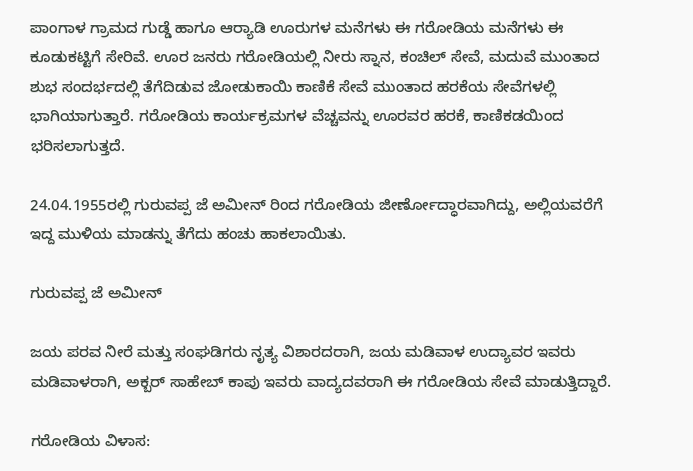ಪಾಂಗಾಳ ಗ್ರಾಮದ ಗುಡ್ಡೆ ಹಾಗೂ ಆರ‍್ಯಾಡಿ ಊರುಗಳ ಮನೆಗಳು ಈ ಗರೋಡಿಯ ಮನೆಗಳು ಈ ಕೂಡುಕಟ್ಟಿಗೆ ಸೇರಿವೆ. ಊರ ಜನರು ಗರೋಡಿಯಲ್ಲಿ ನೀರು ಸ್ನಾನ, ಕಂಚಿಲ್ ಸೇವೆ, ಮದುವೆ ಮುಂತಾದ ಶುಭ ಸಂದರ್ಭದಲ್ಲಿ ತೆಗೆದಿಡುವ ಜೋಡುಕಾಯಿ ಕಾಣಿಕೆ ಸೇವೆ ಮುಂತಾದ ಹರಕೆಯ ಸೇವೆಗಳಲ್ಲಿ ಭಾಗಿಯಾಗುತ್ತಾರೆ. ಗರೋಡಿಯ ಕಾರ್ಯಕ್ರಮಗಳ ವೆಚ್ಚವನ್ನು ಊರವರ ಹರಕೆ, ಕಾಣಿಕಡಯಿಂದ ಭರಿಸಲಾಗುತ್ತದೆ.

24.04.1955ರಲ್ಲಿ ಗುರುವಪ್ಪ ಜೆ ಅಮೀನ್ ರಿಂದ ಗರೋಡಿಯ ಜೀರ್ಣೋದ್ಧಾರವಾಗಿದ್ದು, ಅಲ್ಲಿಯವರೆಗೆ ಇದ್ದ ಮುಳಿಯ ಮಾಡನ್ನು ತೆಗೆದು ಹಂಚು ಹಾಕಲಾಯಿತು.

ಗುರುವಪ್ಪ ಜೆ ಅಮೀನ್

ಜಯ ಪರವ ನೀರೆ ಮತ್ತು ಸಂಘಡಿಗರು ನೃತ್ಯ ವಿಶಾರದರಾಗಿ, ಜಯ ಮಡಿವಾಳ ಉದ್ಯಾವರ ಇವರು ಮಡಿವಾಳರಾಗಿ, ಅಕ್ಬರ್ ಸಾಹೇಬ್ ಕಾಪು ಇವರು ವಾದ್ಯದವರಾಗಿ ಈ ಗರೋಡಿಯ ಸೇವೆ ಮಾಡುತ್ತಿದ್ದಾರೆ.

ಗರೋಡಿಯ ವಿಳಾಸ: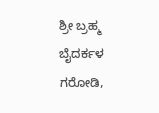ಶ್ರೀ ಬ್ರಹ್ಮ ಬೈದರ್ಕಳ ಗರೋಡಿ,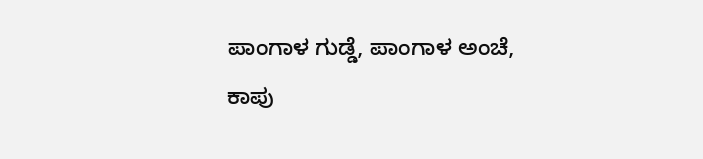ಪಾಂಗಾಳ ಗುಡ್ಡೆ, ಪಾಂಗಾಳ ಅಂಚೆ,
ಕಾಪು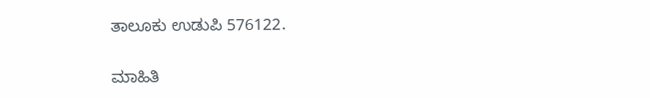ತಾಲೂಕು ಉಡುಪಿ 576122.

ಮಾಹಿತಿ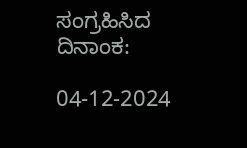ಸಂಗ್ರಹಿಸಿದ ದಿನಾಂಕ:

04-12-2024